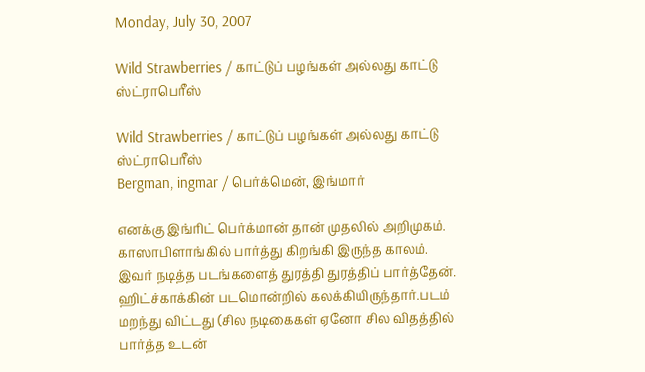Monday, July 30, 2007

Wild Strawberries / காட்டுப் பழங்கள் அல்லது காட்டு ஸ்ட்ராபெரீஸ்

Wild Strawberries / காட்டுப் பழங்கள் அல்லது காட்டு ஸ்ட்ராபெரீஸ்
Bergman, ingmar / பெர்க்மென், இங்மார்

எனக்கு இங்ரிட் பெர்க்மான் தான் முதலில் அறிமுகம். காஸாபிளாங்கில் பார்த்து கிறங்கி இருந்த காலம். இவர் நடித்த படங்களைத் துரத்தி துரத்திப் பார்த்தேன். ஹிட்ச்காக்கின் படமொன்றில் கலக்கியிருந்தார்.படம் மறந்து விட்டது (சில நடிகைகள் ஏனோ சில விதத்தில் பார்த்த உடன்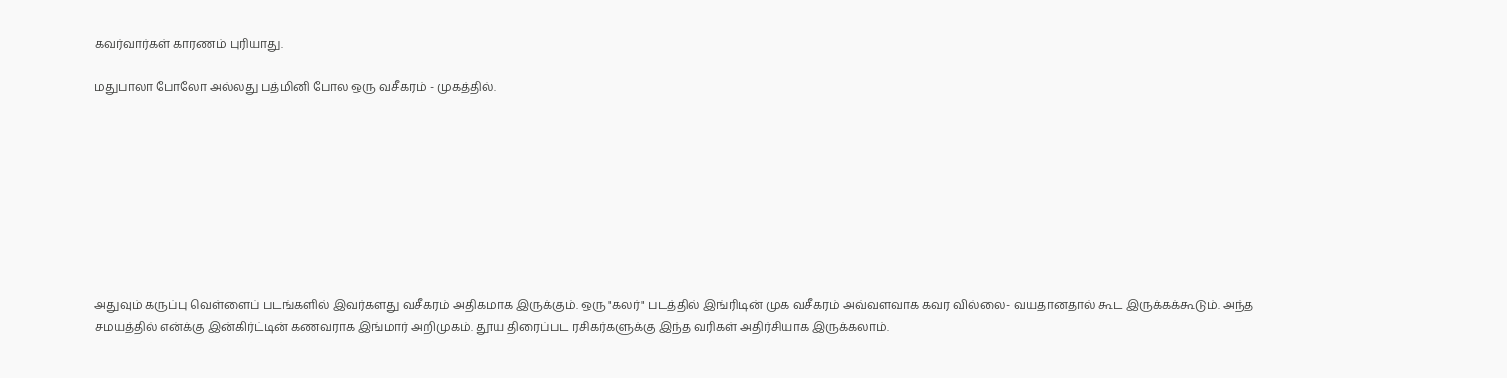கவர்வார்கள் காரணம் புரியாது.

மதுபாலா போலோ அல்லது பத்மினி போல ஒரு வசீகரம் - முகத்தில்.









அதுவும் கருப்பு வெள்ளைப் படங்களில் இவர்களது வசீகரம் அதிகமாக இருக்கும். ஒரு "கலர்" படத்தில் இங்ரிடின் முக வசீகரம் அவ்வளவாக கவர வில்லை- வயதானதால் கூட இருக்கக்கூடும். அந்த சமயத்தில் என்க்கு இன்கிர்ட்டின் கணவராக இங்மார் அறிமுகம். தூய திரைப்பட ரசிகர்களுக்கு இந்த வரிகள் அதிர்சியாக இருக்கலாம்.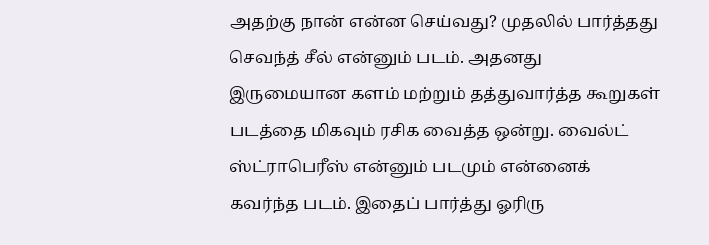அதற்கு நான் என்ன செய்வது? முதலில் பார்த்தது செவந்த் சீல் என்னும் படம். அதனது இருமையான களம் மற்றும் தத்துவார்த்த கூறுகள் படத்தை மிகவும் ரசிக வைத்த ஒன்று. வைல்ட் ஸ்ட்ராபெரீஸ் என்னும் படமும் என்னைக் கவர்ந்த படம். இதைப் பார்த்து ஓரிரு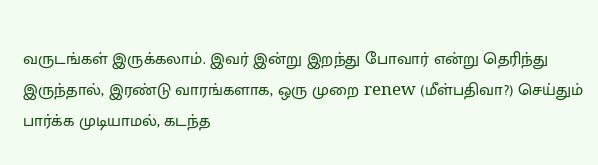வருடங்கள் இருக்கலாம். இவர் இன்று இறந்து போவார் என்று தெரிந்து இருந்தால், இரண்டு வாரங்களாக, ஒரு முறை renew (மீள்பதிவா?) செய்தும் பார்க்க முடியாமல், கடந்த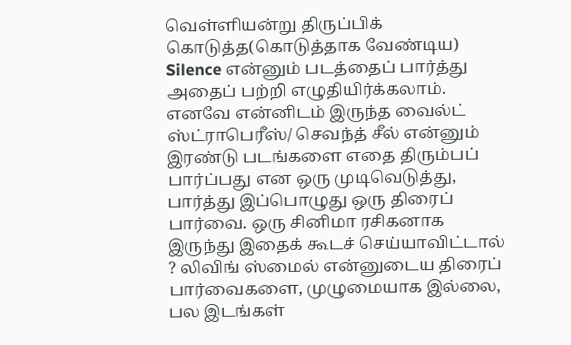வெள்ளியன்று திருப்பிக் கொடுத்த(கொடுத்தாக வேண்டிய) Silence என்னும் படத்தைப் பார்த்து அதைப் பற்றி எழுதியிர்க்கலாம். எனவே என்னிடம் இருந்த வைல்ட் ஸ்ட்ராபெரீஸ்/ செவந்த் சீல் என்னும் இரண்டு படங்களை எதை திரும்பப் பார்ப்பது என ஒரு முடிவெடுத்து, பார்த்து இப்பொழுது ஒரு திரைப் பார்வை. ஒரு சினிமா ரசிகனாக இருந்து இதைக் கூடச் செய்யாவிட்டால் ? லிவிங் ஸ்மைல் என்னுடைய திரைப் பார்வைகளை, முழுமையாக இல்லை, பல இடங்கள்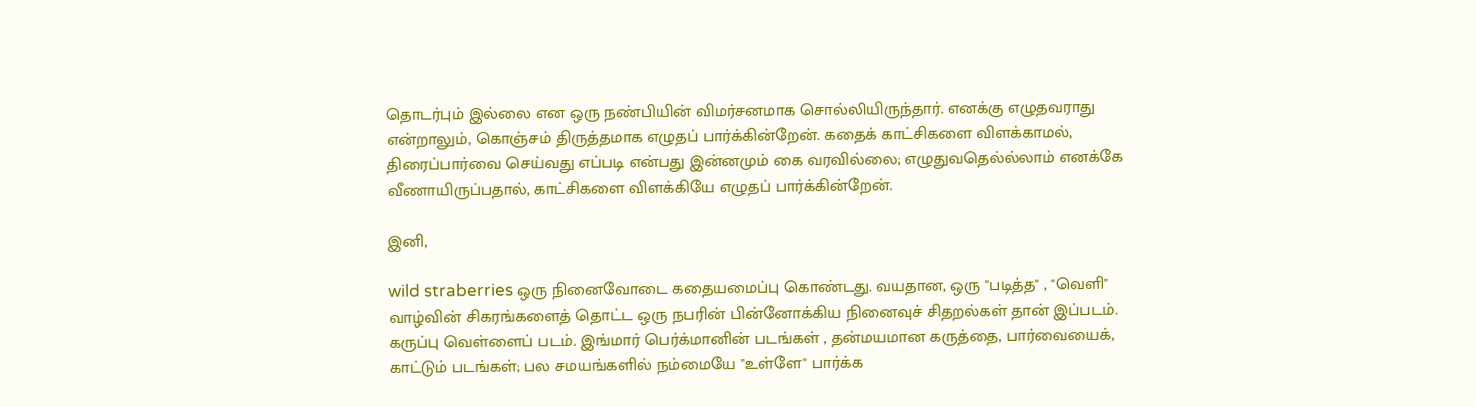தொடர்பும் இல்லை என ஒரு நண்பியின் விமர்சனமாக சொல்லியிருந்தார். எனக்கு எழுதவராது என்றாலும், கொஞ்சம் திருத்தமாக எழுதப் பார்க்கின்றேன். கதைக் காட்சிகளை விளக்காமல், திரைப்பார்வை செய்வது எப்படி என்பது இன்னமும் கை வரவில்லை; எழுதுவதெல்ல்லாம் எனக்கே வீணாயிருப்பதால், காட்சிகளை விளக்கியே எழுதப் பார்க்கின்றேன்.

இனி,

wild straberries ஒரு நினைவோடை கதையமைப்பு கொண்டது. வயதான, ஒரு "படித்த" , "வெளி" வாழ்வின் சிகரங்களைத் தொட்ட ஒரு நபரின் பின்னோக்கிய நினைவுச் சிதறல்கள் தான் இப்படம். கருப்பு வெள்ளைப் படம். இங்மார் பெர்க்மானின் படங்கள் , தன்மயமான கருத்தை, பார்வையைக், காட்டும் படங்கள்; பல சமயங்களில் நம்மையே "உள்ளே" பார்க்க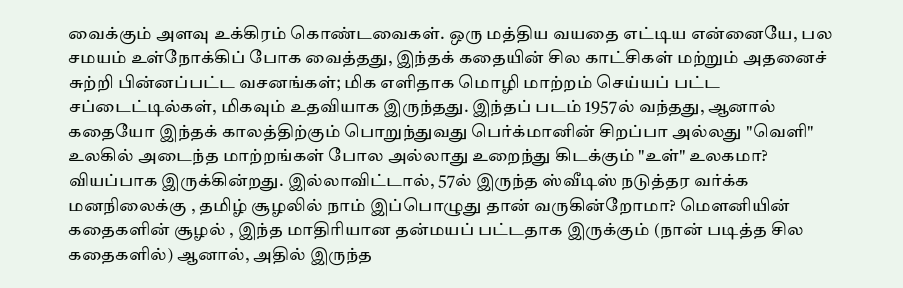வைக்கும் அளவு உக்கிரம் கொண்டவைகள். ஒரு மத்திய வயதை எட்டிய என்னையே, பல சமயம் உள்நோக்கிப் போக வைத்தது, இந்தக் கதையின் சில காட்சிகள் மற்றும் அதனைச் சுற்றி பின்னப்பட்ட வசனங்கள்; மிக எளிதாக மொழி மாற்றம் செய்யப் பட்ட சப்டைட்டில்கள், மிகவும் உதவியாக இருந்தது. இந்தப் படம் 1957ல் வந்தது, ஆனால் கதையோ இந்தக் காலத்திற்கும் பொறுந்துவது பெர்க்மானின் சிறப்பா அல்லது "வெளி" உலகில் அடைந்த மாற்றங்கள் போல அல்லாது உறைந்து கிடக்கும் "உள்" உலகமா? வியப்பாக இருக்கின்றது. இல்லாவிட்டால், 57ல் இருந்த ஸ்வீடிஸ் நடுத்தர வர்க்க மனநிலைக்கு , தமிழ் சூழலில் நாம் இப்பொழுது தான் வருகின்றோமா? மௌனியின் கதைகளின் சூழல் , இந்த மாதிரியான தன்மயப் பட்டதாக இருக்கும் (நான் படித்த சில கதைகளில்) ஆனால், அதில் இருந்த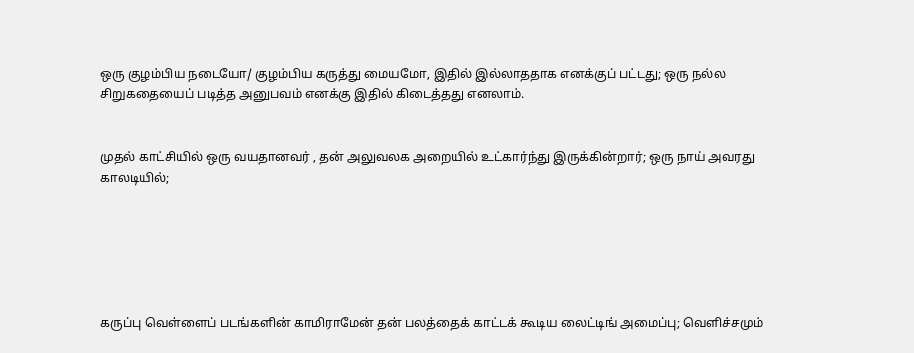ஒரு குழம்பிய நடையோ/ குழம்பிய கருத்து மையமோ, இதில் இல்லாததாக எனக்குப் பட்டது; ஒரு நல்ல சிறுகதையைப் படித்த அனுபவம் எனக்கு இதில் கிடைத்தது எனலாம்.


முதல் காட்சியில் ஒரு வயதானவர் , தன் அலுவலக அறையில் உட்கார்ந்து இருக்கின்றார்; ஒரு நாய் அவரது காலடியில்;






கருப்பு வெள்ளைப் படங்களின் காமிராமேன் தன் பலத்தைக் காட்டக் கூடிய லைட்டிங் அமைப்பு; வெளிச்சமும்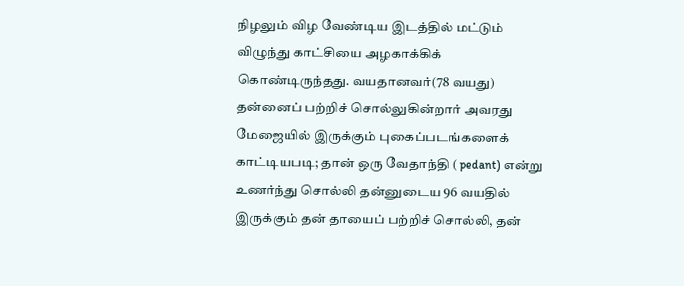நிழலும் விழ வேண்டிய இடத்தில் மட்டும் விழுந்து காட்சியை அழகாக்கிக் கொண்டிருந்தது. வயதானவர்(78 வயது) தன்னைப் பற்றிச் சொல்லுகின்றார் அவரது மேஜையில் இருக்கும் புகைப்படங்களைக் காட்டியபடி; தான் ஒரு வேதாந்தி ( pedant) என்று உணர்ந்து சொல்லி தன்னுடைய 96 வயதில் இருக்கும் தன் தாயைப் பற்றிச் சொல்லி, தன்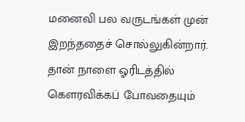மனைவி பல வருடங்கள் முன் இறந்ததைச் சொல்லுகின்றார். தான் நாளை ஓரிடத்தில் கௌரவிக்கப் போவதையும்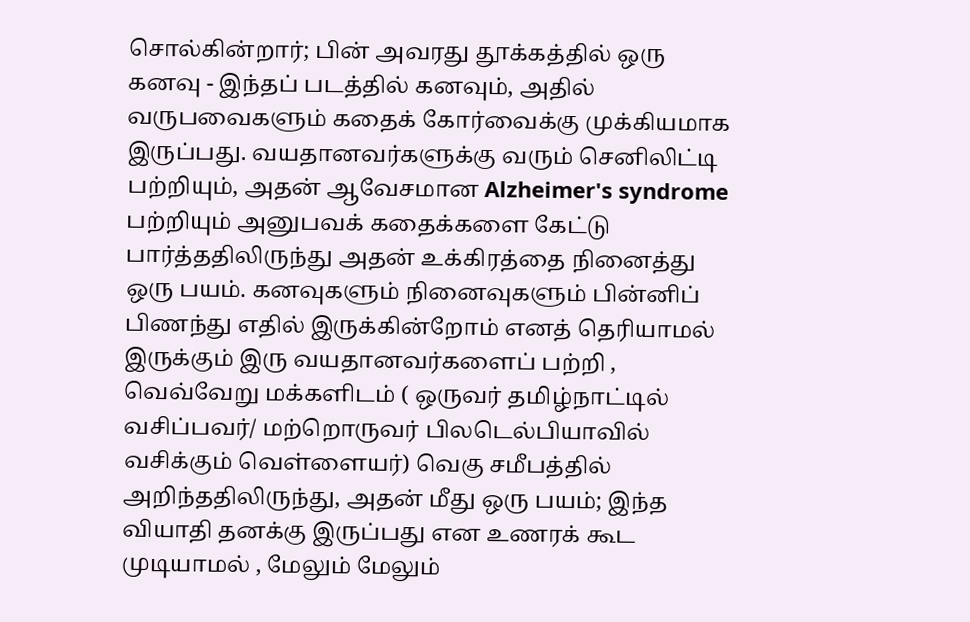சொல்கின்றார்; பின் அவரது தூக்கத்தில் ஒரு கனவு - இந்தப் படத்தில் கனவும், அதில் வருபவைகளும் கதைக் கோர்வைக்கு முக்கியமாக இருப்பது. வயதானவர்களுக்கு வரும் செனிலிட்டி பற்றியும், அதன் ஆவேசமான Alzheimer's syndrome பற்றியும் அனுபவக் கதைக்களை கேட்டு பார்த்ததிலிருந்து அதன் உக்கிரத்தை நினைத்து ஒரு பயம். கனவுகளும் நினைவுகளும் பின்னிப் பிணந்து எதில் இருக்கின்றோம் எனத் தெரியாமல் இருக்கும் இரு வயதானவர்களைப் பற்றி , வெவ்வேறு மக்களிடம் ( ஒருவர் தமிழ்நாட்டில் வசிப்பவர்/ மற்றொருவர் பிலடெல்பியாவில் வசிக்கும் வெள்ளையர்) வெகு சமீபத்தில் அறிந்ததிலிருந்து, அதன் மீது ஒரு பயம்; இந்த வியாதி தனக்கு இருப்பது என உணரக் கூட முடியாமல் , மேலும் மேலும்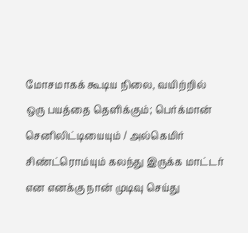மோசமாகக் கூடிய நிலை, வயிற்றில் ஒரு பயத்தை தெளிக்கும்; பெர்க்மான் செனிலிட்டியையும் / அல்கெமிர் சிண்ட்ரொம்யும் கலந்து இருக்க மாட்டர் என எனக்கு நான் முடிவு செய்து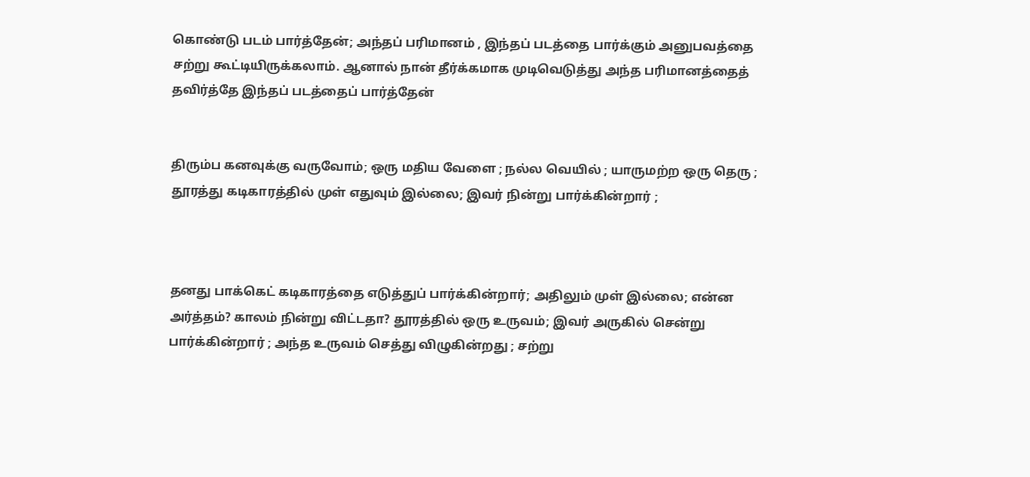கொண்டு படம் பார்த்தேன்; அந்தப் பரிமானம் , இந்தப் படத்தை பார்க்கும் அனுபவத்தை சற்று கூட்டியிருக்கலாம். ஆனால் நான் தீர்க்கமாக முடிவெடுத்து அந்த பரிமானத்தைத் தவிர்த்தே இந்தப் படத்தைப் பார்த்தேன்


திரும்ப கனவுக்கு வருவோம்; ஒரு மதிய வேளை ; நல்ல வெயில் ; யாருமற்ற ஒரு தெரு ; தூரத்து கடிகாரத்தில் முள் எதுவும் இல்லை; இவர் நின்று பார்க்கின்றார் ;



தனது பாக்கெட் கடிகாரத்தை எடுத்துப் பார்க்கின்றார்; அதிலும் முள் இல்லை; என்ன அர்த்தம்? காலம் நின்று விட்டதா? தூரத்தில் ஒரு உருவம்; இவர் அருகில் சென்று பார்க்கின்றார் ; அந்த உருவம் செத்து விழுகின்றது ; சற்று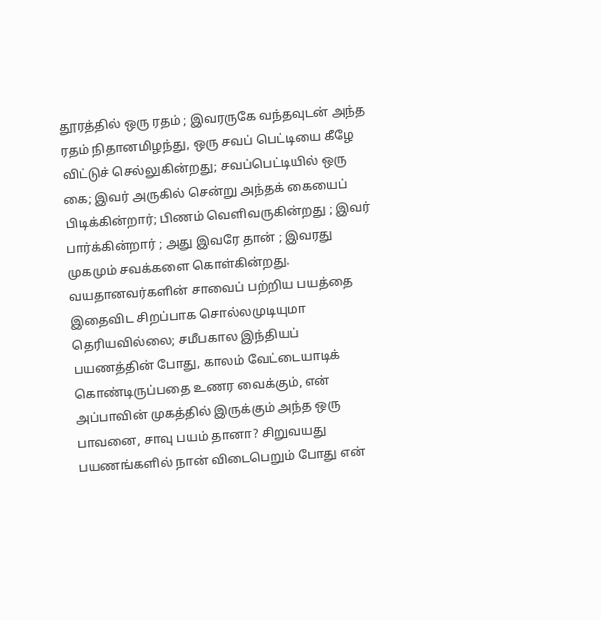தூரத்தில் ஒரு ரதம் ; இவரருகே வந்தவுடன் அந்த ரதம் நிதானமிழந்து, ஒரு சவப் பெட்டியை கீழே விட்டுச் செல்லுகின்றது; சவப்பெட்டியில் ஒரு கை; இவர் அருகில் சென்று அந்தக் கையைப் பிடிக்கின்றார்; பிணம் வெளிவருகின்றது ; இவர் பார்க்கின்றார் ; அது இவரே தான் ; இவரது முகமும் சவக்களை கொள்கின்றது. வயதானவர்களின் சாவைப் பற்றிய பயத்தை இதைவிட சிறப்பாக சொல்லமுடியுமா தெரியவில்லை; சமீபகால இந்தியப் பயணத்தின் போது, காலம் வேட்டையாடிக் கொண்டிருப்பதை உணர வைக்கும், என் அப்பாவின் முகத்தில் இருக்கும் அந்த ஒரு பாவனை, சாவு பயம் தானா? சிறுவயது பயணங்களில் நான் விடைபெறும் போது என்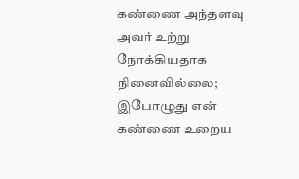கண்ணை அந்தளவு அவர் உற்று நோக்கியதாக நினைவில்லை; இபோழுது என் கண்ணை உறைய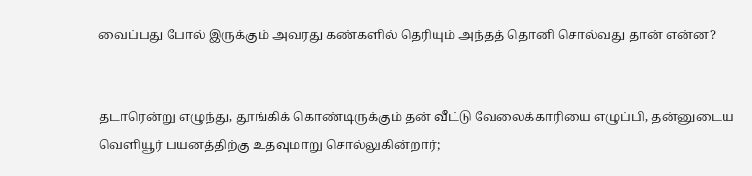வைப்பது போல் இருக்கும் அவரது கண்களில் தெரியும் அந்தத் தொனி சொல்வது தான் என்ன?


தடாரென்று எழுந்து, தூங்கிக் கொண்டிருக்கும் தன் வீட்டு வேலைக்காரியை எழுப்பி, தன்னுடைய வெளியூர் பயனத்திற்கு உதவுமாறு சொல்லுகின்றார்;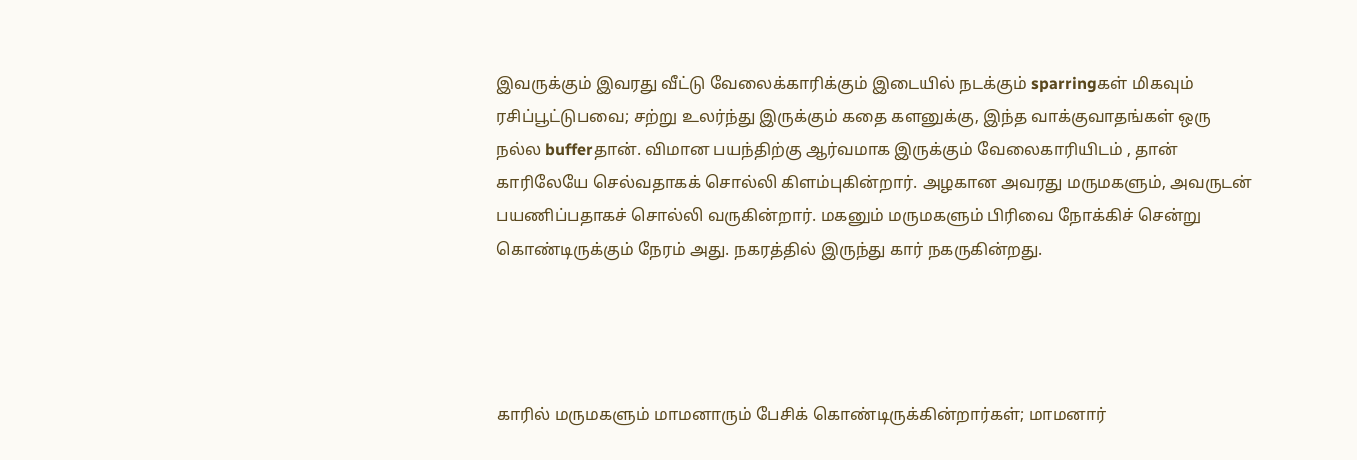இவருக்கும் இவரது வீட்டு வேலைக்காரிக்கும் இடையில் நடக்கும் sparringகள் மிகவும் ரசிப்பூட்டுபவை; சற்று உலர்ந்து இருக்கும் கதை களனுக்கு, இந்த வாக்குவாதங்கள் ஒரு நல்ல bufferதான். விமான பயந்திற்கு ஆர்வமாக இருக்கும் வேலைகாரியிடம் , தான் காரிலேயே செல்வதாகக் சொல்லி கிளம்புகின்றார். அழகான அவரது மருமகளும், அவருடன் பயணிப்பதாகச் சொல்லி வருகின்றார். மகனும் மருமகளும் பிரிவை நோக்கிச் சென்று கொண்டிருக்கும் நேரம் அது. நகரத்தில் இருந்து கார் நகருகின்றது.




காரில் மருமகளும் மாமனாரும் பேசிக் கொண்டிருக்கின்றார்கள்; மாமனார்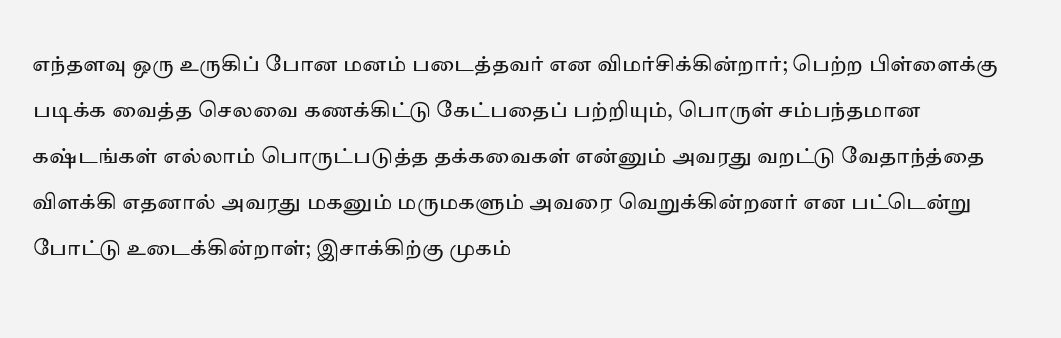எந்தளவு ஒரு உருகிப் போன மனம் படைத்தவர் என விமர்சிக்கின்றார்; பெற்ற பிள்ளைக்கு படிக்க வைத்த செலவை கணக்கிட்டு கேட்பதைப் பற்றியும், பொருள் சம்பந்தமான கஷ்டங்கள் எல்லாம் பொருட்படுத்த தக்கவைகள் என்னும் அவரது வறட்டு வேதாந்த்தை விளக்கி எதனால் அவரது மகனும் மருமகளும் அவரை வெறுக்கின்றனர் என பட்டென்று போட்டு உடைக்கின்றாள்; இசாக்கிற்கு முகம்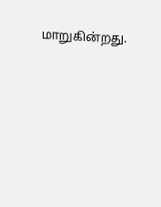மாறுகின்றது.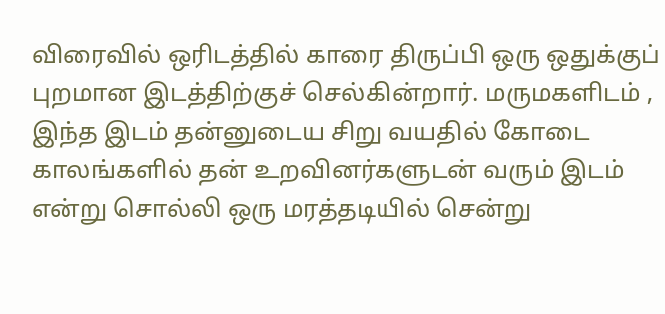விரைவில் ஒரிடத்தில் காரை திருப்பி ஒரு ஒதுக்குப் புறமான இடத்திற்குச் செல்கின்றார். மருமகளிடம் , இந்த இடம் தன்னுடைய சிறு வயதில் கோடை காலங்களில் தன் உறவினர்களுடன் வரும் இடம் என்று சொல்லி ஒரு மரத்தடியில் சென்று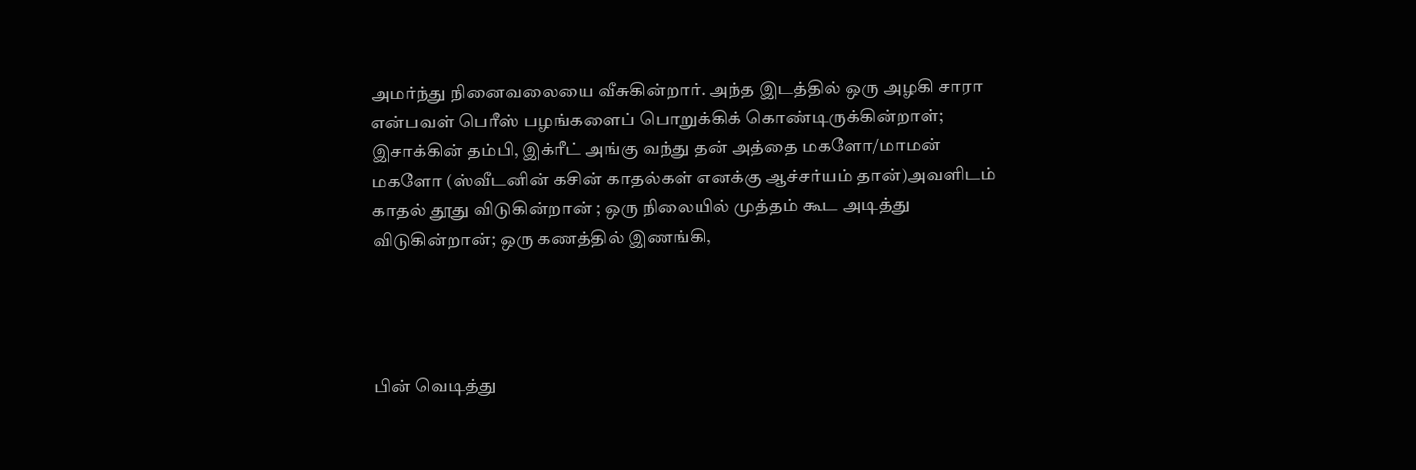அமர்ந்து நினைவலையை வீசுகின்றார். அந்த இடத்தில் ஒரு அழகி சாரா என்பவள் பெரீஸ் பழங்களைப் பொறுக்கிக் கொண்டிருக்கின்றாள்; இசாக்கின் தம்பி, இக்ரீட் அங்கு வந்து தன் அத்தை மகளோ/மாமன் மகளோ (ஸ்வீடனின் கசின் காதல்கள் எனக்கு ஆச்சர்யம் தான்)அவளிடம் காதல் தூது விடுகின்றான் ; ஒரு நிலையில் முத்தம் கூட அடித்து விடுகின்றான்; ஒரு கணத்தில் இணங்கி,




பின் வெடித்து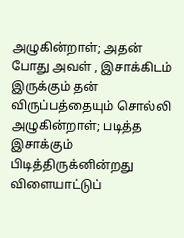அழுகின்றாள்; அதன் போது அவள் , இசாக்கிடம் இருக்கும் தன் விருப்பத்தையும் சொல்லி அழுகின்றாள்; படித்த இசாக்கும் பிடித்திருக்னின்றது விளையாட்டுப்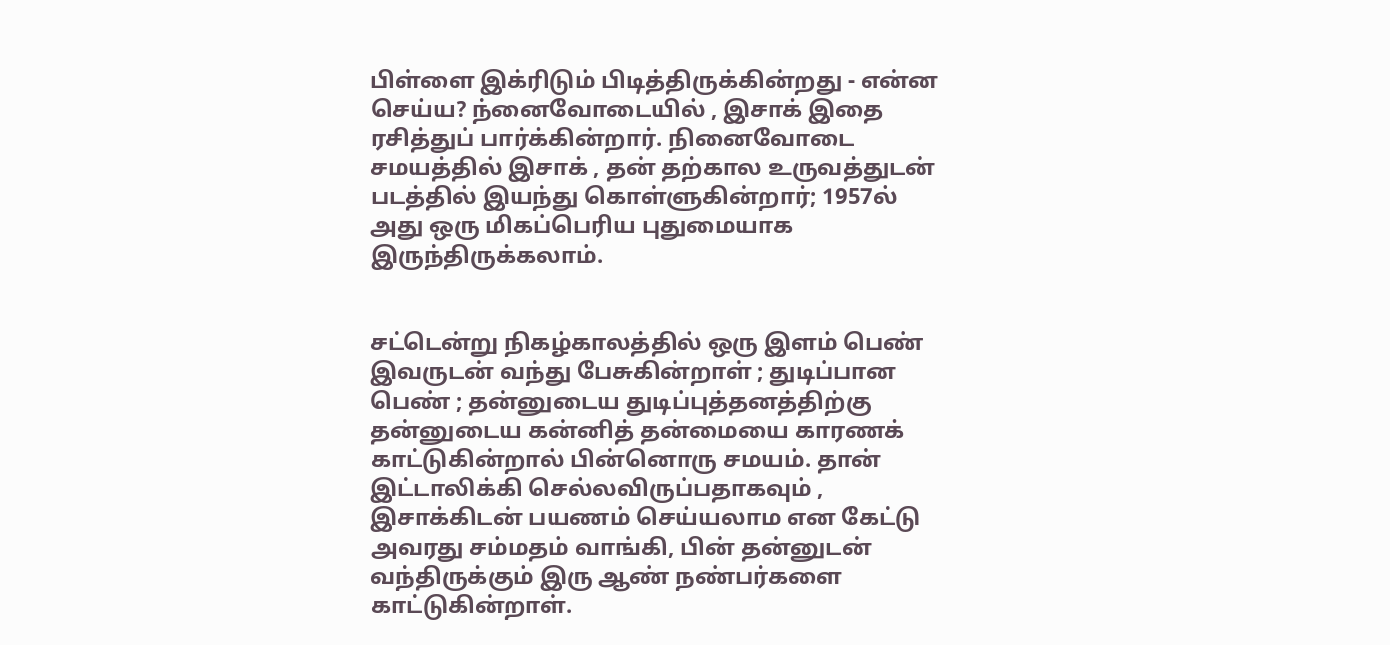பிள்ளை இக்ரிடும் பிடித்திருக்கின்றது - என்ன செய்ய? ந்னைவோடையில் , இசாக் இதை ரசித்துப் பார்க்கின்றார். நினைவோடை சமயத்தில் இசாக் , தன் தற்கால உருவத்துடன் படத்தில் இயந்து கொள்ளுகின்றார்; 1957ல் அது ஒரு மிகப்பெரிய புதுமையாக இருந்திருக்கலாம்.


சட்டென்று நிகழ்காலத்தில் ஒரு இளம் பெண் இவருடன் வந்து பேசுகின்றாள் ; துடிப்பான பெண் ; தன்னுடைய துடிப்புத்தனத்திற்கு தன்னுடைய கன்னித் தன்மையை காரணக் காட்டுகின்றால் பின்னொரு சமயம். தான் இட்டாலிக்கி செல்லவிருப்பதாகவும் , இசாக்கிடன் பயணம் செய்யலாம என கேட்டு அவரது சம்மதம் வாங்கி, பின் தன்னுடன் வந்திருக்கும் இரு ஆண் நண்பர்களை காட்டுகின்றாள்.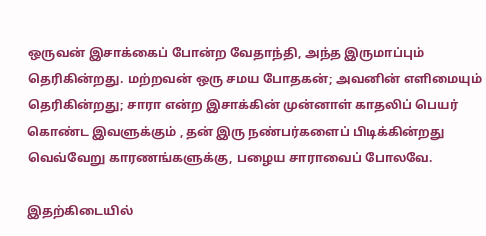ஒருவன் இசாக்கைப் போன்ற வேதாந்தி, அந்த இருமாப்பும் தெரிகின்றது. மற்றவன் ஒரு சமய போதகன்; அவனின் எளிமையும் தெரிகின்றது; சாரா என்ற இசாக்கின் முன்னாள் காதலிப் பெயர் கொண்ட இவளுக்கும் , தன் இரு நண்பர்களைப் பிடிக்கின்றது வெவ்வேறு காரணங்களுக்கு, பழைய சாராவைப் போலவே.

இதற்கிடையில்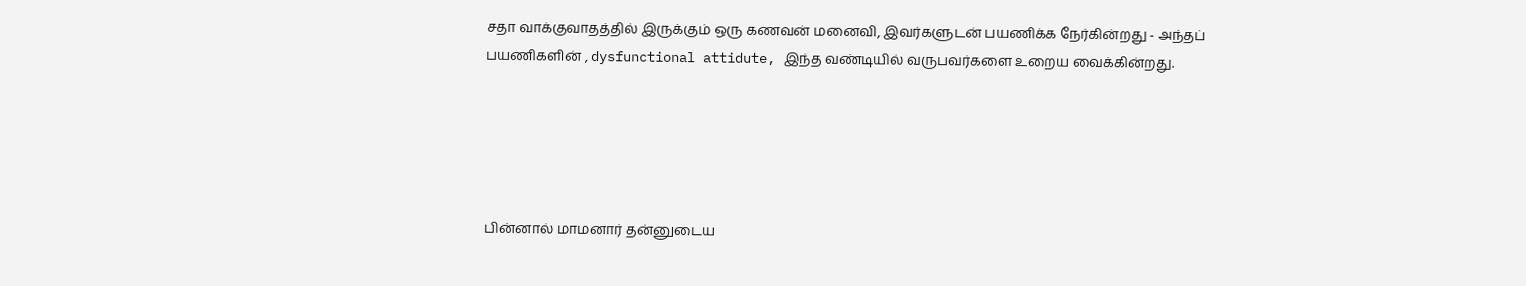சதா வாக்குவாதத்தில் இருக்கும் ஒரு கணவன் மனைவி, இவர்களுடன் பயணிக்க நேர்கின்றது - அந்தப் பயணிகளின் , dysfunctional attidute, இந்த வண்டியில் வருபவர்களை உறைய வைக்கின்றது.





பின்னால் மாமனார் தன்னுடைய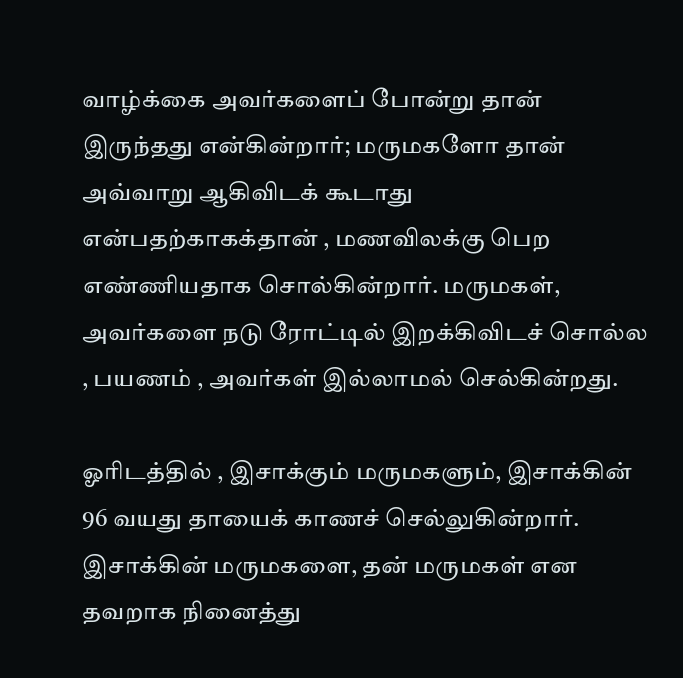வாழ்க்கை அவர்களைப் போன்று தான் இருந்தது என்கின்றார்; மருமகளோ தான் அவ்வாறு ஆகிவிடக் கூடாது என்பதற்காகக்தான் , மணவிலக்கு பெற எண்ணியதாக சொல்கின்றார். மருமகள், அவர்களை நடு ரோட்டில் இறக்கிவிடச் சொல்ல , பயணம் , அவர்கள் இல்லாமல் செல்கின்றது.

ஓரிடத்தில் , இசாக்கும் மருமகளும், இசாக்கின் 96 வயது தாயைக் காணச் செல்லுகின்றார். இசாக்கின் மருமகளை, தன் மருமகள் என தவறாக நினைத்து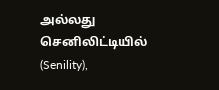அல்லது செனிலிட்டியில் (Senility),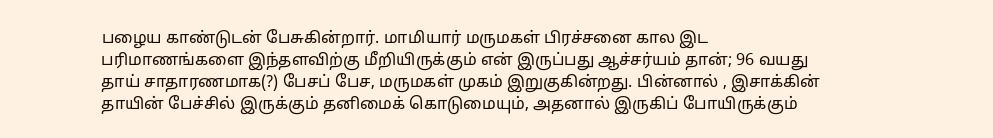பழைய காண்டுடன் பேசுகின்றார். மாமியார் மருமகள் பிரச்சனை கால இட பரிமாணங்களை இந்தளவிற்கு மீறியிருக்கும் என் இருப்பது ஆச்சர்யம் தான்; 96 வயது தாய் சாதாரணமாக(?) பேசப் பேச, மருமகள் முகம் இறுகுகின்றது. பின்னால் , இசாக்கின் தாயின் பேச்சில் இருக்கும் தனிமைக் கொடுமையும், அதனால் இருகிப் போயிருக்கும்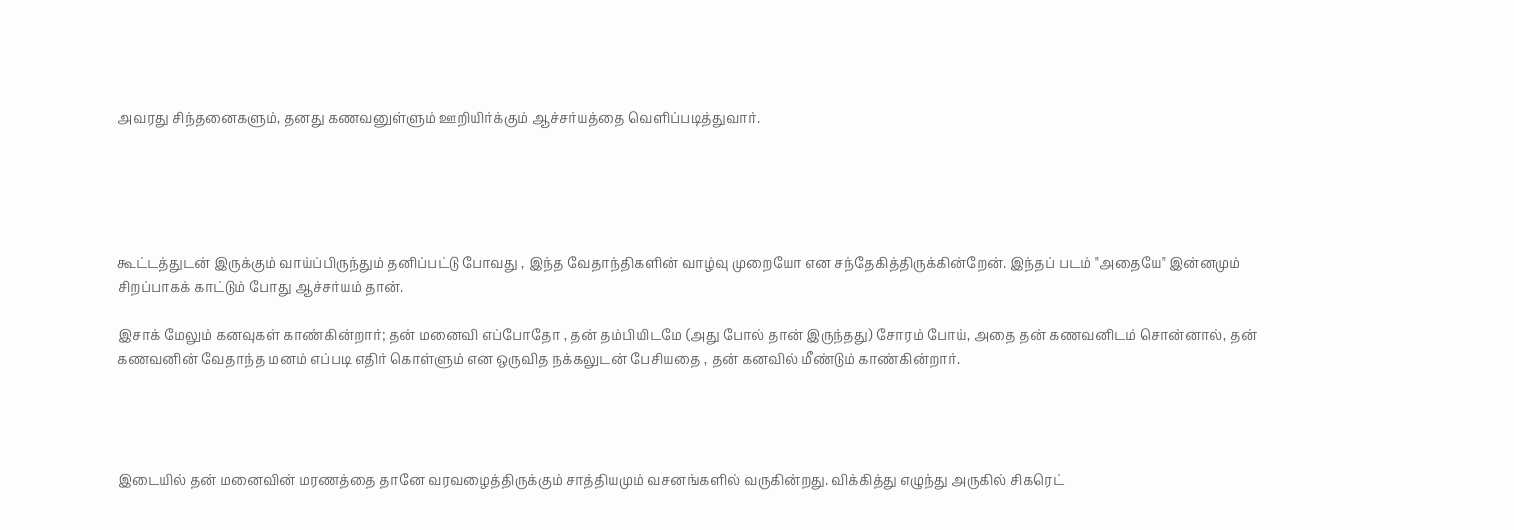அவரது சிந்தனைகளும், தனது கணவனுள்ளும் ஊறியிர்க்கும் ஆச்சர்யத்தை வெளிப்படித்துவார்.





கூட்டத்துடன் இருக்கும் வாய்ப்பிருந்தும் தனிப்பட்டு போவது , இந்த வேதாந்திகளின் வாழ்வு முறையோ என சந்தேகித்திருக்கின்றேன். இந்தப் படம் "அதையே" இன்னமும் சிறப்பாகக் காட்டும் போது ஆச்சர்யம் தான்.

இசாக் மேலும் கனவுகள் காண்கின்றார்; தன் மனைவி எப்போதோ , தன் தம்பியிடமே (அது போல் தான் இருந்தது) சோரம் போய், அதை தன் கணவனிடம் சொன்னால், தன் கணவனின் வேதாந்த மனம் எப்படி எதிர் கொள்ளும் என ஒருவித நக்கலுடன் பேசியதை , தன் கனவில் மீண்டும் காண்கின்றார்.




இடையில் தன் மனைவின் மரணத்தை தானே வரவழைத்திருக்கும் சாத்தியமும் வசனங்களில் வருகின்றது. விக்கித்து எழுந்து அருகில் சிகரெட்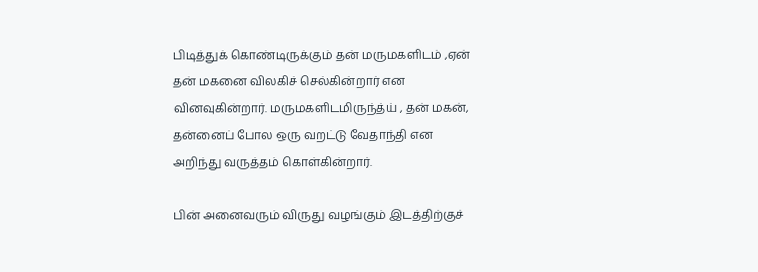பிடித்துக் கொண்டிருக்கும் தன் மருமகளிடம் ,ஏன் தன் மகனை விலகிச் செல்கின்றார் என வினவுகின்றார். மருமகளிடமிருந்த்ய் , தன் மகன், தன்னைப் போல ஒரு வறட்டு வேதாந்தி என அறிந்து வருத்தம் கொள்கின்றார்.

பின் அனைவரும் விருது வழங்கும் இடத்திற்குச்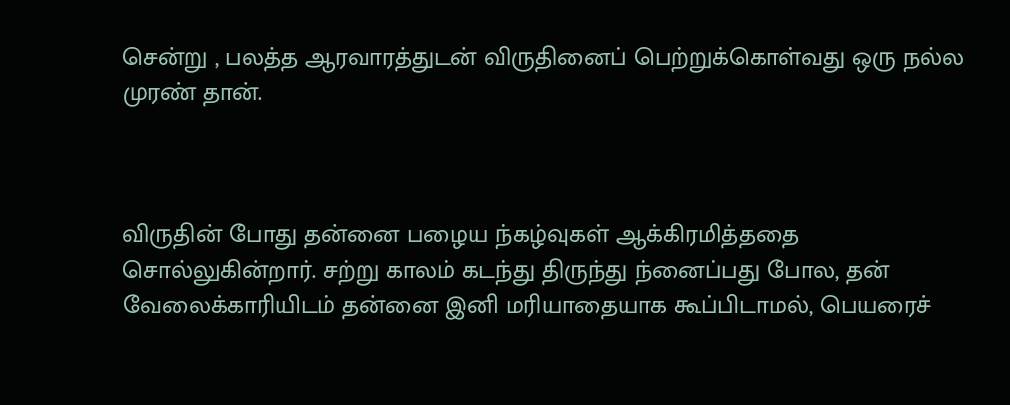சென்று , பலத்த ஆரவாரத்துடன் விருதினைப் பெற்றுக்கொள்வது ஒரு நல்ல முரண் தான்.



விருதின் போது தன்னை பழைய ந்கழ்வுகள் ஆக்கிரமித்ததை சொல்லுகின்றார். சற்று காலம் கடந்து திருந்து ந்னைப்பது போல, தன் வேலைக்காரியிடம் தன்னை இனி மரியாதையாக கூப்பிடாமல், பெயரைச்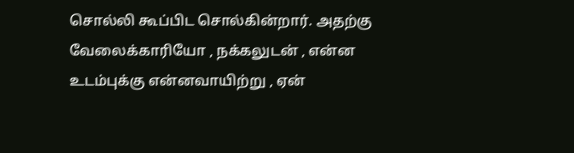சொல்லி கூப்பிட சொல்கின்றார். அதற்கு வேலைக்காரியோ , நக்கலுடன் , என்ன உடம்புக்கு என்னவாயிற்று , ஏன்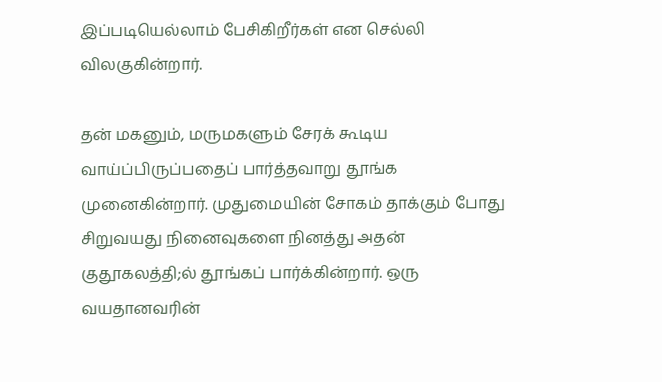இப்படியெல்லாம் பேசிகிறீர்கள் என செல்லி விலகுகின்றார்.

தன் மகனும், மருமகளும் சேரக் கூடிய வாய்ப்பிருப்பதைப் பார்த்தவாறு தூங்க முனைகின்றார். முதுமையின் சோகம் தாக்கும் போது சிறுவயது நினைவுகளை நினத்து அதன் குதூகலத்தி;ல் தூங்கப் பார்க்கின்றார். ஒரு வயதானவரின்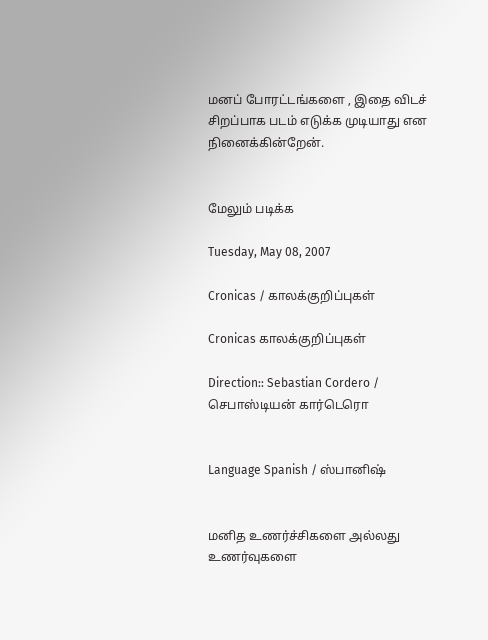மனப் போரட்டங்களை , இதை விடச் சிறப்பாக படம் எடுக்க முடியாது என நினைக்கின்றேன்.


மேலும் படிக்க

Tuesday, May 08, 2007

Cronicas / காலக்குறிப்புகள்

Cronicas காலக்குறிப்புகள்

Direction:: Sebastian Cordero / செபாஸ்டியன் கார்டெரொ


Language Spanish / ஸ்பானிஷ்


மனித உணர்ச்சிகளை அல்லது உணர்வுகளை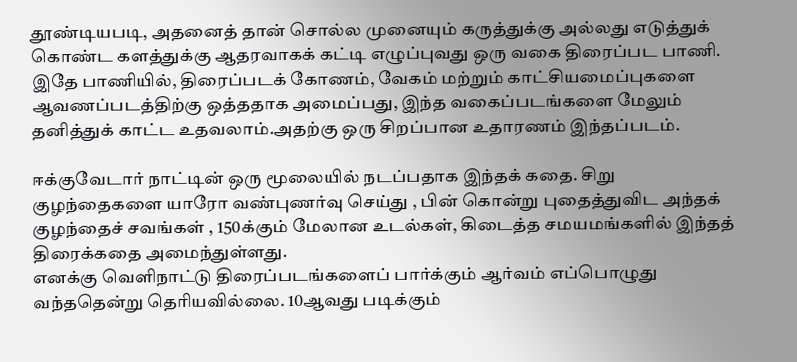தூண்டியபடி, அதனைத் தான் சொல்ல முனையும் கருத்துக்கு அல்லது எடுத்துக் கொண்ட களத்துக்கு ஆதரவாகக் கட்டி எழுப்புவது ஒரு வகை திரைப்பட பாணி. இதே பாணியில், திரைப்படக் கோணம், வேகம் மற்றும் காட்சியமைப்புகளை ஆவணப்படத்திற்கு ஒத்ததாக அமைப்பது, இந்த வகைப்படங்களை மேலும் தனித்துக் காட்ட உதவலாம்.அதற்கு ஒரு சிறப்பான உதாரணம் இந்தப்படம்.

ஈக்குவேடார் நாட்டின் ஒரு மூலையில் நடப்பதாக இந்தக் கதை. சிறு குழந்தைகளை யாரோ வண்புணர்வு செய்து , பின் கொன்று புதைத்துவிட அந்தக் குழந்தைச் சவங்கள் , 150க்கும் மேலான உடல்கள், கிடைத்த சமயமங்களில் இந்தத் திரைக்கதை அமைந்துள்ளது.
எனக்கு வெளிநாட்டு திரைப்படங்களைப் பார்க்கும் ஆர்வம் எப்பொழுது வந்ததென்று தெரியவில்லை. 10ஆவது படிக்கும்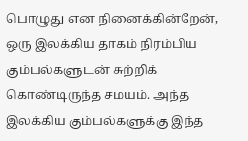பொழுது என நினைக்கின்றேன், ஒரு இலக்கிய தாகம் நிரம்பிய கும்பல்களுடன் சுற்றிக் கொண்டிருந்த சமயம். அந்த இலக்கிய கும்பல்களுக்கு இந்த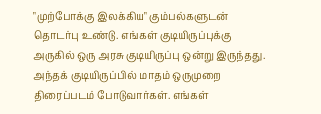"முற்போக்கு இலக்கிய" கும்பல்களுடன் தொடர்பு உண்டு. எங்கள் குடியிருப்புக்கு அருகில் ஒரு அரசு குடியிருப்பு ஒன்று இருந்தது. அந்தக் குடியிருப்பில் மாதம் ஒருமுறை திரைப்படம் போடுவார்கள். எங்கள்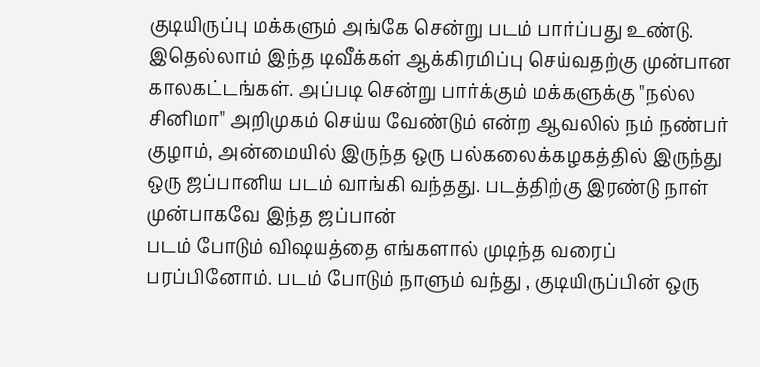குடியிருப்பு மக்களும் அங்கே சென்று படம் பார்ப்பது உண்டு. இதெல்லாம் இந்த டிவீக்கள் ஆக்கிரமிப்பு செய்வதற்கு முன்பான காலகட்டங்கள். அப்படி சென்று பார்க்கும் மக்களுக்கு "நல்ல சினிமா" அறிமுகம் செய்ய வேண்டும் என்ற ஆவலில் நம் நண்பர் குழாம், அன்மையில் இருந்த ஒரு பல்கலைக்கழகத்தில் இருந்து ஒரு ஜப்பானிய படம் வாங்கி வந்தது. படத்திற்கு இரண்டு நாள் முன்பாகவே இந்த ஜப்பான்
படம் போடும் விஷயத்தை எங்களால் முடிந்த வரைப் பரப்பினோம். படம் போடும் நாளும் வந்து , குடியிருப்பின் ஒரு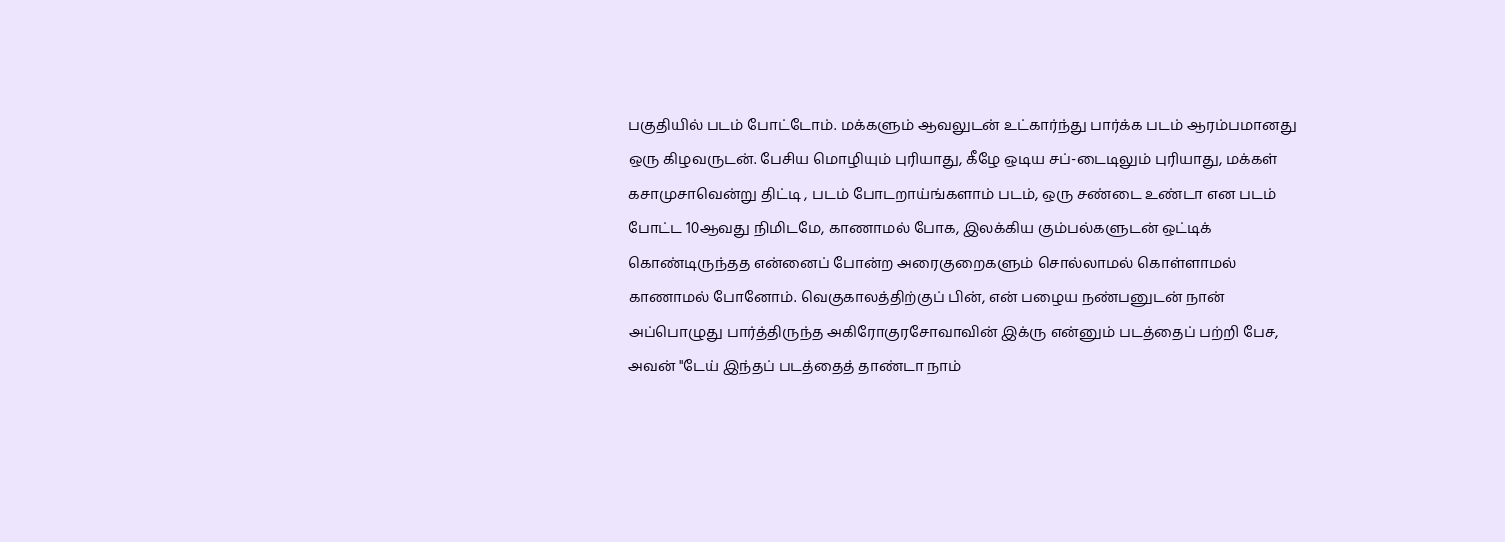பகுதியில் படம் போட்டோம். மக்களும் ஆவலுடன் உட்கார்ந்து பார்க்க படம் ஆரம்பமானது ஒரு கிழவருடன். பேசிய மொழியும் புரியாது, கீழே ஒடிய சப்-டைடிலும் புரியாது, மக்கள் கசாமுசாவென்று திட்டி , படம் போடறாய்ங்களாம் படம், ஒரு சண்டை உண்டா என படம் போட்ட 10ஆவது நிமிடமே, காணாமல் போக, இலக்கிய கும்பல்களுடன் ஒட்டிக் கொண்டிருந்தத என்னைப் போன்ற அரைகுறைகளும் சொல்லாமல் கொள்ளாமல் காணாமல் போனோம். வெகுகாலத்திற்குப் பின், என் பழைய நண்பனுடன் நான் அப்பொழுது பார்த்திருந்த அகிரோகுரசோவாவின் இக்ரு என்னும் படத்தைப் பற்றி பேச, அவன் "டேய் இந்தப் படத்தைத் தாண்டா நாம்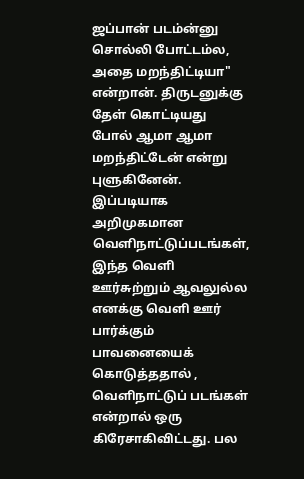ஜப்பான் படம்ன்னு சொல்லி போட்டம்ல, அதை மறந்திட்டியா" என்றான். திருடனுக்கு தேள் கொட்டியது போல் ஆமா ஆமா மறந்திட்டேன் என்று புளுகினேன். இப்படியாக அறிமுகமான வெளிநாட்டுப்படங்கள், இந்த வெளி ஊர்சுற்றும் ஆவலுல்ல எனக்கு வெளி ஊர் பார்க்கும் பாவனையைக் கொடுத்ததால் , வெளிநாட்டுப் படங்கள் என்றால் ஒரு கிரேசாகிவிட்டது. பல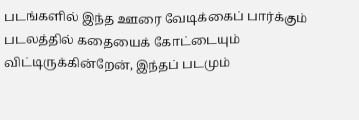படங்களில் இந்த ஊரை வேடிக்கைப் பார்க்கும் படலத்தில் கதையைக் கோட்டையும் விட்டிருக்கின்றேன், இந்தப் படமும்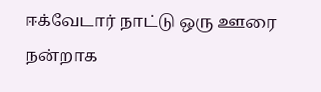ஈக்வேடார் நாட்டு ஒரு ஊரை நன்றாக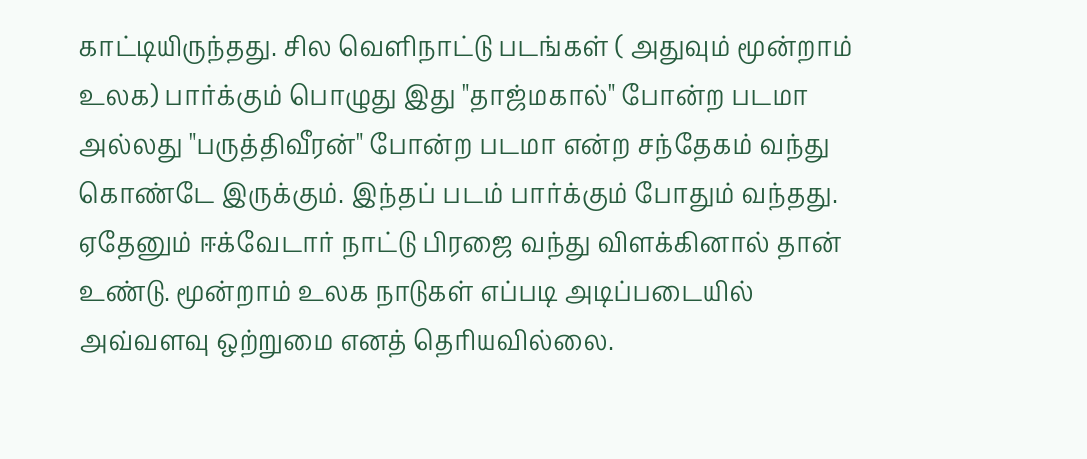காட்டியிருந்தது. சில வெளிநாட்டு படங்கள் ( அதுவும் மூன்றாம் உலக) பார்க்கும் பொழுது இது "தாஜ்மகால்" போன்ற படமா அல்லது "பருத்திவீரன்" போன்ற படமா என்ற சந்தேகம் வந்து கொண்டே இருக்கும். இந்தப் படம் பார்க்கும் போதும் வந்தது. ஏதேனும் ஈக்வேடார் நாட்டு பிரஜை வந்து விளக்கினால் தான் உண்டு. மூன்றாம் உலக நாடுகள் எப்படி அடிப்படையில் அவ்வளவு ஒற்றுமை எனத் தெரியவில்லை.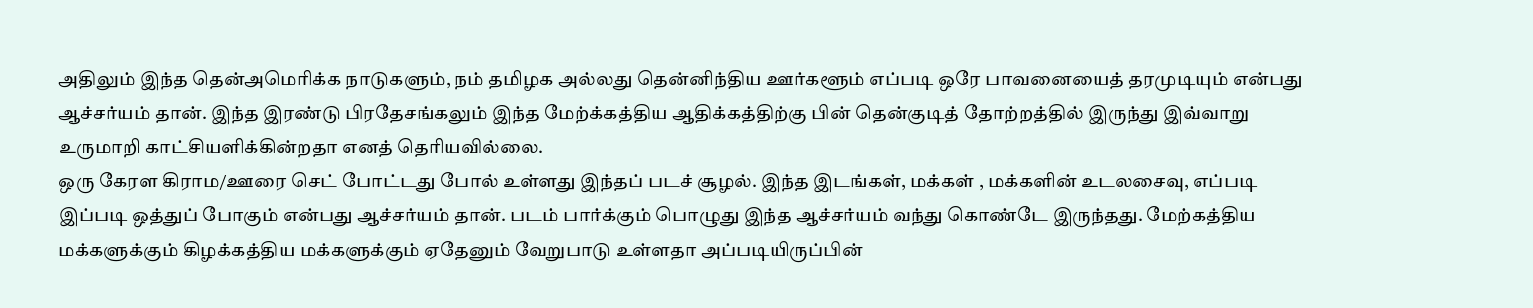அதிலும் இந்த தென்அமெரிக்க நாடுகளும், நம் தமிழக அல்லது தென்னிந்திய ஊர்களூம் எப்படி ஒரே பாவனையைத் தரமுடியும் என்பது ஆச்சர்யம் தான். இந்த இரண்டு பிரதேசங்கலும் இந்த மேற்க்கத்திய ஆதிக்கத்திற்கு பின் தென்குடித் தோற்றத்தில் இருந்து இவ்வாறு உருமாறி காட்சியளிக்கின்றதா எனத் தெரியவில்லை.
ஒரு கேரள கிராம/ஊரை செட் போட்டது போல் உள்ளது இந்தப் படச் சூழல். இந்த இடங்கள், மக்கள் , மக்களின் உடலசைவு, எப்படி இப்படி ஒத்துப் போகும் என்பது ஆச்சர்யம் தான். படம் பார்க்கும் பொழுது இந்த ஆச்சர்யம் வந்து கொண்டே இருந்தது. மேற்கத்திய மக்களுக்கும் கிழக்கத்திய மக்களுக்கும் ஏதேனும் வேறுபாடு உள்ளதா அப்படியிருப்பின்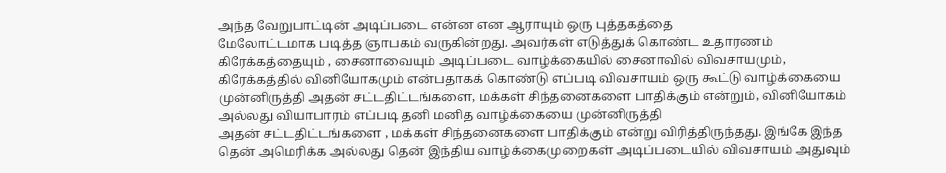அந்த வேறுபாட்டின் அடிப்படை என்ன என ஆராயும் ஒரு புத்தகத்தை
மேலோட்டமாக படித்த ஞாபகம் வருகின்றது. அவர்கள் எடுத்துக் கொண்ட உதாரணம் கிரேக்கத்தையும் , சைனாவையும் அடிப்படை வாழ்க்கையில் சைனாவில் விவசாயமும், கிரேக்கத்தில் வினியோகமும் என்பதாகக் கொண்டு எப்படி விவசாயம் ஒரு கூட்டு வாழ்க்கையை முன்னிருத்தி அதன் சட்டதிட்டங்களை, மக்கள் சிந்தனைகளை பாதிக்கும் என்றும், வினியோகம் அல்லது வியாபாரம் எப்படி தனி மனித வாழ்க்கையை முன்னிருத்தி
அதன் சட்டதிட்டங்களை , மக்கள் சிந்தனைகளை பாதிக்கும் என்று விரித்திருந்தது. இங்கே இந்த தென் அமெரிக்க அல்லது தென் இந்திய வாழ்க்கைமுறைகள் அடிப்படையில் விவசாயம் அதுவும்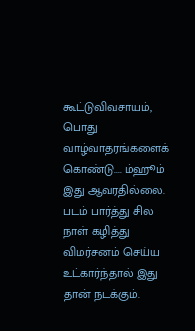கூட்டுவிவசாயம், பொது வாழ்வாதரங்களைக் கொண்டு.... ம்ஹூம் இது ஆவரதில்லை. படம் பார்த்து சில நாள் கழித்து விமர்சனம் செய்ய உட்கார்ந்தால் இது தான் நடக்கும்.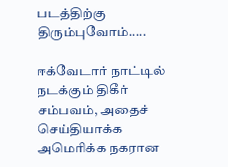படத்திற்கு திரும்புவோம்.....

ஈக்வேடார் நாட்டில் நடக்கும் திகீர் சம்பவம், அதைச் செய்தியாக்க அமெரிக்க நகரான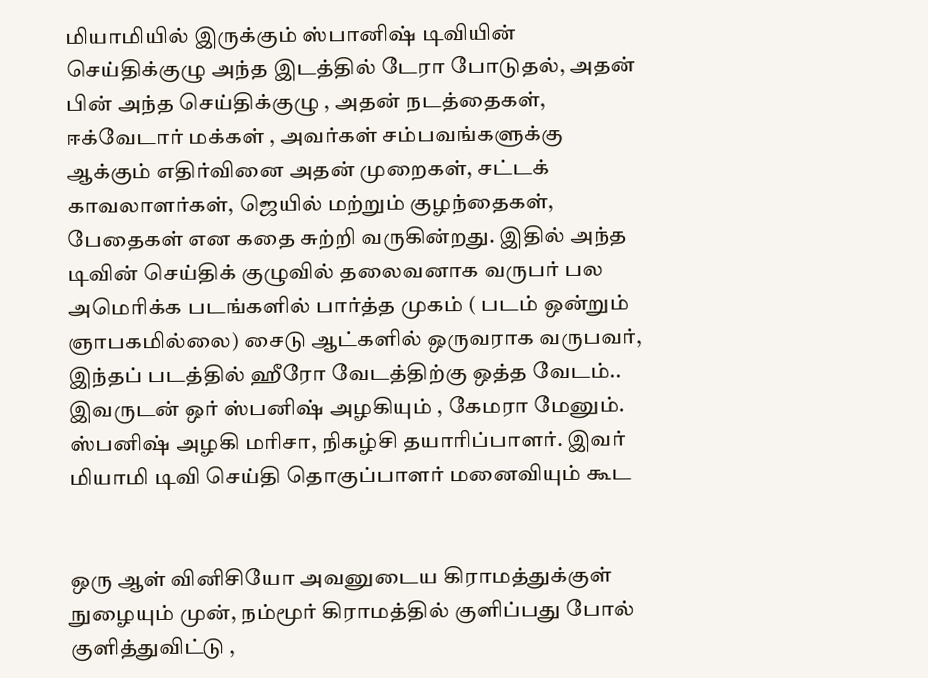மியாமியில் இருக்கும் ஸ்பானிஷ் டிவியின் செய்திக்குழு அந்த இடத்தில் டேரா போடுதல், அதன் பின் அந்த செய்திக்குழு , அதன் நடத்தைகள், ஈக்வேடார் மக்கள் , அவர்கள் சம்பவங்களுக்கு ஆக்கும் எதிர்வினை அதன் முறைகள், சட்டக் காவலாளர்கள், ஜெயில் மற்றும் குழந்தைகள், பேதைகள் என கதை சுற்றி வருகின்றது. இதில் அந்த டிவின் செய்திக் குழுவில் தலைவனாக வருபர் பல அமெரிக்க படங்களில் பார்த்த முகம் ( படம் ஒன்றும் ஞாபகமில்லை) சைடு ஆட்களில் ஒருவராக வருபவர், இந்தப் படத்தில் ஹீரோ வேடத்திற்கு ஒத்த வேடம்.. இவருடன் ஒர் ஸ்பனிஷ் அழகியும் , கேமரா மேனும். ஸ்பனிஷ் அழகி மரிசா, நிகழ்சி தயாரிப்பாளர். இவர் மியாமி டிவி செய்தி தொகுப்பாளர் மனைவியும் கூட


ஒரு ஆள் வினிசியோ அவனுடைய கிராமத்துக்குள் நுழையும் முன், நம்மூர் கிராமத்தில் குளிப்பது போல் குளித்துவிட்டு ,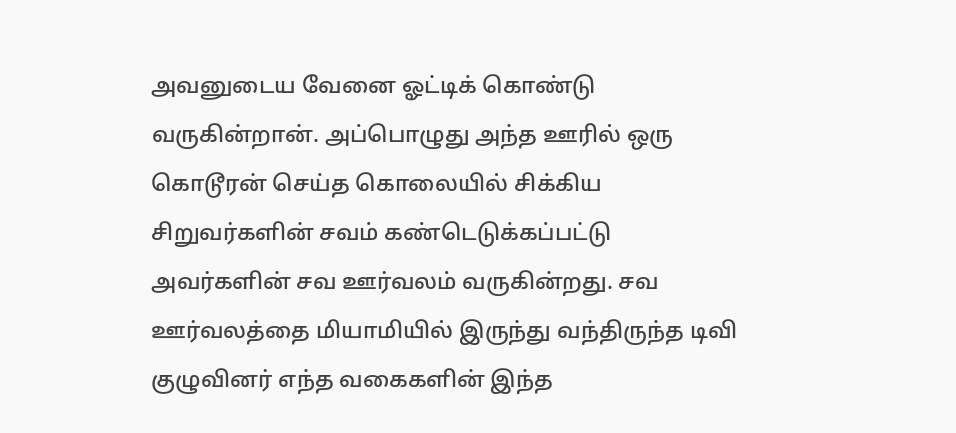அவனுடைய வேனை ஓட்டிக் கொண்டு வருகின்றான். அப்பொழுது அந்த ஊரில் ஒரு கொடூரன் செய்த கொலையில் சிக்கிய சிறுவர்களின் சவம் கண்டெடுக்கப்பட்டு அவர்களின் சவ ஊர்வலம் வருகின்றது. சவ ஊர்வலத்தை மியாமியில் இருந்து வந்திருந்த டிவி குழுவினர் எந்த வகைகளின் இந்த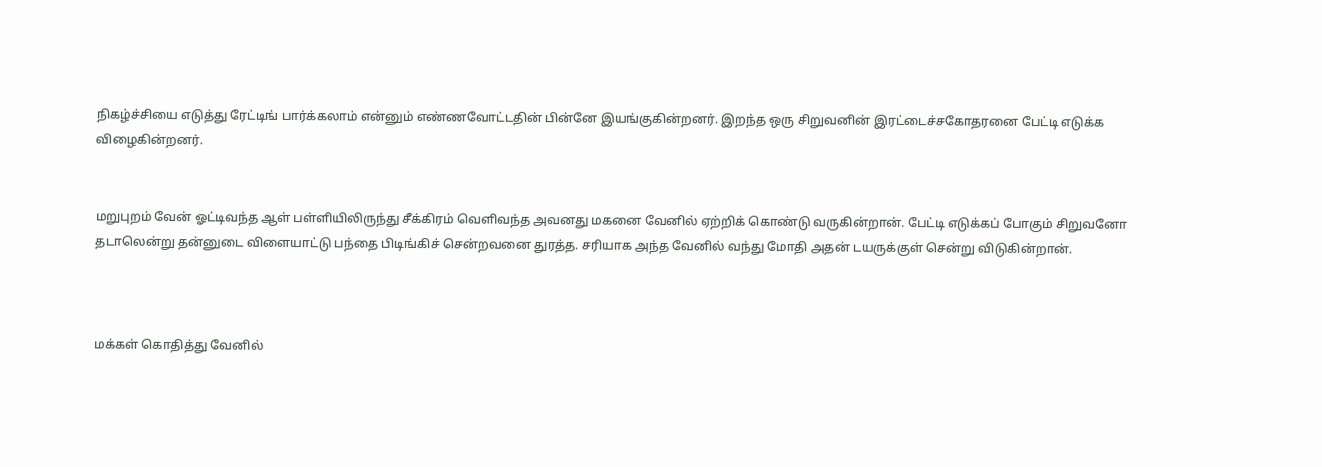நிகழ்ச்சியை எடுத்து ரேட்டிங் பார்க்கலாம் என்னும் எண்ணவோட்டதின் பின்னே இயங்குகின்றனர். இறந்த ஒரு சிறுவனின் இரட்டைச்சகோதரனை பேட்டி எடுக்க விழைகின்றனர்.


மறுபுறம் வேன் ஓட்டிவந்த ஆள் பள்ளியிலிருந்து சீக்கிரம் வெளிவந்த அவனது மகனை வேனில் ஏற்றிக் கொண்டு வருகின்றான். பேட்டி எடுக்கப் போகும் சிறுவனோ தடாலென்று தன்னுடை விளையாட்டு பந்தை பிடிங்கிச் சென்றவனை துரத்த. சரியாக அந்த வேனில் வந்து மோதி அதன் டயருக்குள் சென்று விடுகின்றான்.



மக்கள் கொதித்து வேனில்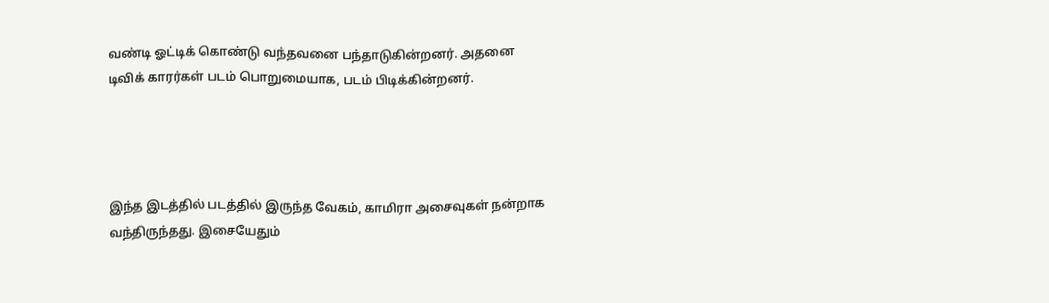வண்டி ஓட்டிக் கொண்டு வந்தவனை பந்தாடுகின்றனர். அதனை டிவிக் காரர்கள் படம் பொறுமையாக, படம் பிடிக்கின்றனர்.




இந்த இடத்தில் படத்தில் இருந்த வேகம், காமிரா அசைவுகள் நன்றாக வந்திருந்தது. இசையேதும்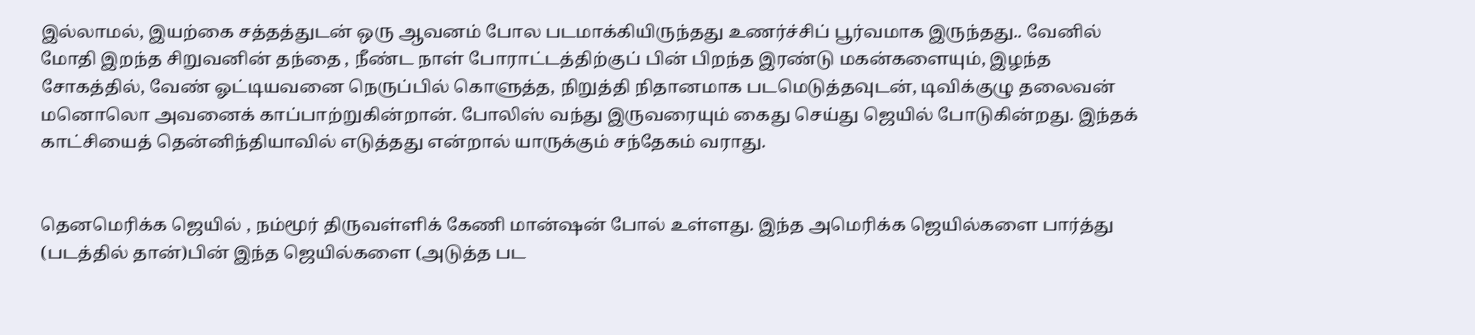இல்லாமல், இயற்கை சத்தத்துடன் ஒரு ஆவனம் போல படமாக்கியிருந்தது உணர்ச்சிப் பூர்வமாக இருந்தது.. வேனில் மோதி இறந்த சிறுவனின் தந்தை , நீண்ட நாள் போராட்டத்திற்குப் பின் பிறந்த இரண்டு மகன்களையும், இழந்த சோகத்தில், வேண் ஓட்டியவனை நெருப்பில் கொளுத்த, நிறுத்தி நிதானமாக படமெடுத்தவுடன், டிவிக்குழு தலைவன் மனொலொ அவனைக் காப்பாற்றுகின்றான். போலிஸ் வந்து இருவரையும் கைது செய்து ஜெயில் போடுகின்றது. இந்தக் காட்சியைத் தென்னிந்தியாவில் எடுத்தது என்றால் யாருக்கும் சந்தேகம் வராது.


தெனமெரிக்க ஜெயில் , நம்மூர் திருவள்ளிக் கேணி மான்ஷன் போல் உள்ளது. இந்த அமெரிக்க ஜெயில்களை பார்த்து (படத்தில் தான்)பின் இந்த ஜெயில்களை (அடுத்த பட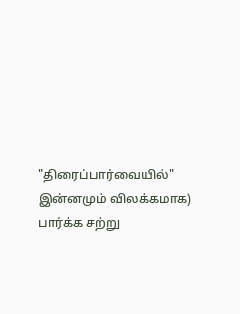"திரைப்பார்வையில்" இன்னமும் விலக்கமாக) பார்க்க சற்று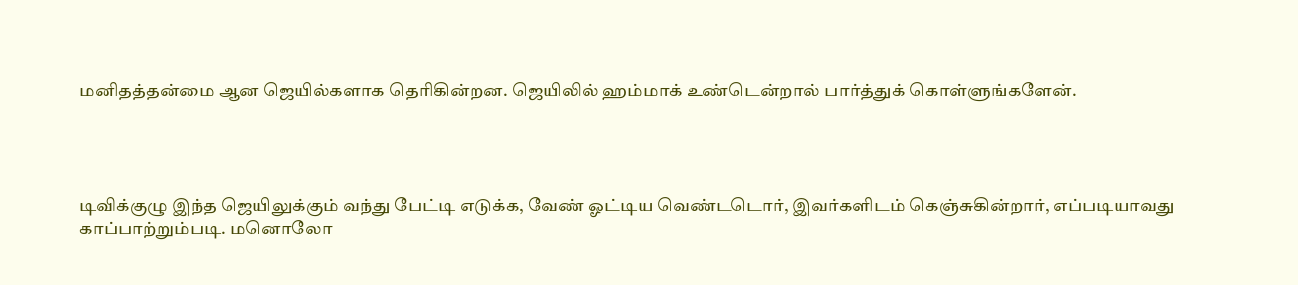மனிதத்தன்மை ஆன ஜெயில்களாக தெரிகின்றன. ஜெயிலில் ஹம்மாக் உண்டென்றால் பார்த்துக் கொள்ளுங்களேன்.




டிவிக்குழு இந்த ஜெயிலுக்கும் வந்து பேட்டி எடுக்க, வேண் ஓட்டிய வெண்டடொர், இவர்களிடம் கெஞ்சுகின்றார், எப்படியாவது காப்பாற்றும்படி. மனொலோ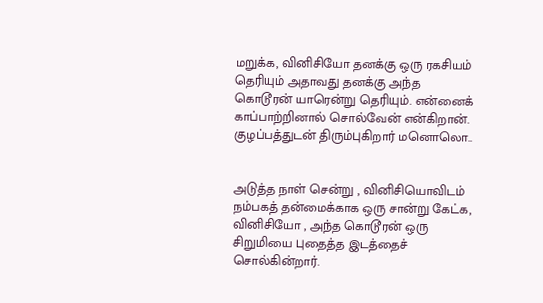மறுக்க, வினிசியோ தனக்கு ஒரு ரகசியம் தெரியும் அதாவது தனக்கு அந்த கொடூரன் யாரென்று தெரியும். என்னைக் காப்பாற்றினால் சொல்வேன் என்கிறான். குழப்பத்துடன் திரும்புகிறார் மனொலொ..


அடுத்த நாள் சென்று , வினிசியொவிடம் நம்பகத் தன்மைக்காக ஒரு சான்று கேட்க, வினிசியோ , அந்த கொடூரன் ஒரு சிறுமியை புதைத்த இடத்தைச் சொல்கின்றார்.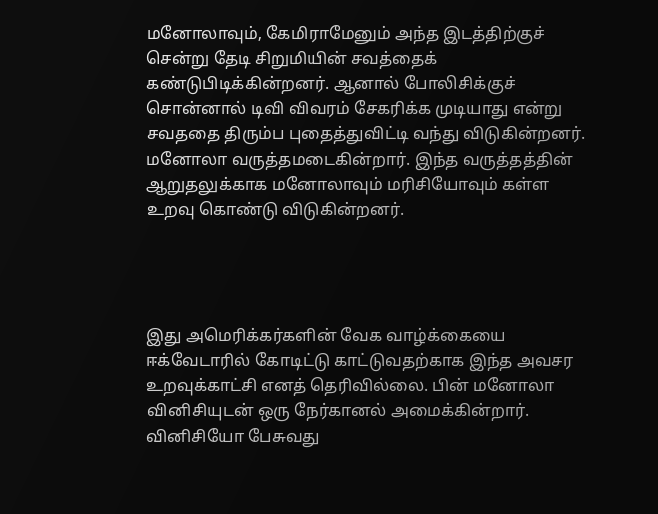மனோலாவும், கேமிராமேனும் அந்த இடத்திற்குச் சென்று தேடி சிறுமியின் சவத்தைக் கண்டுபிடிக்கின்றனர். ஆனால் போலிசிக்குச் சொன்னால் டிவி விவரம் சேகரிக்க முடியாது என்று சவததை திரும்ப புதைத்துவிட்டி வந்து விடுகின்றனர். மனோலா வருத்தமடைகின்றார். இந்த வருத்தத்தின் ஆறுதலுக்காக மனோலாவும் மரிசியோவும் கள்ள உறவு கொண்டு விடுகின்றனர்.




இது அமெரிக்கர்களின் வேக வாழ்க்கையை ஈக்வேடாரில் கோடிட்டு காட்டுவதற்காக இந்த அவசர உறவுக்காட்சி எனத் தெரிவில்லை. பின் மனோலா வினிசியுடன் ஒரு நேர்கானல் அமைக்கின்றார். வினிசியோ பேசுவது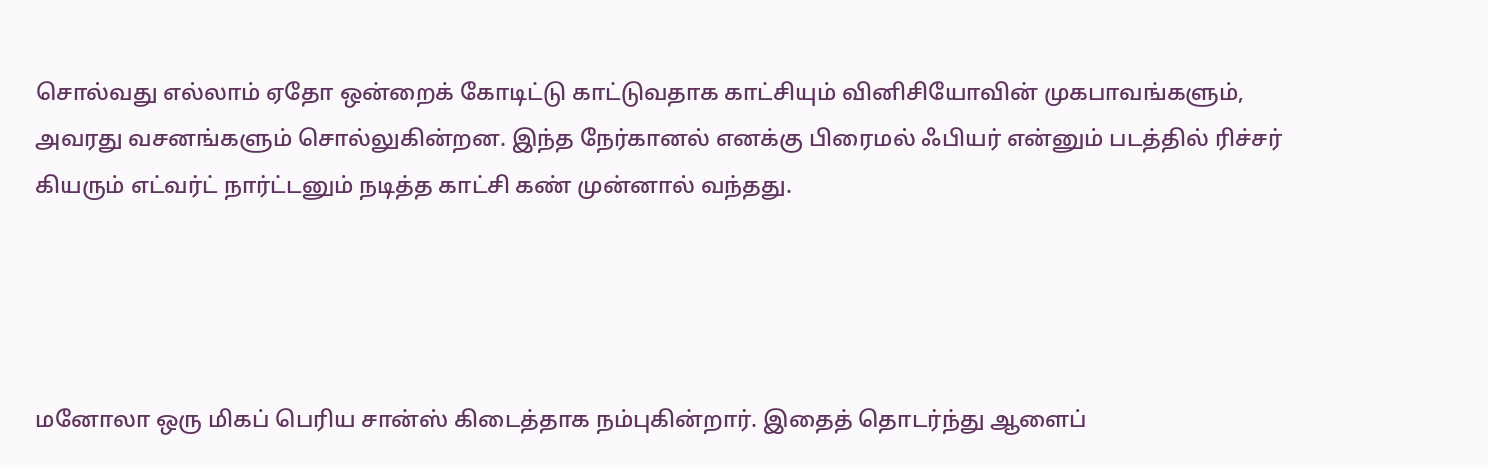சொல்வது எல்லாம் ஏதோ ஒன்றைக் கோடிட்டு காட்டுவதாக காட்சியும் வினிசியோவின் முகபாவங்களும், அவரது வசனங்களும் சொல்லுகின்றன. இந்த நேர்கானல் எனக்கு பிரைமல் ஃபியர் என்னும் படத்தில் ரிச்சர் கியரும் எட்வர்ட் நார்ட்டனும் நடித்த காட்சி கண் முன்னால் வந்தது.




மனோலா ஒரு மிகப் பெரிய சான்ஸ் கிடைத்தாக நம்புகின்றார். இதைத் தொடர்ந்து ஆளைப்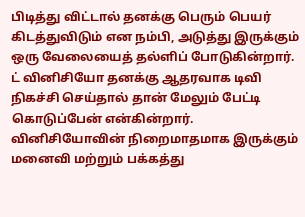பிடித்து விட்டால் தனக்கு பெரும் பெயர் கிடத்துவிடும் என நம்பி, அடுத்து இருக்கும் ஒரு வேலையைத் தல்ளிப் போடுகின்றார். ட் வினிசியோ தனக்கு ஆதரவாக டிவி நிகச்சி செய்தால் தான் மேலும் பேட்டி கொடுப்பேன் என்கின்றார். வினிசியோவின் நிறைமாதமாக இருக்கும் மனைவி மற்றும் பக்கத்து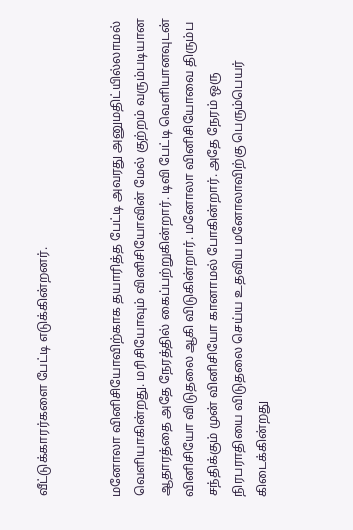வீட்டுக்காரர்களை பேட்டி எடுக்கின்றனர்.


மனோலா வினிசியோவிற்காக தயாரித்த பேட்டி அவரது அனுமதிட்யில்லாமல் வெளியாகின்றது. மரிசியோவும் வினிசியோவின் மேல் குற்றம் வரும்படியான ஆதாரத்தை அதே நேரத்தில் கைப்பற்றுகின்றார். டிவி பேட்டி வெளியானவுடன் வினிசியோ விடுதலை ஆகி விடுகின்றார். மனோலா வினிசியோவை திரும்ப சந்திக்கும் முன் வினிசியோ கானாமல் போகின்றார். அதே நேரம் ஒரு நிரபராதியை விடுதலை செய்ய உதவிய மனோலாவிற்கு பெரும்பெயர் கிடைக்கின்றது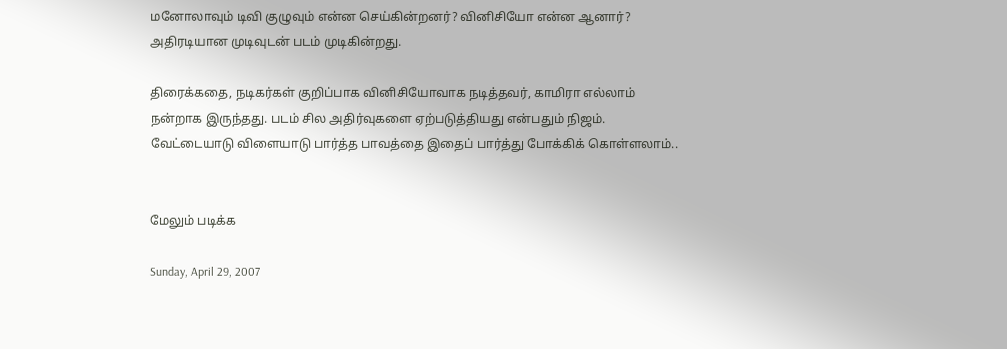மனோலாவும் டிவி குழுவும் என்ன செய்கின்றனர்? வினிசியோ என்ன ஆனார்? அதிரடியான முடிவுடன் படம் முடிகின்றது.

திரைக்கதை, நடிகர்கள் குறிப்பாக வினிசியோவாக நடித்தவர், காமிரா எல்லாம் நன்றாக இருந்தது. படம் சில அதிர்வுகளை ஏற்படுத்தியது என்பதும் நிஜம். வேட்டையாடு விளையாடு பார்த்த பாவத்தை இதைப் பார்த்து போக்கிக் கொள்ளலாம்..


மேலும் படிக்க

Sunday, April 29, 2007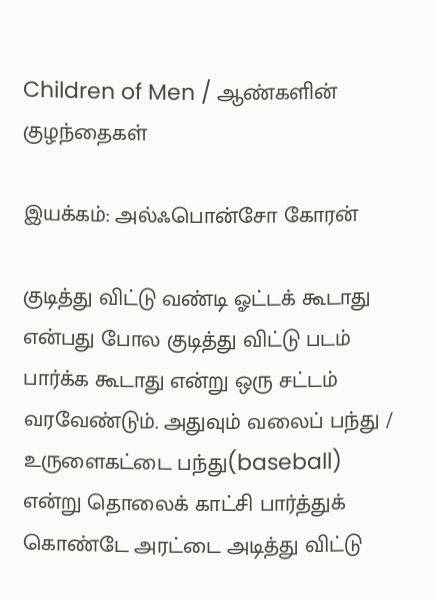Children of Men / ஆண்களின் குழந்தைகள்

இயக்கம்: அல்ஃபொன்சோ கோரன்

குடித்து விட்டு வண்டி ஓட்டக் கூடாது என்பது போல குடித்து விட்டு படம் பார்க்க கூடாது என்று ஒரு சட்டம் வரவேண்டும். அதுவும் வலைப் பந்து / உருளைகட்டை பந்து(baseball) என்று தொலைக் காட்சி பார்த்துக் கொண்டே அரட்டை அடித்து விட்டு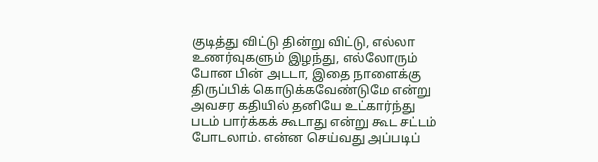குடித்து விட்டு தின்று விட்டு, எல்லா உணர்வுகளும் இழந்து, எல்லோரும் போன பின் அடடா, இதை நாளைக்கு திருப்பிக் கொடுக்கவேண்டுமே என்று அவசர கதியில் தனியே உட்கார்ந்து படம் பார்க்கக் கூடாது என்று கூட சட்டம் போடலாம். என்ன செய்வது அப்படிப்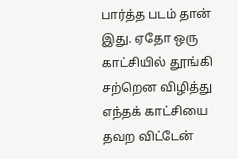பார்த்த படம் தான் இது. ஏதோ ஒரு காட்சியில் தூங்கி சற்றென விழித்து எந்தக் காட்சியை தவற விட்டேன்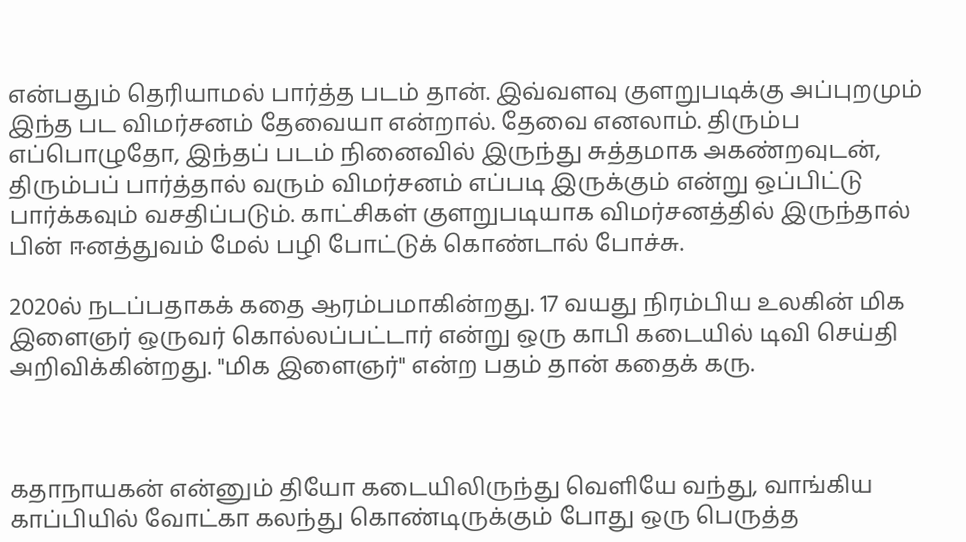என்பதும் தெரியாமல் பார்த்த படம் தான். இவ்வளவு குளறுபடிக்கு அப்புறமும் இந்த பட விமர்சனம் தேவையா என்றால். தேவை எனலாம். திரும்ப எப்பொழுதோ, இந்தப் படம் நினைவில் இருந்து சுத்தமாக அகண்றவுடன், திரும்பப் பார்த்தால் வரும் விமர்சனம் எப்படி இருக்கும் என்று ஒப்பிட்டு பார்க்கவும் வசதிப்படும். காட்சிகள் குளறுபடியாக விமர்சனத்தில் இருந்தால் பின் ஈனத்துவம் மேல் பழி போட்டுக் கொண்டால் போச்சு.

2020ல் நடப்பதாகக் கதை ஆரம்பமாகின்றது. 17 வயது நிரம்பிய உலகின் மிக இளைஞர் ஒருவர் கொல்லப்பட்டார் என்று ஒரு காபி கடையில் டிவி செய்தி அறிவிக்கின்றது. "மிக இளைஞர்" என்ற பதம் தான் கதைக் கரு.



கதாநாயகன் என்னும் தியோ கடையிலிருந்து வெளியே வந்து, வாங்கிய காப்பியில் வோட்கா கலந்து கொண்டிருக்கும் போது ஒரு பெருத்த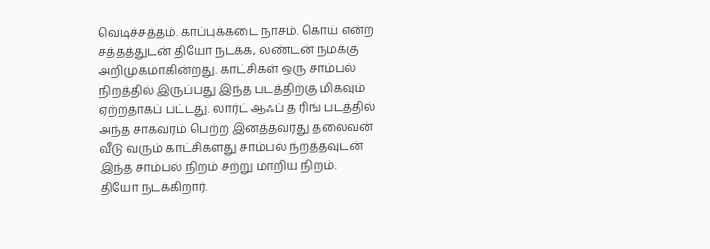வெடிச்சத்தம். காப்புக்கடை நாசம். கொய் என்ற சத்தத்துடன் தியோ நடக்க, லண்டன் நமக்கு அறிமுகமாகின்றது. காட்சிகள் ஒரு சாம்பல் நிறத்தில் இருப்பது இந்த படத்திற்கு மிகவும் ஏற்றதாகப் பட்டது. லார்ட் ஆஃப் த ரிங் படத்தில் அந்த சாகவரம் பெற்ற இனத்தவரது தலைவன் வீடு வரும் காட்சிகளது சாம்பல் ந்றத்தவுடன் இந்த சாம்பல் நிறம் சற்று மாறிய நிறம்.
தியோ நடக்கிறார்.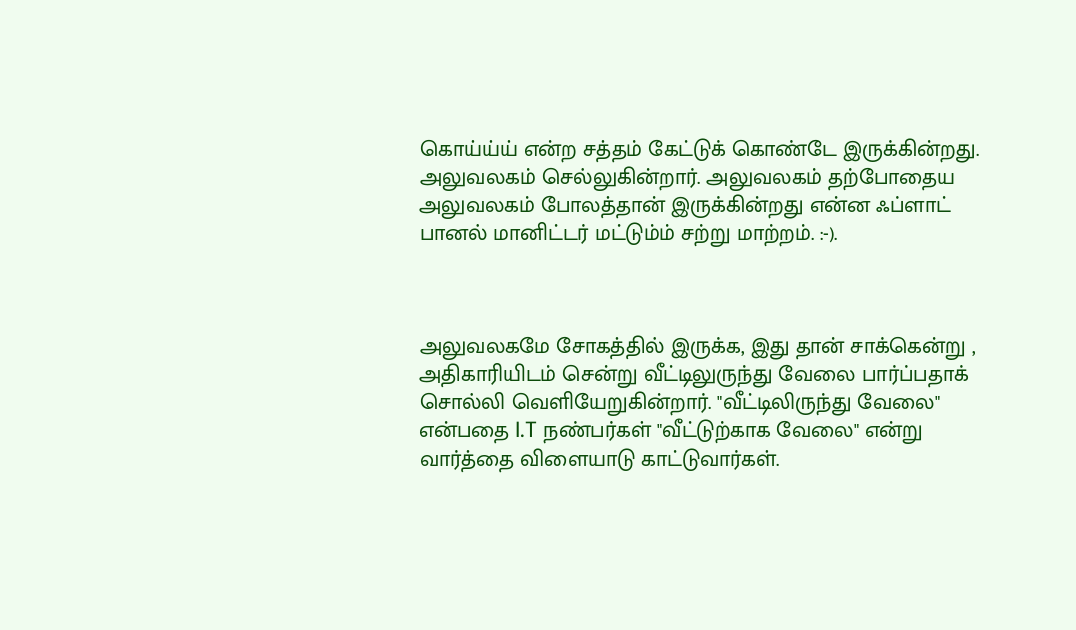கொய்ய்ய் என்ற சத்தம் கேட்டுக் கொண்டே இருக்கின்றது. அலுவலகம் செல்லுகின்றார். அலுவலகம் தற்போதைய அலுவலகம் போலத்தான் இருக்கின்றது என்ன ஃப்ளாட் பானல் மானிட்டர் மட்டும்ம் சற்று மாற்றம். :-).



அலுவலகமே சோகத்தில் இருக்க, இது தான் சாக்கென்று , அதிகாரியிடம் சென்று வீட்டிலுருந்து வேலை பார்ப்பதாக் சொல்லி வெளியேறுகின்றார். "வீட்டிலிருந்து வேலை" என்பதை I.T நண்பர்கள் "வீட்டுற்காக வேலை" என்று வார்த்தை விளையாடு காட்டுவார்கள்.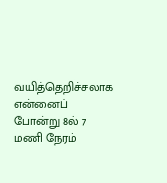வயித்தெறிச்சலாக என்னைப் போன்று 8ல் 7 மணி நேரம்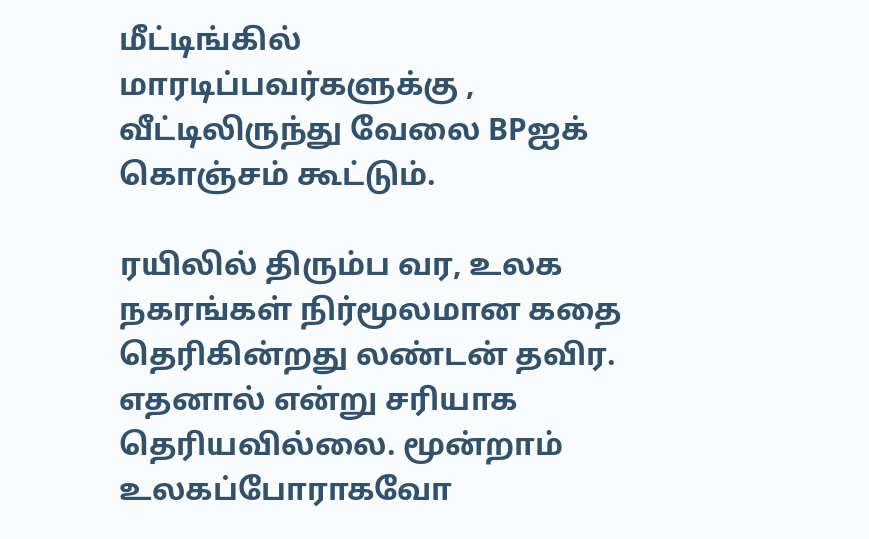மீட்டிங்கில் மாரடிப்பவர்களுக்கு , வீட்டிலிருந்து வேலை BPஐக் கொஞ்சம் கூட்டும்.

ரயிலில் திரும்ப வர, உலக நகரங்கள் நிர்மூலமான கதை தெரிகின்றது லண்டன் தவிர. எதனால் என்று சரியாக தெரியவில்லை. மூன்றாம் உலகப்போராகவோ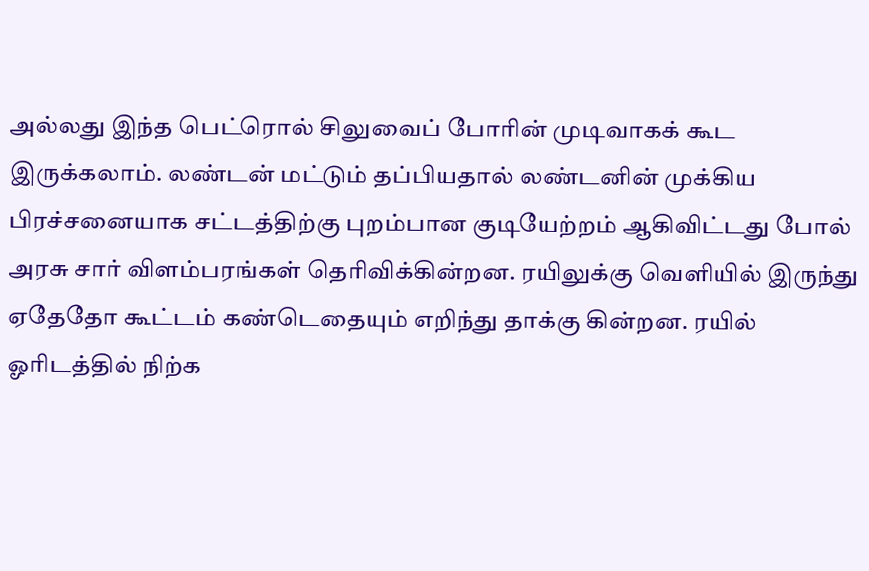அல்லது இந்த பெட்ரொல் சிலுவைப் போரின் முடிவாகக் கூட இருக்கலாம். லண்டன் மட்டும் தப்பியதால் லண்டனின் முக்கிய பிரச்சனையாக சட்டத்திற்கு புறம்பான குடியேற்றம் ஆகிவிட்டது போல் அரசு சார் விளம்பரங்கள் தெரிவிக்கின்றன. ரயிலுக்கு வெளியில் இருந்து ஏதேதோ கூட்டம் கண்டெதையும் எறிந்து தாக்கு கின்றன. ரயில் ஓரிடத்தில் நிற்க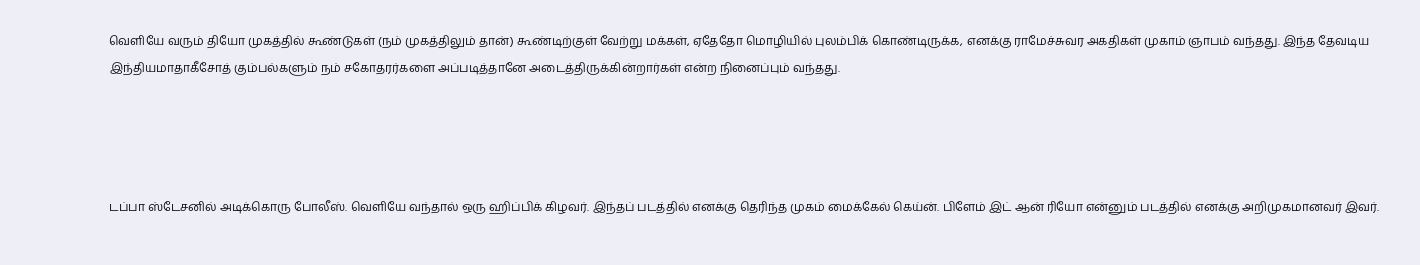வெளியே வரும் தியோ முகத்தில் கூண்டுகள் (நம் முகத்திலும் தான்) கூண்டிற்குள் வேற்று மக்கள், ஏதேதோ மொழியில் புலம்பிக் கொண்டிருக்க, எனக்கு ராமேச்சுவர அகதிகள் முகாம் ஞாபம் வந்தது. இந்த தேவடிய இந்தியமாதாகீசோத் கும்பல்களும் நம் சகோதரர்களை அப்படித்தானே அடைத்திருக்கின்றார்கள் என்ற நினைப்பும் வந்தது.




டப்பா ஸ்டேசனில் அடிக்கொரு போலீஸ். வெளியே வந்தால் ஒரு ஹிப்பிக் கிழவர். இந்தப் படத்தில் எனக்கு தெரிந்த முகம் மைக்கேல் கெய்ன். பிளேம் இட் ஆன் ரியோ என்னும் படத்தில் எனக்கு அறிமுகமானவர் இவர்.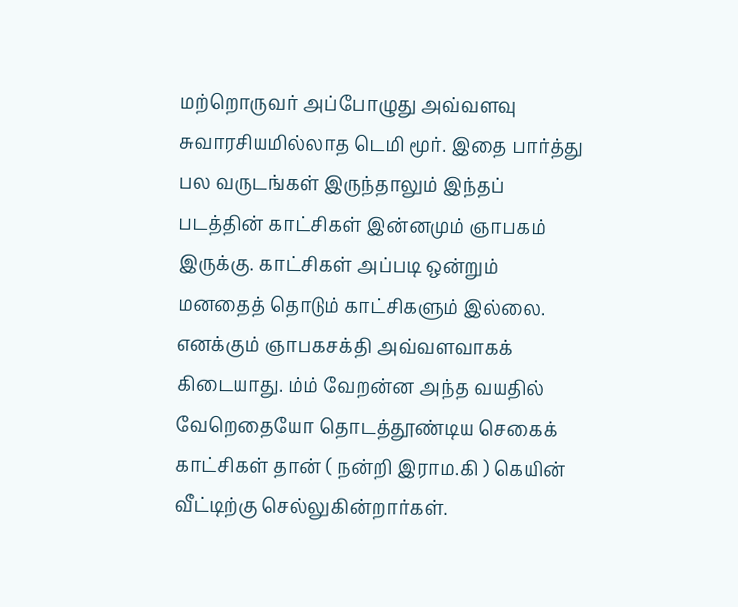மற்றொருவர் அப்போழுது அவ்வளவு சுவாரசியமில்லாத டெமி மூர். இதை பார்த்து பல வருடங்கள் இருந்தாலும் இந்தப் படத்தின் காட்சிகள் இன்னமும் ஞாபகம் இருக்கு. காட்சிகள் அப்படி ஒன்றும் மனதைத் தொடும் காட்சிகளும் இல்லை. எனக்கும் ஞாபகசக்தி அவ்வளவாகக் கிடையாது. ம்ம் வேறன்ன அந்த வயதில் வேறெதையோ தொடத்தூண்டிய செகைக் காட்சிகள் தான் ( நன்றி இராம.கி ) கெயின் வீட்டிற்கு செல்லுகின்றார்கள்.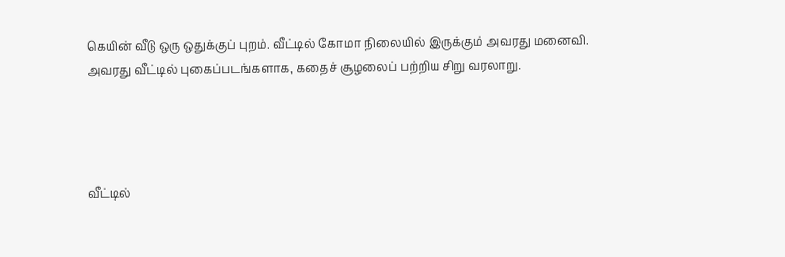கெயின் வீடு ஒரு ஒதுக்குப் புறம். வீட்டில் கோமா நிலையில் இருக்கும் அவரது மனைவி. அவரது வீட்டில் புகைப்படங்களாக, கதைச் சூழலைப் பற்றிய சிறு வரலாறு.




வீட்டில்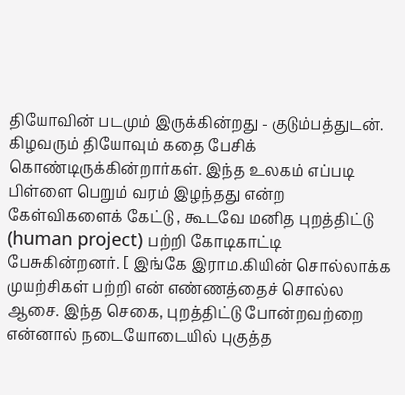தியோவின் படமும் இருக்கின்றது - குடும்பத்துடன். கிழவரும் தியோவும் கதை பேசிக் கொண்டிருக்கின்றார்கள். இந்த உலகம் எப்படி பிள்ளை பெறும் வரம் இழந்தது என்ற கேள்விகளைக் கேட்டு , கூடவே மனித புறத்திட்டு (human project) பற்றி கோடிகாட்டி பேசுகின்றனர். [ இங்கே இராம.கியின் சொல்லாக்க முயற்சிகள் பற்றி என் எண்ணத்தைச் சொல்ல ஆசை. இந்த செகை, புறத்திட்டு போன்றவற்றை என்னால் நடையோடையில் புகுத்த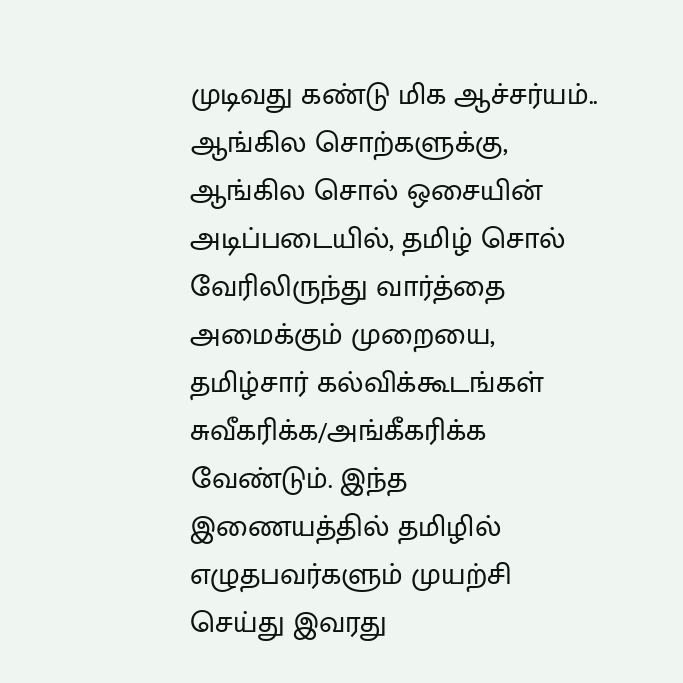முடிவது கண்டு மிக ஆச்சர்யம்.. ஆங்கில சொற்களுக்கு, ஆங்கில சொல் ஒசையின் அடிப்படையில், தமிழ் சொல் வேரிலிருந்து வார்த்தை அமைக்கும் முறையை, தமிழ்சார் கல்விக்கூடங்கள் சுவீகரிக்க/அங்கீகரிக்க வேண்டும். இந்த இணையத்தில் தமிழில் எழுதபவர்களும் முயற்சி செய்து இவரது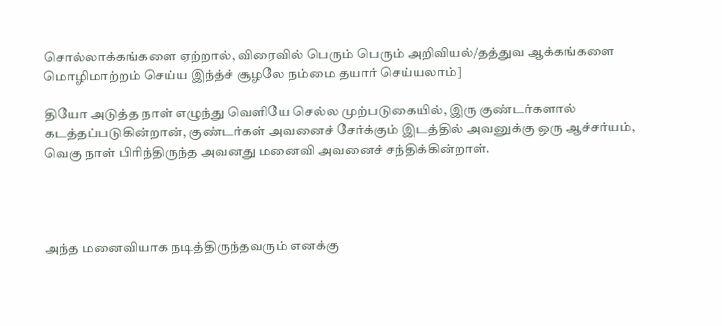சொல்லாக்கங்களை ஏற்றால், விரைவில் பெரும் பெரும் அறிவியல்/தத்துவ ஆக்கங்களை மொழிமாற்றம் செய்ய இந்த்ச் சூழலே நம்மை தயார் செய்யலாம்]

தியோ அடுத்த நாள் எழுந்து வெளியே செல்ல முற்படுகையில், இரு குண்டர்களால் கடத்தப்படுகின்றான், குண்டர்கள் அவனைச் சேர்க்கும் இடத்தில் அவனுக்கு ஒரு ஆச்சர்யம், வெகு நாள் பிரிந்திருந்த அவனது மனைவி அவனைச் சந்திக்கின்றாள்.




அந்த மனைவியாக நடித்திருந்தவரும் எனக்கு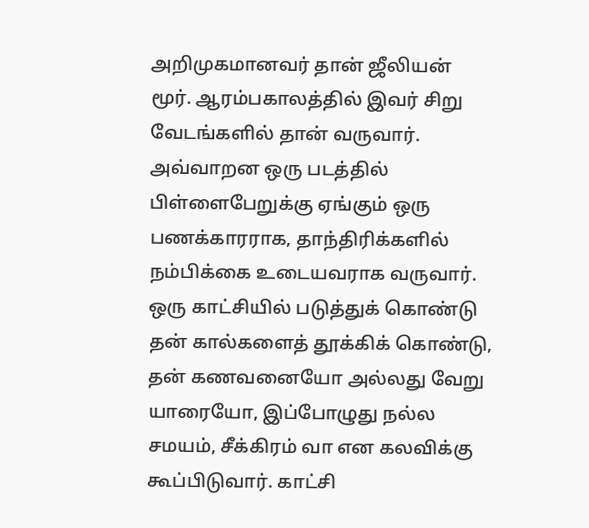அறிமுகமானவர் தான் ஜீலியன் மூர். ஆரம்பகாலத்தில் இவர் சிறு வேடங்களில் தான் வருவார். அவ்வாறன ஒரு படத்தில் பிள்ளைபேறுக்கு ஏங்கும் ஒரு பணக்காரராக, தாந்திரிக்களில் நம்பிக்கை உடையவராக வருவார். ஒரு காட்சியில் படுத்துக் கொண்டு தன் கால்களைத் தூக்கிக் கொண்டு, தன் கணவனையோ அல்லது வேறு யாரையோ, இப்போழுது நல்ல சமயம், சீக்கிரம் வா என கலவிக்கு கூப்பிடுவார். காட்சி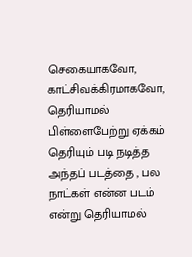செகையாகவோ, காட்சிவக்கிரமாகவோ, தெரியாமல் பிள்ளைபேற்று ஏக்கம் தெரியும் படி நடித்த அந்தப் படத்தை , பல நாட்கள் என்ன படம் என்று தெரியாமல்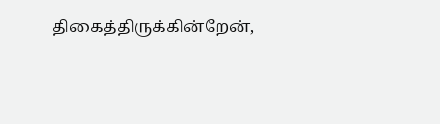திகைத்திருக்கின்றேன்,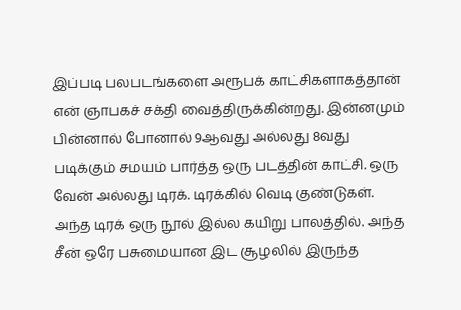இப்படி பலபடங்களை அரூபக் காட்சிகளாகத்தான் என் ஞாபகச் சக்தி வைத்திருக்கின்றது. இன்னமும் பின்னால் போனால் 9ஆவது அல்லது 8வது படிக்கும் சமயம் பார்த்த ஒரு படத்தின் காட்சி. ஒரு வேன் அல்லது டிரக். டிரக்கில் வெடி குண்டுகள். அந்த டிரக் ஒரு நூல் இல்ல கயிறு பாலத்தில். அந்த சீன் ஒரே பசுமையான இட சூழலில் இருந்த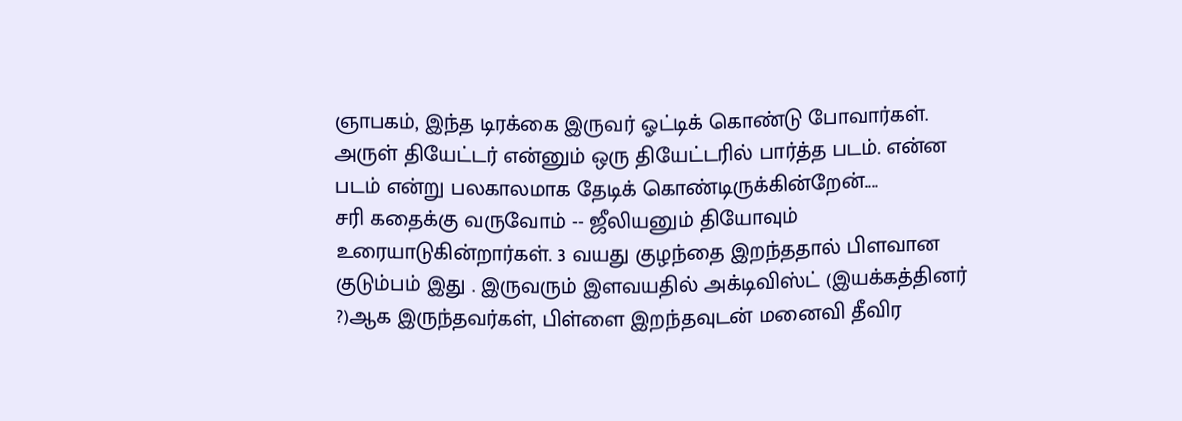ஞாபகம், இந்த டிரக்கை இருவர் ஓட்டிக் கொண்டு போவார்கள். அருள் தியேட்டர் என்னும் ஒரு தியேட்டரில் பார்த்த படம். என்ன படம் என்று பலகாலமாக தேடிக் கொண்டிருக்கின்றேன்....
சரி கதைக்கு வருவோம் -- ஜீலியனும் தியோவும் உரையாடுகின்றார்கள். 3 வயது குழந்தை இறந்ததால் பிளவான குடும்பம் இது . இருவரும் இளவயதில் அக்டிவிஸ்ட் (இயக்கத்தினர் ?)ஆக இருந்தவர்கள், பிள்ளை இறந்தவுடன் மனைவி தீவிர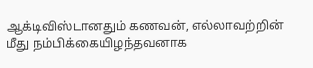ஆக்டிவிஸ்டானதும் கணவன், எல்லாவற்றின் மீது நம்பிக்கையிழந்தவனாக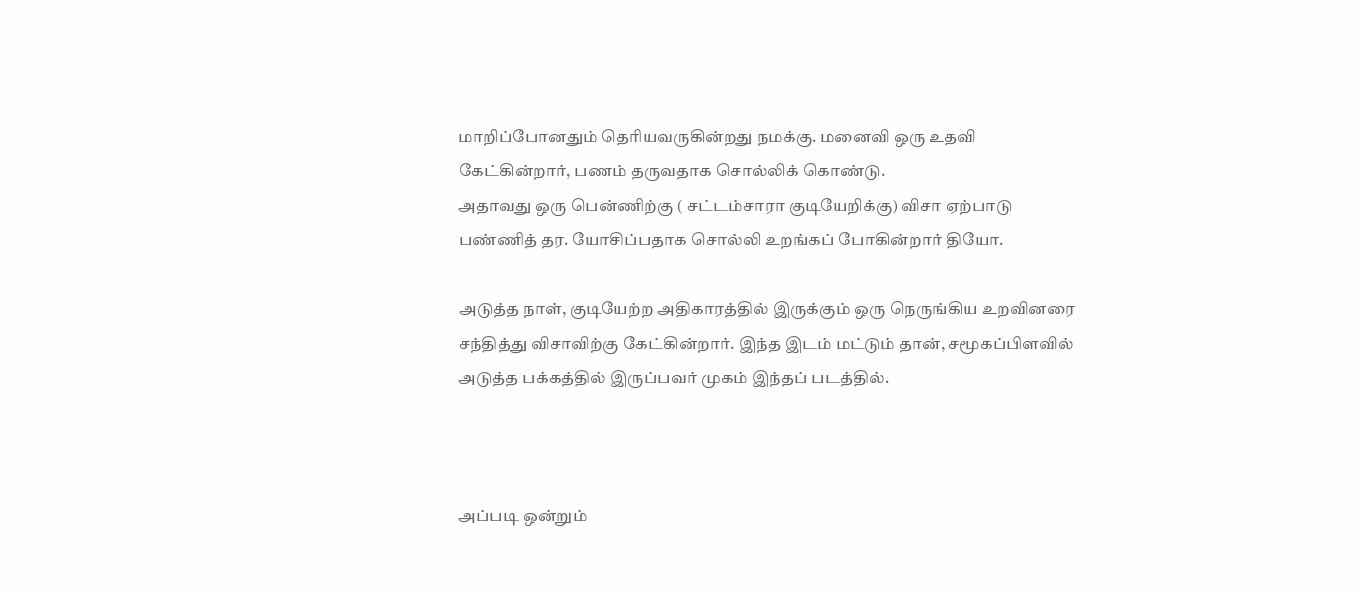மாறிப்போனதும் தெரியவருகின்றது நமக்கு. மனைவி ஒரு உதவி கேட்கின்றார், பணம் தருவதாக சொல்லிக் கொண்டு.
அதாவது ஒரு பென்ணிற்கு ( சட்டம்சாரா குடியேறிக்கு) விசா ஏற்பாடு பண்ணித் தர. யோசிப்பதாக சொல்லி உறங்கப் போகின்றார் தியோ.

அடுத்த நாள், குடியேற்ற அதிகாரத்தில் இருக்கும் ஒரு நெருங்கிய உறவினரை சந்தித்து விசாவிற்கு கேட்கின்றார். இந்த இடம் மட்டும் தான், சமூகப்பிளவில் அடுத்த பக்கத்தில் இருப்பவர் முகம் இந்தப் படத்தில்.



அப்படி ஒன்றும்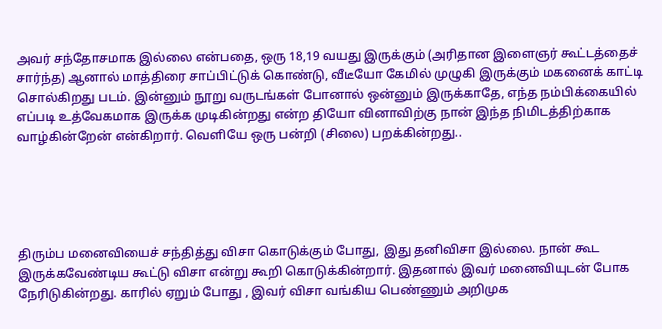அவர் சந்தோசமாக இல்லை என்பதை, ஒரு 18,19 வயது இருக்கும் (அரிதான இளைஞர் கூட்டத்தைச் சார்ந்த) ஆனால் மாத்திரை சாப்பிட்டுக் கொண்டு, வீடீயோ கேமில் முழுகி இருக்கும் மகனைக் காட்டி சொல்கிறது படம். இன்னும் நூறு வருடங்கள் போனால் ஒன்னும் இருக்காதே, எந்த நம்பிக்கையில் எப்படி உத்வேகமாக இருக்க முடிகின்றது என்ற தியோ வினாவிற்கு நான் இந்த நிமிடத்திற்காக வாழ்கின்றேன் என்கிறார். வெளியே ஒரு பன்றி (சிலை) பறக்கின்றது..





திரும்ப மனைவியைச் சந்தித்து விசா கொடுக்கும் போது, இது தனிவிசா இல்லை. நான் கூட இருக்கவேண்டிய கூட்டு விசா என்று கூறி கொடுக்கின்றார். இதனால் இவர் மனைவியுடன் போக நேரிடுகின்றது. காரில் ஏறும் போது , இவர் விசா வங்கிய பெண்ணும் அறிமுக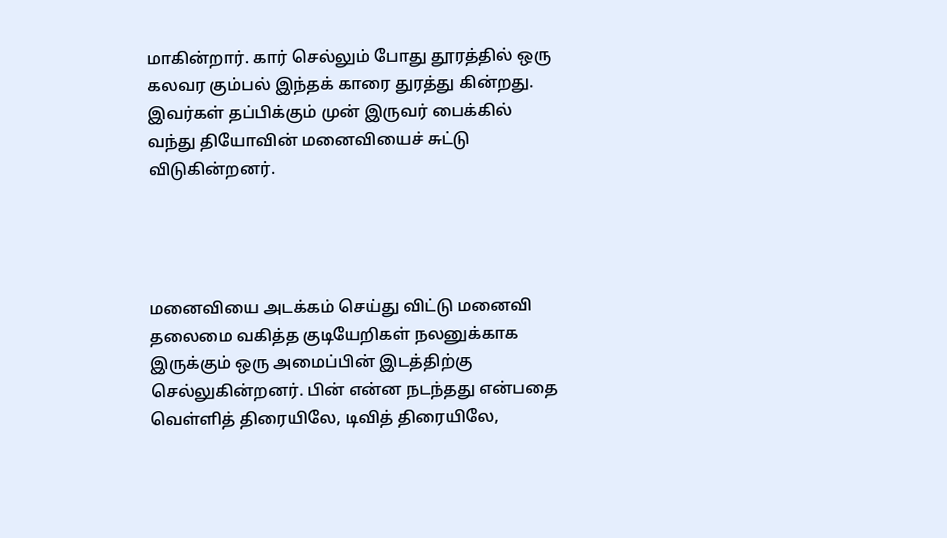மாகின்றார். கார் செல்லும் போது தூரத்தில் ஒரு கலவர கும்பல் இந்தக் காரை துரத்து கின்றது. இவர்கள் தப்பிக்கும் முன் இருவர் பைக்கில் வந்து தியோவின் மனைவியைச் சுட்டு விடுகின்றனர்.




மனைவியை அடக்கம் செய்து விட்டு மனைவி தலைமை வகித்த குடியேறிகள் நலனுக்காக இருக்கும் ஒரு அமைப்பின் இடத்திற்கு செல்லுகின்றனர். பின் என்ன நடந்தது என்பதை வெள்ளித் திரையிலே, டிவித் திரையிலே,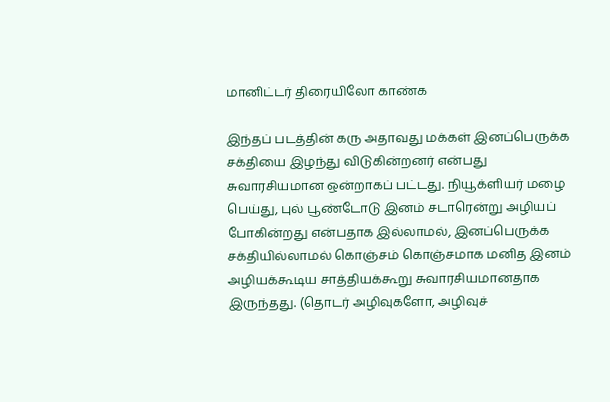மானிட்டர் திரையிலோ காண்க

இந்தப் படத்தின் கரு அதாவது மக்கள் இனப்பெருக்க சக்தியை இழந்து விடுகின்றனர் என்பது சுவாரசியமான ஒன்றாகப் பட்டது. நியூக்ளியர் மழை பெய்து, புல் பூண்டோடு இனம் சடாரென்று அழியப் போகின்றது என்பதாக இல்லாமல், இனப்பெருக்க சக்தியில்லாமல் கொஞ்சம் கொஞ்சமாக மனித இனம் அழியக்கூடிய சாத்தியக்கூறு சுவாரசியமானதாக இருந்தது. (தொடர் அழிவுகளோ, அழிவுச்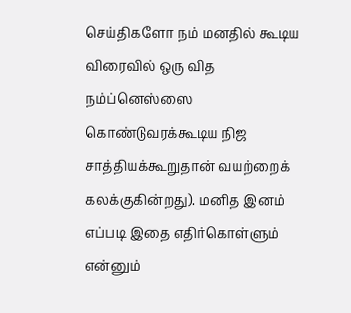செய்திகளோ நம் மனதில் கூடிய விரைவில் ஒரு வித நம்ப்னெஸ்ஸை கொண்டுவரக்கூடிய நிஜ சாத்தியக்கூறுதான் வயற்றைக் கலக்குகின்றது). மனித இனம் எப்படி இதை எதிர்கொள்ளும் என்னும்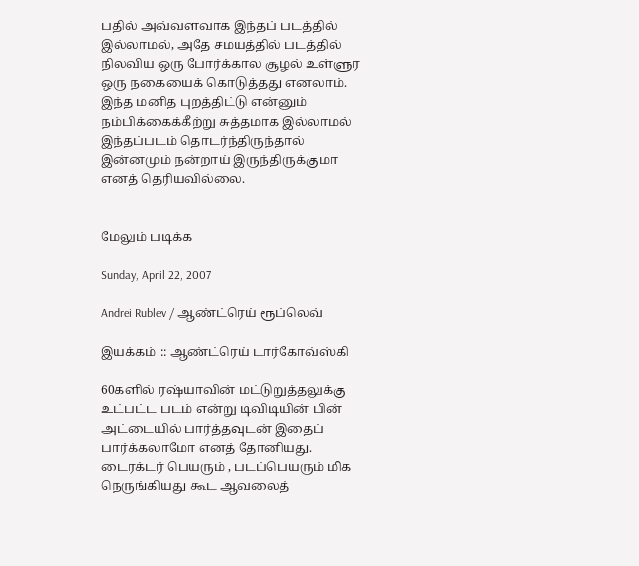பதில் அவ்வளவாக இந்தப் படத்தில் இல்லாமல், அதே சமயத்தில் படத்தில் நிலவிய ஒரு போர்க்கால சூழல் உள்ளுர ஒரு நகையைக் கொடுத்தது எனலாம். இந்த மனித புறத்திட்டு என்னும் நம்பிக்கைக்கீற்று சுத்தமாக இல்லாமல் இந்தப்படம் தொடர்ந்திருந்தால் இன்னமும் நன்றாய் இருந்திருக்குமா எனத் தெரியவில்லை.


மேலும் படிக்க

Sunday, April 22, 2007

Andrei Rublev / ஆண்ட்ரெய் ரூப்லெவ்

இயக்கம் :: ஆண்ட்ரெய் டார்கோவ்ஸ்கி

60களில் ரஷ்யாவின் மட்டுறுத்தலுக்கு உட்பட்ட படம் என்று டிவிடியின் பின் அட்டையில் பார்த்தவுடன் இதைப் பார்க்கலாமோ எனத் தோனியது. டைரக்டர் பெயரும் , படப்பெயரும் மிக நெருங்கியது கூட ஆவலைத்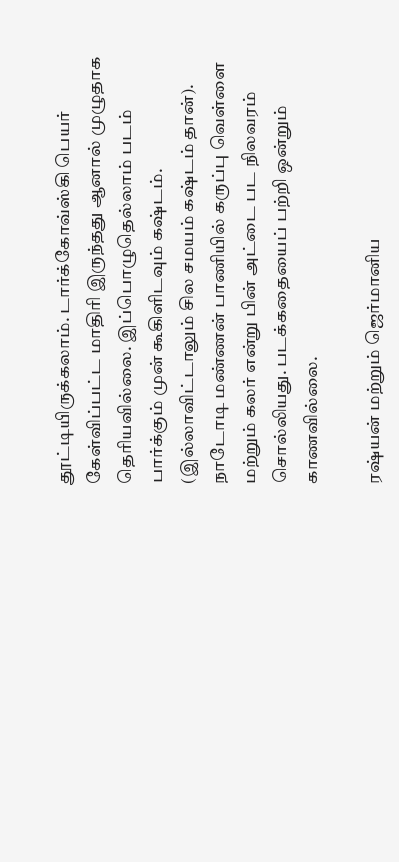தூட்டியிருக்கலாம். டார்க்கோவ்ஸ்கி பெயர் கேள்விப்பட்ட மாதிரி இருந்தது ஆனால் முழுதாக தெரியவில்லை. இப்பொழுதெல்லாம் படம் பார்க்கும் முன் கூகிளிடவும் கஷ்டம். (இல்லாவிட்டாலும் சில சமயம் கஷ்டம் தான்). நாடோடி மண்ணன் பாணியில் கருப்பு வெள்ளை மற்றும் கலர் என்று பின் அட்டை பட நிலவரம் சொல்லியது. படக்கதையைப் பற்றி ஒன்றும் காணவில்லை.

ரஷ்யன் மற்றும் ஜெர்மானிய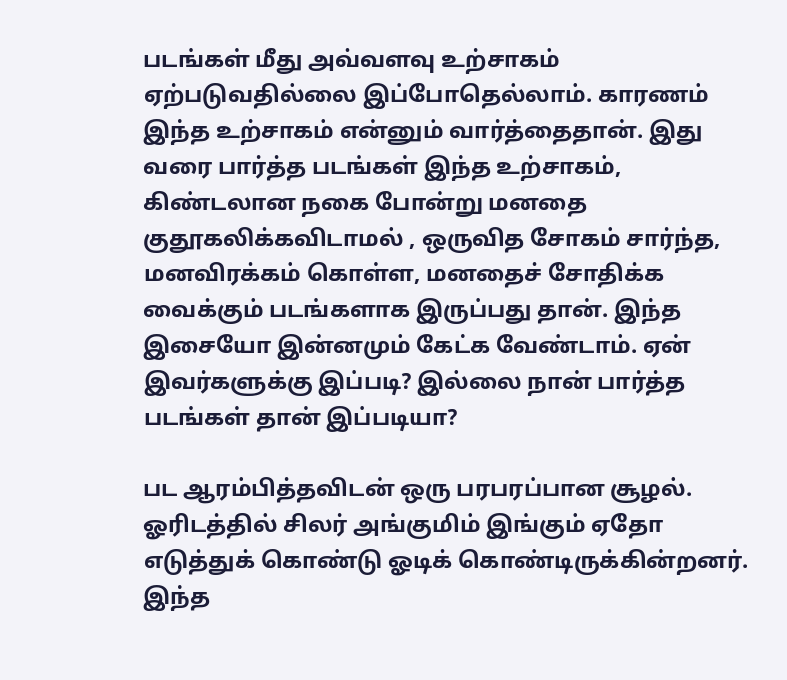படங்கள் மீது அவ்வளவு உற்சாகம் ஏற்படுவதில்லை இப்போதெல்லாம். காரணம் இந்த உற்சாகம் என்னும் வார்த்தைதான். இது வரை பார்த்த படங்கள் இந்த உற்சாகம், கிண்டலான நகை போன்று மனதை குதூகலிக்கவிடாமல் , ஒருவித சோகம் சார்ந்த, மனவிரக்கம் கொள்ள, மனதைச் சோதிக்க வைக்கும் படங்களாக இருப்பது தான். இந்த இசையோ இன்னமும் கேட்க வேண்டாம். ஏன் இவர்களுக்கு இப்படி? இல்லை நான் பார்த்த படங்கள் தான் இப்படியா?

பட ஆரம்பித்தவிடன் ஒரு பரபரப்பான சூழல். ஓரிடத்தில் சிலர் அங்குமிம் இங்கும் ஏதோ எடுத்துக் கொண்டு ஓடிக் கொண்டிருக்கின்றனர். இந்த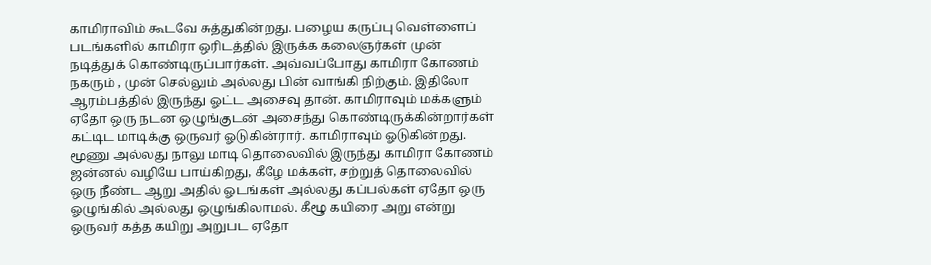காமிராவிம் கூடவே சுத்துகின்றது. பழைய கருப்பு வெள்ளைப் படங்களில் காமிரா ஒரிடத்தில் இருக்க கலைஞர்கள் முன் நடித்துக் கொண்டிருப்பார்கள். அவ்வப்போது காமிரா கோணம் நகரும் , முன் செல்லும் அல்லது பின் வாங்கி நிற்கும். இதிலோ ஆரம்பத்தில் இருந்து ஓட்ட அசைவு தான். காமிராவும் மக்களும் ஏதோ ஒரு நடன ஒழுங்குடன் அசைந்து கொண்டிருக்கின்றார்கள் கட்டிட மாடிக்கு ஒருவர் ஓடுகின்ரார். காமிராவும் ஓடுகின்றது. மூணு அல்லது நாலு மாடி தொலைவில் இருந்து காமிரா கோணம் ஜன்னல் வழியே பாய்கிறது, கீழே மக்கள், சற்றுத் தொலைவில் ஒரு நீண்ட ஆறு அதில் ஓடங்கள் அல்லது கப்பல்கள் ஏதோ ஒரு ஓழுங்கில் அல்லது ஒழுங்கிலாமல். கீழூ கயிரை அறு என்று ஒருவர் கத்த கயிறு அறுபட ஏதோ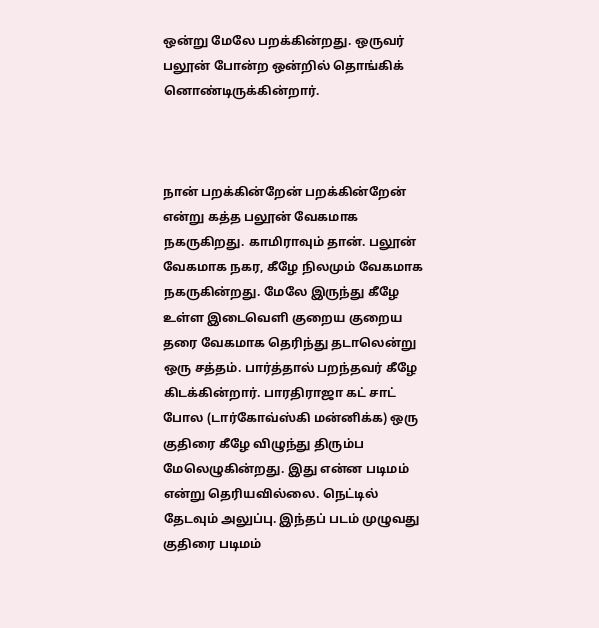ஒன்று மேலே பறக்கின்றது. ஒருவர் பலூன் போன்ற ஒன்றில் தொங்கிக் னொண்டிருக்கின்றார்.



நான் பறக்கின்றேன் பறக்கின்றேன் என்று கத்த பலூன் வேகமாக நகருகிறது. காமிராவும் தான். பலூன் வேகமாக நகர, கீழே நிலமும் வேகமாக நகருகின்றது. மேலே இருந்து கீழே உள்ள இடைவெளி குறைய குறைய தரை வேகமாக தெரிந்து தடாலென்று ஒரு சத்தம். பார்த்தால் பறந்தவர் கீழே கிடக்கின்றார். பாரதிராஜா கட் சாட் போல (டார்கோவ்ஸ்கி மன்னிக்க) ஒரு குதிரை கீழே விழுந்து திரும்ப மேலெழுகின்றது. இது என்ன படிமம் என்று தெரியவில்லை. நெட்டில் தேடவும் அலுப்பு. இந்தப் படம் முழுவது குதிரை படிமம்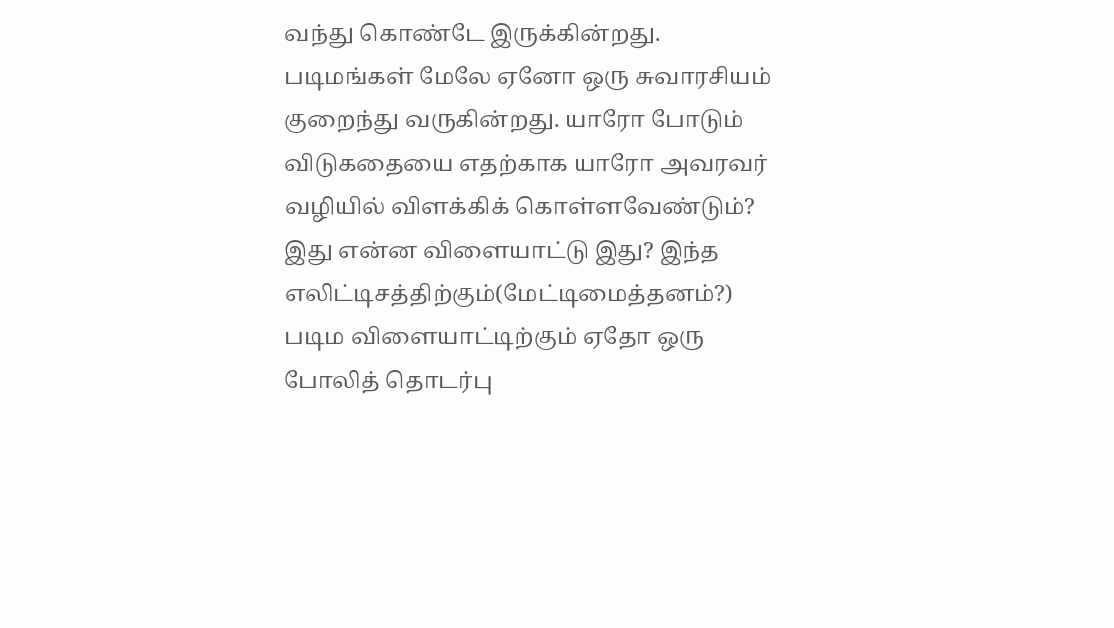வந்து கொண்டே இருக்கின்றது. படிமங்கள் மேலே ஏனோ ஒரு சுவாரசியம் குறைந்து வருகின்றது. யாரோ போடும் விடுகதையை எதற்காக யாரோ அவரவர் வழியில் விளக்கிக் கொள்ளவேண்டும்? இது என்ன விளையாட்டு இது? இந்த எலிட்டிசத்திற்கும்(மேட்டிமைத்தனம்?) படிம விளையாட்டிற்கும் ஏதோ ஒரு போலித் தொடர்பு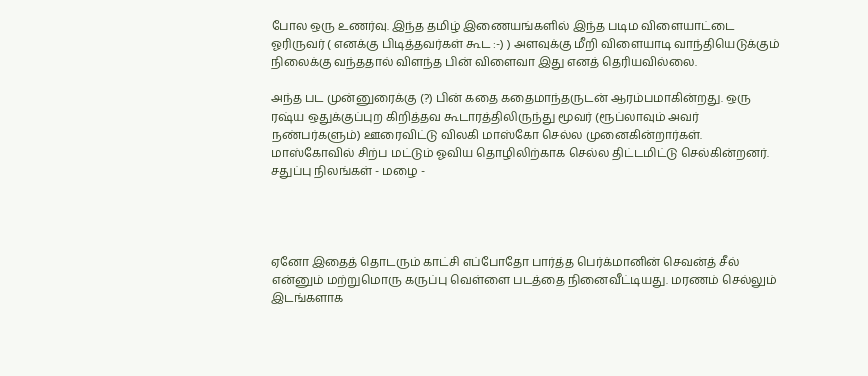போல ஒரு உணர்வு. இந்த தமிழ் இணையங்களில் இந்த படிம விளையாட்டை ஓரிருவர் ( எனக்கு பிடித்தவர்கள் கூட :-) ) அளவுக்கு மீறி விளையாடி வாந்தியெடுக்கும் நிலைக்கு வந்ததால் விளந்த பின் விளைவா இது எனத் தெரியவில்லை.

அந்த பட முன்னுரைக்கு (?) பின் கதை கதைமாந்தருடன் ஆரம்பமாகின்றது. ஒரு ரஷ்ய ஒதுக்குப்புற கிறித்தவ கூடாரத்திலிருந்து மூவர் (ரூப்லாவும் அவர் நண்பர்களும்) ஊரைவிட்டு விலகி மாஸ்கோ செல்ல முனைகின்றார்கள். மாஸ்கோவில் சிற்ப மட்டும் ஓவிய தொழிலிற்காக செல்ல திட்டமிட்டு செல்கின்றனர். சதுப்பு நிலங்கள் - மழை -




ஏனோ இதைத் தொடரும் காட்சி எப்போதோ பார்த்த பெர்க்மானின் செவன்த் சீல் என்னும் மற்றுமொரு கருப்பு வெள்ளை படத்தை நினைவீட்டியது. மரணம் செல்லும் இடங்களாக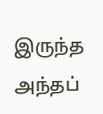இருந்த அந்தப்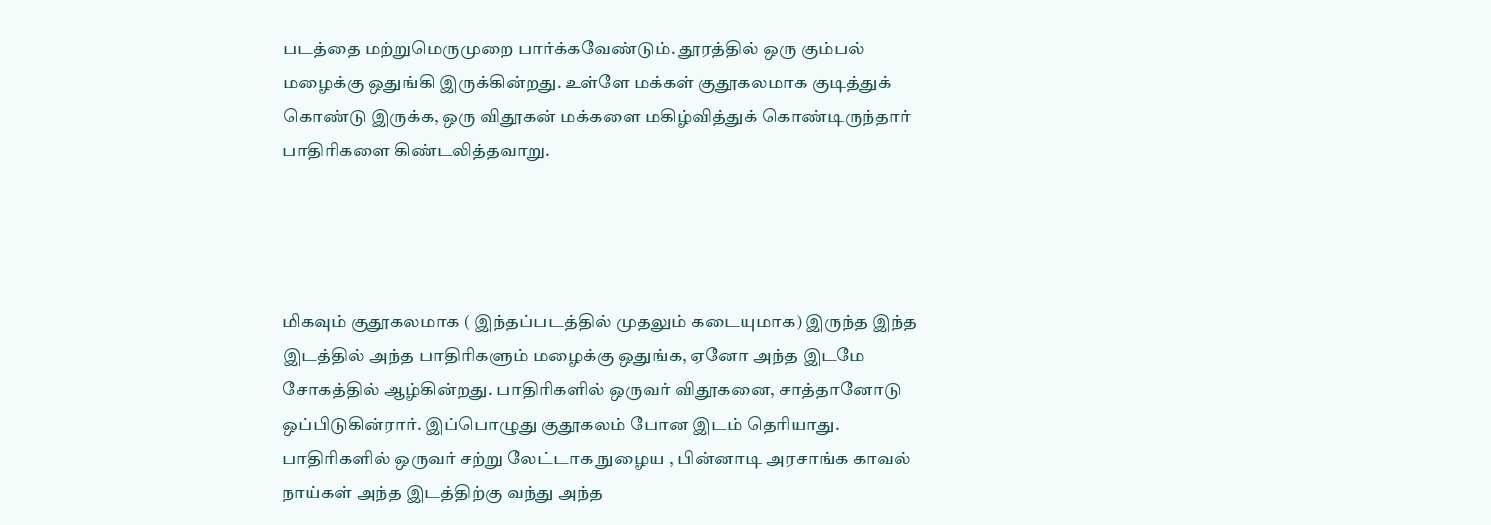படத்தை மற்றுமெருமுறை பார்க்கவேண்டும். தூரத்தில் ஒரு கும்பல் மழைக்கு ஒதுங்கி இருக்கின்றது. உள்ளே மக்கள் குதூகலமாக குடித்துக் கொண்டு இருக்க, ஒரு விதூகன் மக்களை மகிழ்வித்துக் கொண்டிருந்தார் பாதிரிகளை கிண்டலித்தவாறு.




மிகவும் குதூகலமாக ( இந்தப்படத்தில் முதலும் கடையுமாக) இருந்த இந்த இடத்தில் அந்த பாதிரிகளும் மழைக்கு ஒதுங்க, ஏனோ அந்த இடமே சோகத்தில் ஆழ்கின்றது. பாதிரிகளில் ஒருவர் விதூகனை, சாத்தானோடு ஒப்பிடுகின்ரார். இப்பொழுது குதூகலம் போன இடம் தெரியாது. பாதிரிகளில் ஒருவர் சற்று லேட்டாக நுழைய , பின்னாடி அரசாங்க காவல் நாய்கள் அந்த இடத்திற்கு வந்து அந்த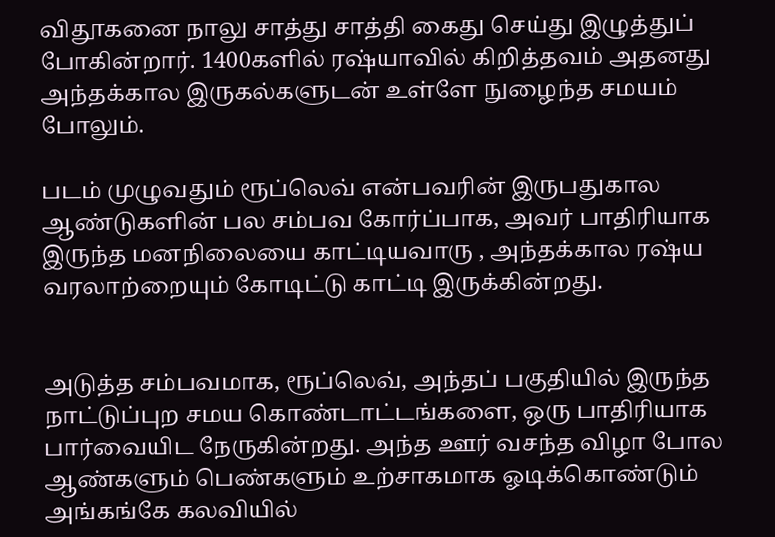விதூகனை நாலு சாத்து சாத்தி கைது செய்து இழுத்துப் போகின்றார். 1400களில் ரஷ்யாவில் கிறித்தவம் அதனது அந்தக்கால இருகல்களுடன் உள்ளே நுழைந்த சமயம் போலும்.

படம் முழுவதும் ரூப்லெவ் என்பவரின் இருபதுகால ஆண்டுகளின் பல சம்பவ கோர்ப்பாக, அவர் பாதிரியாக இருந்த மனநிலையை காட்டியவாரு , அந்தக்கால ரஷ்ய வரலாற்றையும் கோடிட்டு காட்டி இருக்கின்றது.


அடுத்த சம்பவமாக, ரூப்லெவ், அந்தப் பகுதியில் இருந்த நாட்டுப்புற சமய கொண்டாட்டங்களை, ஒரு பாதிரியாக பார்வையிட நேருகின்றது. அந்த ஊர் வசந்த விழா போல ஆண்களும் பெண்களும் உற்சாகமாக ஓடிக்கொண்டும் அங்கங்கே கலவியில்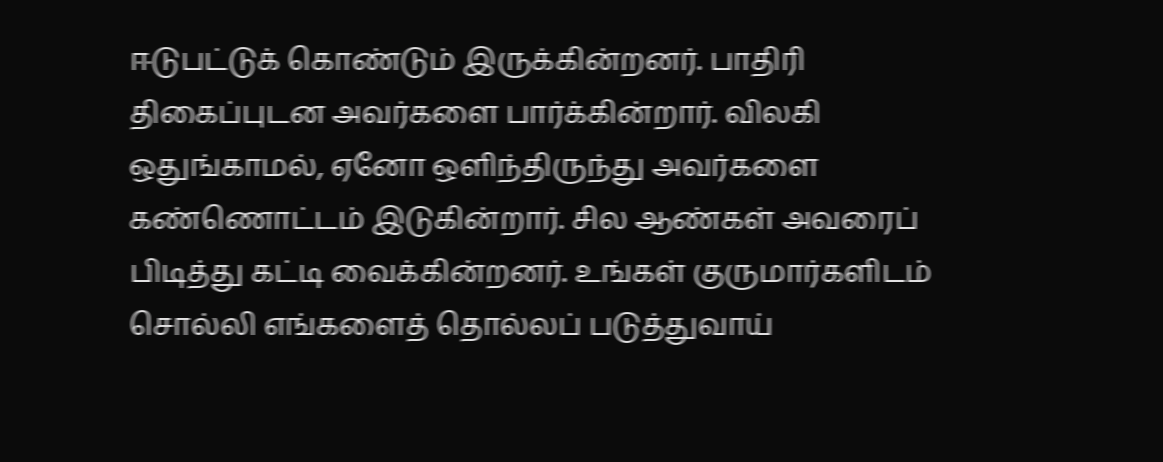ஈடுபட்டுக் கொண்டும் இருக்கின்றனர். பாதிரி திகைப்புடன அவர்களை பார்க்கின்றார். விலகி ஒதுங்காமல், ஏனோ ஒளிந்திருந்து அவர்களை கண்ணொட்டம் இடுகின்றார். சில ஆண்கள் அவரைப் பிடித்து கட்டி வைக்கின்றனர். உங்கள் குருமார்களிடம் சொல்லி எங்களைத் தொல்லப் படுத்துவாய்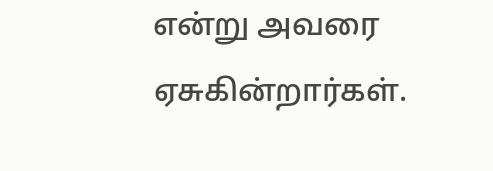என்று அவரை ஏசுகின்றார்கள்.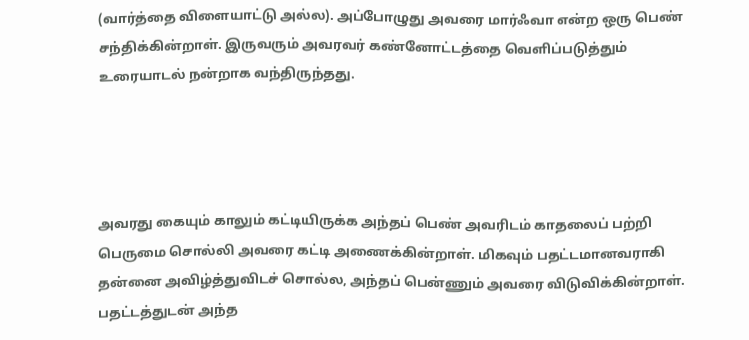(வார்த்தை விளையாட்டு அல்ல). அப்போழுது அவரை மார்ஃவா என்ற ஒரு பெண் சந்திக்கின்றாள். இருவரும் அவரவர் கண்னோட்டத்தை வெளிப்படுத்தும் உரையாடல் நன்றாக வந்திருந்தது.




அவரது கையும் காலும் கட்டியிருக்க அந்தப் பெண் அவரிடம் காதலைப் பற்றி பெருமை சொல்லி அவரை கட்டி அணைக்கின்றாள். மிகவும் பதட்டமானவராகி தன்னை அவிழ்த்துவிடச் சொல்ல, அந்தப் பென்ணும் அவரை விடுவிக்கின்றாள். பதட்டத்துடன் அந்த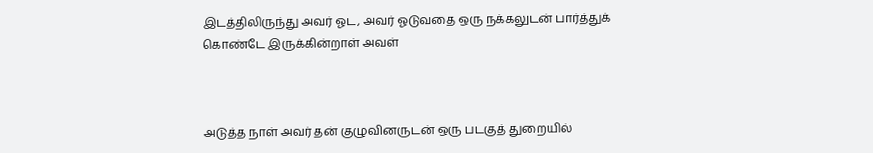இடத்திலிருந்து அவர் ஓட, அவர் ஓடுவதை ஒரு நக்கலுடன் பார்த்துக் கொண்டே இருக்கின்றாள் அவள்



அடுத்த நாள் அவர் தன் குழுவினருடன் ஒரு படகுத் துறையில்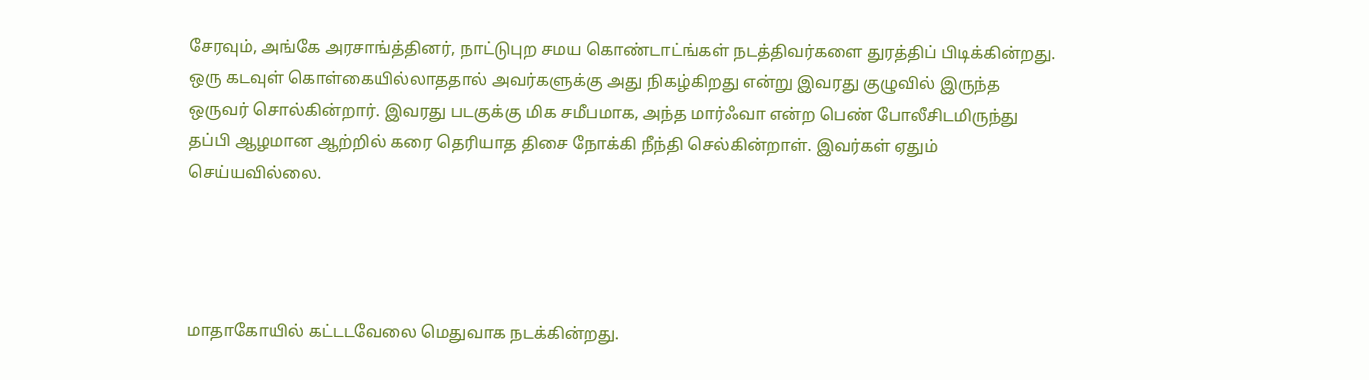சேரவும், அங்கே அரசாங்த்தினர், நாட்டுபுற சமய கொண்டாட்ங்கள் நடத்திவர்களை துரத்திப் பிடிக்கின்றது. ஒரு கடவுள் கொள்கையில்லாததால் அவர்களுக்கு அது நிகழ்கிறது என்று இவரது குழுவில் இருந்த ஒருவர் சொல்கின்றார். இவரது படகுக்கு மிக சமீபமாக, அந்த மார்ஃவா என்ற பெண் போலீசிடமிருந்து தப்பி ஆழமான ஆற்றில் கரை தெரியாத திசை நோக்கி நீந்தி செல்கின்றாள். இவர்கள் ஏதும் செய்யவில்லை.




மாதாகோயில் கட்டடவேலை மெதுவாக நடக்கின்றது.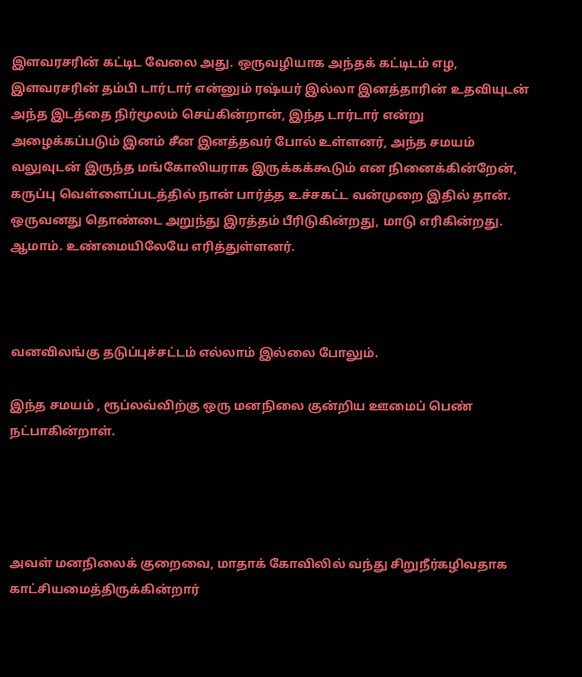இளவரசரின் கட்டிட வேலை அது. ஒருவழியாக அந்தக் கட்டிடம் எழ, இளவரசரின் தம்பி டார்டார் என்னும் ரஷ்யர் இல்லா இனத்தாரின் உதவியுடன் அந்த இடத்தை நிர்மூலம் செய்கின்றான், இந்த டார்டார் என்று அழைக்கப்படும் இனம் சீன இனத்தவர் போல் உள்ளனர், அந்த சமயம் வலுவுடன் இருந்த மங்கோலியராக இருக்கக்கூடும் என நினைக்கின்றேன், கருப்பு வெள்ளைப்படத்தில் நான் பார்த்த உச்சகட்ட வன்முறை இதில் தான். ஒருவனது தொண்டை அறுந்து இரத்தம் பீரிடுகின்றது, மாடு எரிகின்றது. ஆமாம். உண்மையிலேயே எரித்துள்ளனர்.



வனவிலங்கு தடுப்புச்சட்டம் எல்லாம் இல்லை போலும்.

இந்த சமயம் , ரூப்லவ்விற்கு ஒரு மனநிலை குன்றிய ஊமைப் பெண் நட்பாகின்றாள்.




அவள் மனநிலைக் குறைவை, மாதாக் கோவிலில் வந்து சிறுநீர்கழிவதாக காட்சியமைத்திருக்கின்றார்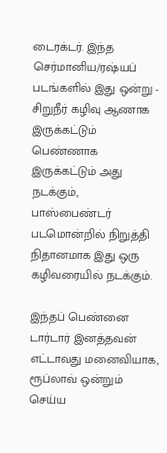டைரக்டர். இந்த செர்மானிய/ரஷ்யப் படங்களில் இது ஒன்று - சிறுநீர் கழிவு ஆணாக இருக்கட்டும் பெண்ணாக இருக்கட்டும் அது நடக்கும், பாஸ்பைண்டர் படமொன்றில் நிறுத்தி நிதானமாக இது ஒரு கழிவரையில் நடக்கும்.

இந்தப் பெண்னை டார்டார் இனத்தவன் எட்டாவது மனைவியாக, ரூப்லாவ் ஒன்றும் செய்ய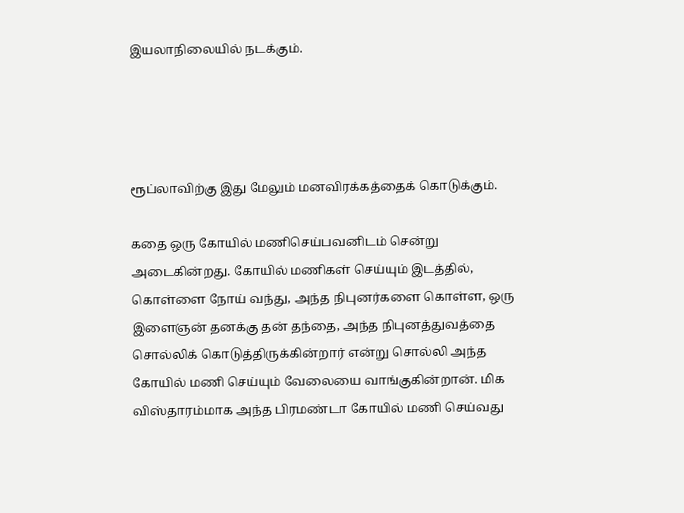இயலாநிலையில் நடக்கும்.




ரூப்லாவிற்கு இது மேலும் மனவிரக்கத்தைக் கொடுக்கும்.

கதை ஒரு கோயில் மணிசெய்பவனிடம் சென்று அடைகின்றது. கோயில் மணிகள் செய்யும் இடத்தில், கொள்ளை நோய் வந்து, அந்த நிபுனர்களை கொள்ள, ஒரு இளைஞன் தனக்கு தன் தந்தை, அந்த நிபுனத்துவத்தை சொல்லிக் கொடுத்திருக்கின்றார் என்று சொல்லி அந்த கோயில் மணி செய்யும் வேலையை வாங்குகின்றான். மிக விஸ்தாரம்மாக அந்த பிரமண்டா கோயில் மணி செய்வது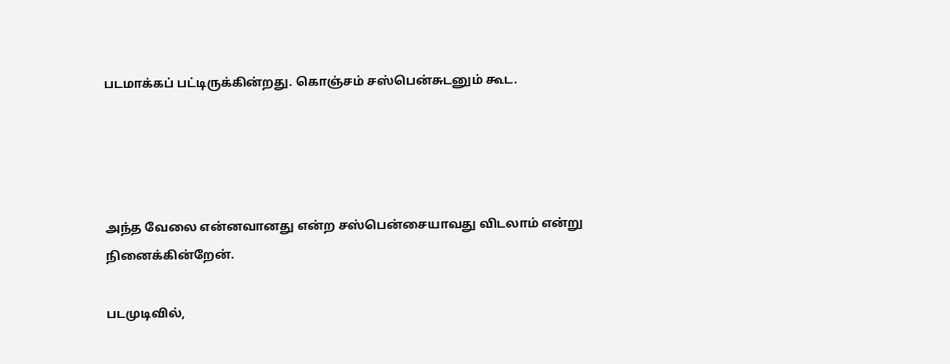படமாக்கப் பட்டிருக்கின்றது. கொஞ்சம் சஸ்பென்சுடனும் கூட.




அந்த வேலை என்னவானது என்ற சஸ்பென்சையாவது விடலாம் என்று நினைக்கின்றேன்.

படமுடிவில்,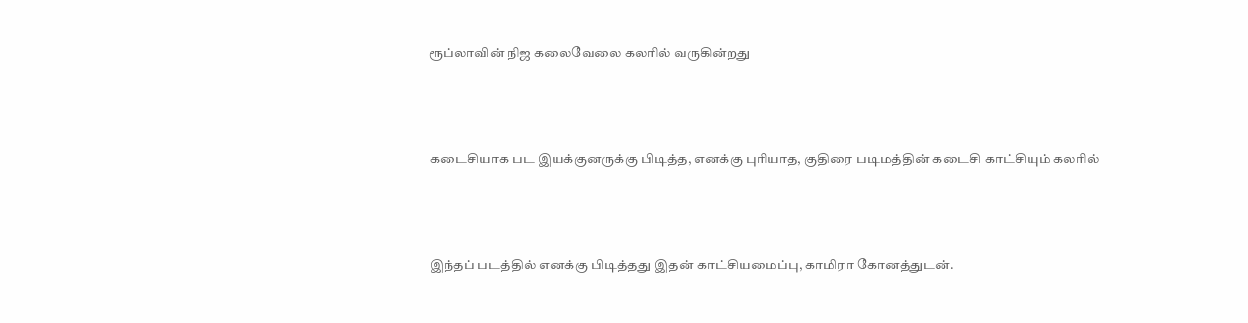ரூப்லாவின் நிஜ கலைவேலை கலரில் வருகின்றது



கடைசியாக பட இயக்குனருக்கு பிடித்த, எனக்கு புரியாத, குதிரை படிமத்தின் கடைசி காட்சியும் கலரில்



இந்தப் படத்தில் எனக்கு பிடித்தது இதன் காட்சியமைப்பு, காமிரா கோனத்துடன்.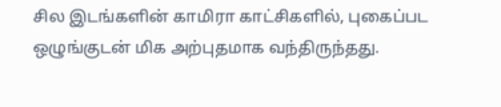சில இடங்களின் காமிரா காட்சிகளில், புகைப்பட ஒழுங்குடன் மிக அற்புதமாக வந்திருந்தது.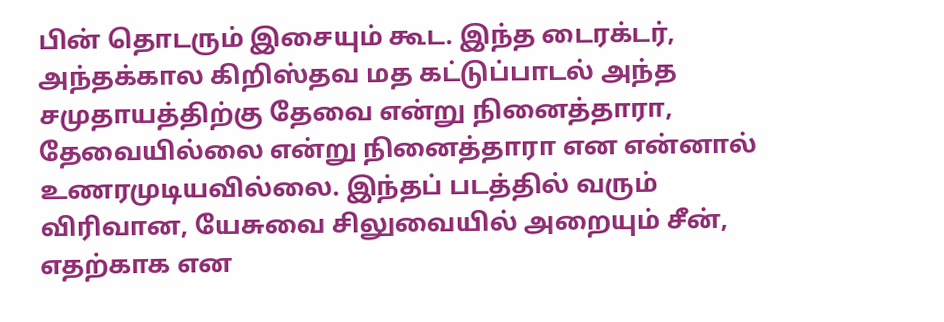பின் தொடரும் இசையும் கூட. இந்த டைரக்டர், அந்தக்கால கிறிஸ்தவ மத கட்டுப்பாடல் அந்த சமுதாயத்திற்கு தேவை என்று நினைத்தாரா, தேவையில்லை என்று நினைத்தாரா என என்னால் உணரமுடியவில்லை. இந்தப் படத்தில் வரும் விரிவான, யேசுவை சிலுவையில் அறையும் சீன், எதற்காக என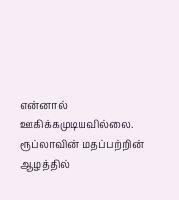என்னால் ஊகிக்கமுடியவில்லை. ரூப்லாவின் மதப்பற்றின் ஆழத்தில்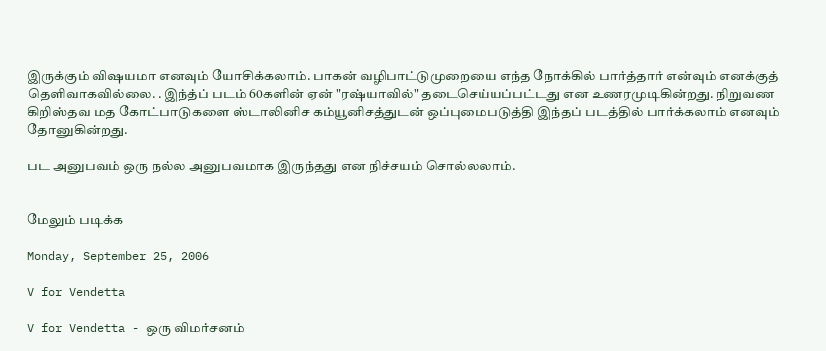இருக்கும் விஷயமா எனவும் யோசிக்கலாம். பாகன் வழிபாட்டுமுறையை எந்த நோக்கில் பார்த்தார் என்வும் எனக்குத் தெளிவாகவில்லை. . இந்த்ப் படம் 60களின் ஏன் "ரஷ்யாவில்" தடைசெய்யப்பட்டது என உணரமுடிகின்றது. நிறுவண கிறிஸ்தவ மத கோட்பாடுகளை ஸ்டாலினிச கம்யூனிசத்துடன் ஒப்புமைபடுத்தி இந்தப் படத்தில் பார்க்கலாம் எனவும் தோனுகின்றது.

பட அனுபவம் ஒரு நல்ல அனுபவமாக இருந்தது என நிச்சயம் சொல்லலாம்.


மேலும் படிக்க

Monday, September 25, 2006

V for Vendetta

V for Vendetta - ஒரு விமர்சனம்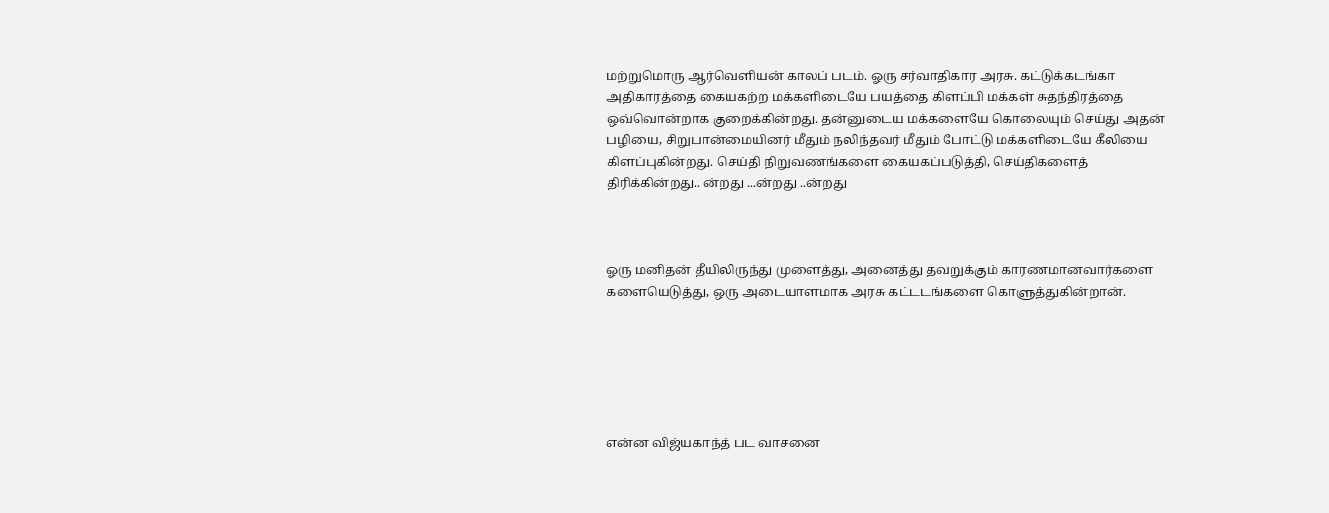மற்றுமொரு ஆர்வெளியன் காலப் படம். ஓரு சர்வாதிகார அரசு. கட்டுக்கடங்கா அதிகாரத்தை கையகற்ற மக்களிடையே பயத்தை கிளப்பி மக்கள் சுதந்திரத்தை ஒவ்வொன்றாக குறைக்கின்றது. தன்னுடைய மக்களையே கொலையும் செய்து அதன் பழியை, சிறுபான்மையினர் மீதும் நலிந்தவர் மீதும் போட்டு மக்களிடையே கீலியை கிளப்புகின்றது. செய்தி நிறுவணங்களை கையகப்படுத்தி, செய்திகளைத் திரிக்கின்றது.. ன்றது ...ன்றது ..ன்றது



ஓரு மனிதன் தீயிலிருந்து முளைத்து, அனைத்து தவறுக்கும் காரணமானவார்களை களையெடுத்து, ஒரு அடையாளமாக அரசு கட்டடங்களை கொளுத்துகின்றான்.






என்ன விஜ்யகாந்த் பட வாசனை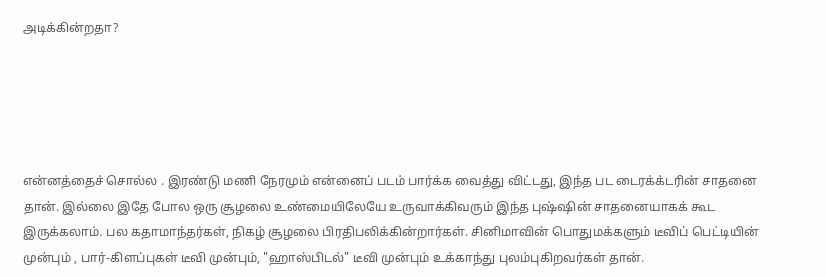அடிக்கின்றதா?





என்னத்தைச் சொல்ல . இரண்டு மணி நேரமும் என்னைப் படம் பார்க்க வைத்து விட்டது, இந்த பட டைரக்க்டரின் சாதனை தான். இல்லை இதே போல ஒரு சூழலை உண்மையிலேயே உருவாக்கிவரும் இந்த புஷ்ஷின் சாதனையாகக் கூட இருக்கலாம். பல கதாமாந்தர்கள், நிகழ் சூழலை பிரதிபலிக்கின்றார்கள். சினிமாவின் பொதுமக்களும் டீவிப் பெட்டியின் முன்பும் , பார்-கிளப்புகள் டீவி முன்பும், "ஹாஸ்பிடல்" டீவி முன்பும் உக்காந்து புலம்புகிறவர்கள் தான்.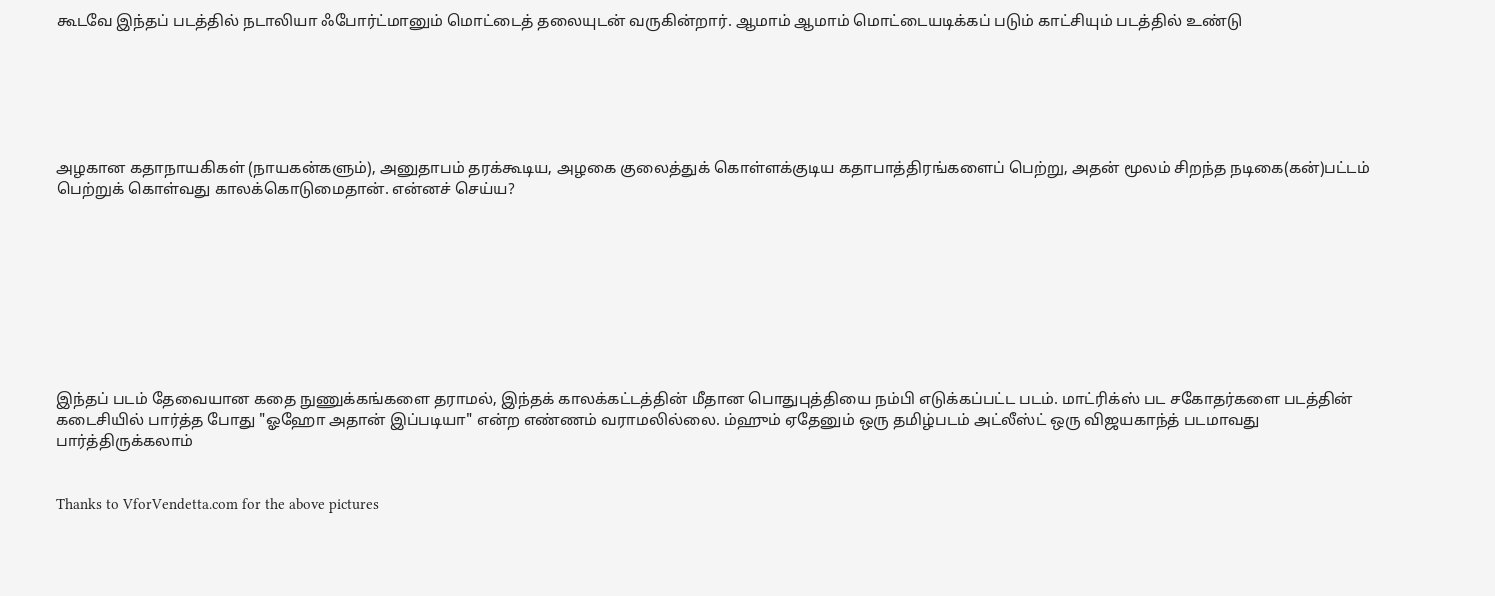கூடவே இந்தப் படத்தில் நடாலியா ஃபோர்ட்மானும் மொட்டைத் தலையுடன் வருகின்றார். ஆமாம் ஆமாம் மொட்டையடிக்கப் படும் காட்சியும் படத்தில் உண்டு






அழகான கதாநாயகிகள் (நாயகன்களும்), அனுதாபம் தரக்கூடிய, அழகை குலைத்துக் கொள்ளக்குடிய கதாபாத்திரங்களைப் பெற்று, அதன் மூலம் சிறந்த நடிகை(கன்)பட்டம் பெற்றுக் கொள்வது காலக்கொடுமைதான். என்னச் செய்ய?









இந்தப் படம் தேவையான கதை நுணுக்கங்களை தராமல், இந்தக் காலக்கட்டத்தின் மீதான பொதுபுத்தியை நம்பி எடுக்கப்பட்ட படம். மாட்ரிக்ஸ் பட சகோதர்களை படத்தின் கடைசியில் பார்த்த போது "ஓஹோ அதான் இப்படியா" என்ற எண்ணம் வராமலில்லை. ம்ஹும் ஏதேனும் ஒரு தமிழ்படம் அட்லீஸ்ட் ஒரு விஜயகாந்த் படமாவது பார்த்திருக்கலாம்


Thanks to VforVendetta.com for the above pictures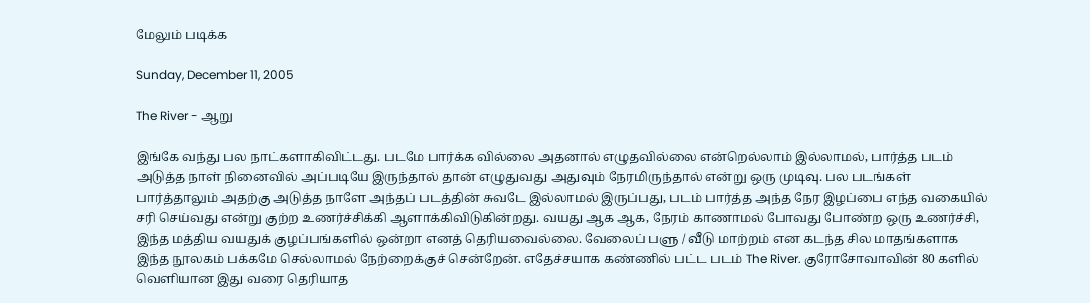மேலும் படிக்க

Sunday, December 11, 2005

The River - ஆறு

இங்கே வந்து பல நாட்களாகிவிட்டது. படமே பார்க்க வில்லை அதனால் எழுதவில்லை என்றெல்லாம் இல்லாமல், பார்த்த படம் அடுத்த நாள் நினைவில் அப்படியே இருந்தால் தான் எழுதுவது அதுவும் நேரமிருந்தால் என்று ஒரு முடிவு. பல படங்கள் பார்த்தாலும் அதற்கு அடுத்த நாளே அந்தப் படத்தின் சுவடே இல்லாமல் இருப்பது, படம் பார்த்த அந்த நேர இழப்பை எந்த வகையில் சரி செய்வது என்று குற்ற உணர்ச்சிக்கி ஆளாக்கிவிடுகின்றது. வயது ஆக ஆக, நேரம் காணாமல் போவது போண்ற ஒரு உணர்ச்சி, இந்த மத்திய வயதுக் குழப்பங்களில் ஒன்றா எனத் தெரியவைல்லை. வேலைப் பளு / வீடு மாற்றம் என கடந்த சில மாதங்களாக இந்த நூலகம் பக்கமே செல்லாமல் நேற்றைக்குச் சென்றேன். எதேச்சயாக கண்ணில் பட்ட படம் The River. குரோசோவாவின் 80 களில் வெளியான இது வரை தெரியாத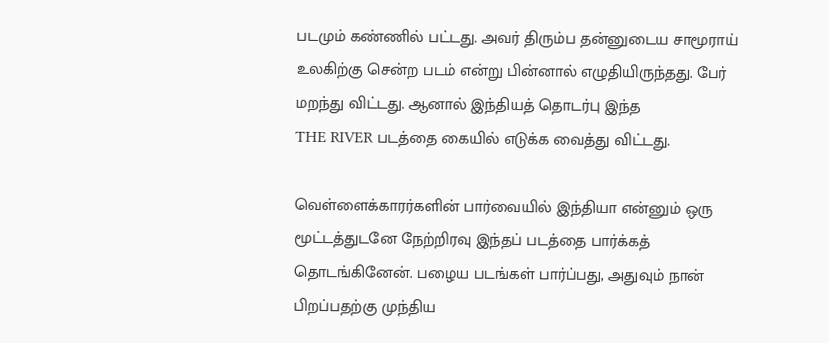படமும் கண்ணில் பட்டது. அவர் திரும்ப தன்னுடைய சாமூராய் உலகிற்கு சென்ற படம் என்று பின்னால் எழுதியிருந்தது. பேர் மறந்து விட்டது. ஆனால் இந்தியத் தொடர்பு இந்த
THE RIVER படத்தை கையில் எடுக்க வைத்து விட்டது.

வெள்ளைக்காரர்களின் பார்வையில் இந்தியா என்னும் ஒரு மூட்டத்துடனே நேற்றிரவு இந்தப் படத்தை பார்க்கத் தொடங்கினேன். பழைய படங்கள் பார்ப்பது, அதுவும் நான் பிறப்பதற்கு முந்திய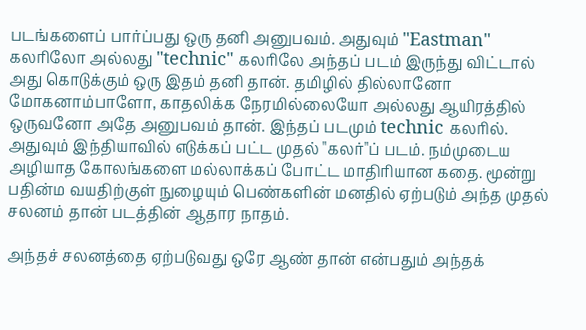படங்களைப் பார்ப்பது ஒரு தனி அனுபவம். அதுவும் "Eastman" கலரிலோ அல்லது "technic" கலரிலே அந்தப் படம் இருந்து விட்டால் அது கொடுக்கும் ஒரு இதம் தனி தான். தமிழில் தில்லானோ மோகனாம்பாளோ, காதலிக்க நேரமில்லையோ அல்லது ஆயிரத்தில் ஒருவனோ அதே அனுபவம் தான். இந்தப் படமும் technic கலரில். அதுவும் இந்தியாவில் எடுக்கப் பட்ட முதல் "கலர்"ப் படம். நம்முடைய அழியாத கோலங்களை மல்லாக்கப் போட்ட மாதிரியான கதை. மூன்று பதின்ம வயதிற்குள் நுழையும் பெண்களின் மனதில் ஏற்படும் அந்த முதல் சலனம் தான் படத்தின் ஆதார நாதம்.

அந்தச் சலனத்தை ஏற்படுவது ஒரே ஆண் தான் என்பதும் அந்தக்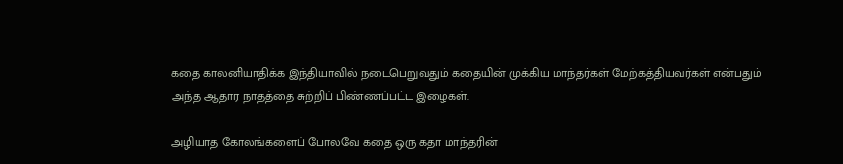கதை காலனியாதிக்க இந்தியாவில் நடைபெறுவதும் கதையின் முக்கிய மாந்தர்கள் மேற்கத்தியவர்கள் என்பதும் அந்த ஆதார நாதத்தை சுற்றிப் பிண்ணப்பட்ட இழைகள்.

அழியாத கோலங்களைப் போலவே கதை ஒரு கதா மாந்தரின்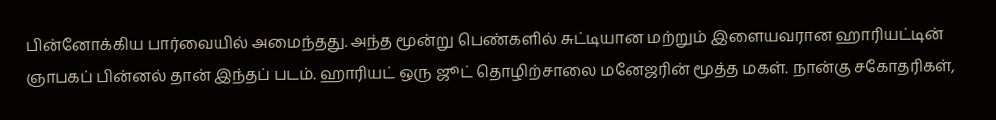பின்னோக்கிய பார்வையில் அமைந்தது. அந்த மூன்று பெண்களில் சுட்டியான மற்றும் இளையவரான ஹாரியட்டின் ஞாபகப் பின்னல் தான் இந்தப் படம். ஹாரியட் ஒரு ஜூட் தொழிற்சாலை மனேஜரின் மூத்த மகள். நான்கு சகோதரிகள்,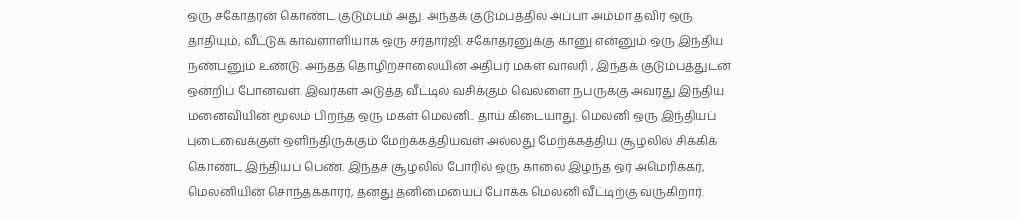ஒரு சகோதரன் கொண்ட குடும்பம் அது. அந்தக் குடும்பத்தில் அப்பா அம்மா தவிர ஒரு தாதியும், வீட்டுக் காவளாளியாக ஒரு சர்தார்ஜி. சகோதரனுக்கு கானு என்னும் ஒரு இந்திய நண்பனும் உண்டு. அந்தத் தொழிற்சாலையின் அதிபர் மகள் வாலரி , இந்தக் குடும்பத்துடன் ஒன்றிப் போனவள். இவர்கள் அடுத்த வீட்டில் வசிக்கும் வெல்ளை நபருக்கு அவரது இந்திய மனைவியின் மூலம் பிறந்த ஒரு மகள் மெலனி.. தாய் கிடையாது. மெலனி ஒரு இந்தியப் புடைவைக்குள் ஒளிந்திருக்கும் மேற்க்கத்தியவள் அல்லது மேற்க்கத்திய சூழலில் சிக்கிக் கொண்ட இந்தியப் பெண். இந்தச் சூழலில் போரில் ஒரு காலை இழந்த ஒர் அமெரிக்கர், மெலனியின் சொந்தக்காரர், தனது தனிமையைப் போக்க மெலனி வீட்டிற்கு வருகிறார்.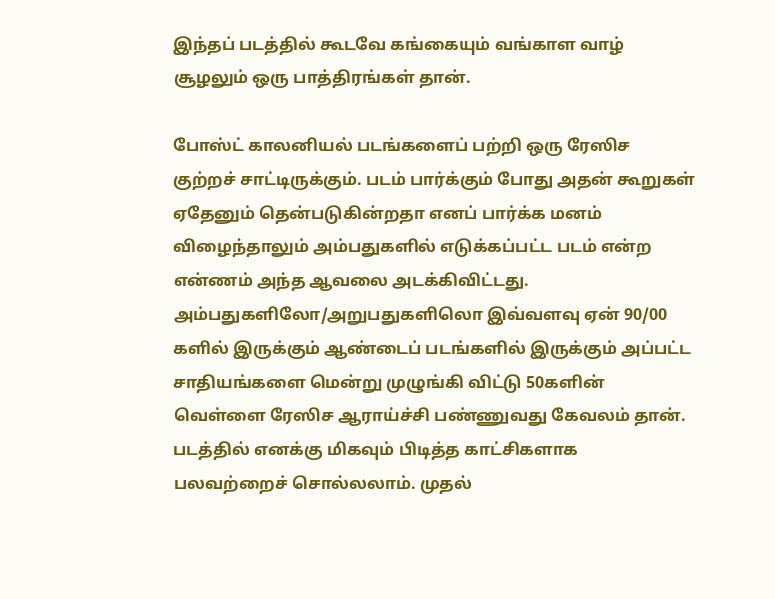இந்தப் படத்தில் கூடவே கங்கையும் வங்காள வாழ் சூழலும் ஒரு பாத்திரங்கள் தான்.

போஸ்ட் காலனியல் படங்களைப் பற்றி ஒரு ரேஸிச குற்றச் சாட்டிருக்கும். படம் பார்க்கும் போது அதன் கூறுகள் ஏதேனும் தென்படுகின்றதா எனப் பார்க்க மனம் விழைந்தாலும் அம்பதுகளில் எடுக்கப்பட்ட படம் என்ற என்ணம் அந்த ஆவலை அடக்கிவிட்டது. அம்பதுகளிலோ/அறுபதுகளிலொ இவ்வளவு ஏன் 90/00 களில் இருக்கும் ஆண்டைப் படங்களில் இருக்கும் அப்பட்ட சாதியங்களை மென்று முழுங்கி விட்டு 50களின் வெள்ளை ரேஸிச ஆராய்ச்சி பண்ணுவது கேவலம் தான். படத்தில் எனக்கு மிகவும் பிடித்த காட்சிகளாக பலவற்றைச் சொல்லலாம். முதல்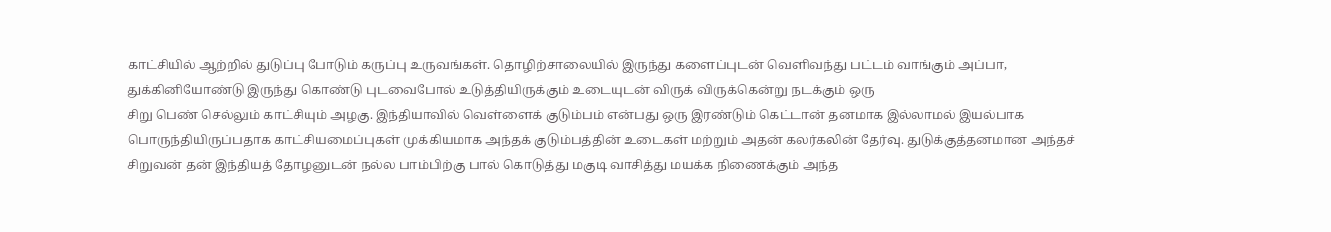காட்சியில் ஆற்றில் துடுப்பு போடும் கருப்பு உருவங்கள். தொழிற்சாலையில் இருந்து களைப்புடன் வெளிவந்து பட்டம் வாங்கும் அப்பா, துக்கினியோண்டு இருந்து கொண்டு புடவைபோல் உடுத்தியிருக்கும் உடையுடன் விருக் விருக்கென்று நடக்கும் ஒரு
சிறு பெண் செல்லும் காட்சியும் அழகு. இந்தியாவில் வெள்ளைக் குடும்பம் என்பது ஒரு இரண்டும் கெட்டான் தனமாக இல்லாமல் இயல்பாக பொருந்தியிருப்பதாக காட்சியமைப்புகள் முக்கியமாக அந்தக் குடும்பத்தின் உடைகள் மற்றும் அதன் கலர்கலின் தேர்வு. துடுக்குத்தனமான அந்தச் சிறுவன் தன் இந்தியத் தோழனுடன் நல்ல பாம்பிற்கு பால் கொடுத்து மகுடி வாசித்து மயக்க நிணைக்கும் அந்த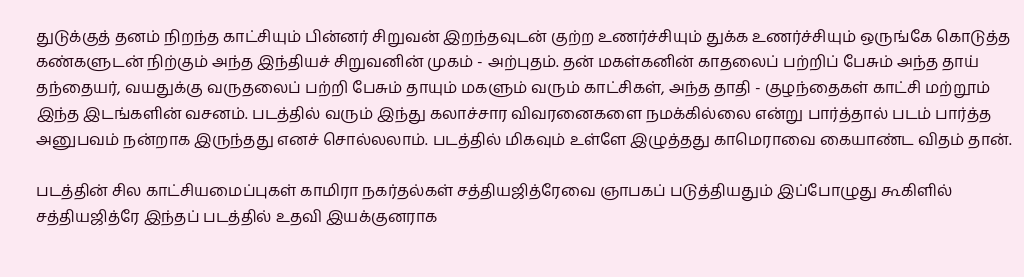துடுக்குத் தனம் நிறந்த காட்சியும் பின்னர் சிறுவன் இறந்தவுடன் குற்ற உணர்ச்சியும் துக்க உணர்ச்சியும் ஒருங்கே கொடுத்த கண்களுடன் நிற்கும் அந்த இந்தியச் சிறுவனின் முகம் - அற்புதம். தன் மகள்கனின் காதலைப் பற்றிப் பேசும் அந்த தாய் தந்தையர், வயதுக்கு வருதலைப் பற்றி பேசும் தாயும் மகளும் வரும் காட்சிகள், அந்த தாதி - குழந்தைகள் காட்சி மற்றூம் இந்த இடங்களின் வசனம். படத்தில் வரும் இந்து கலாச்சார விவரனைகளை நமக்கில்லை என்று பார்த்தால் படம் பார்த்த அனுபவம் நன்றாக இருந்தது எனச் சொல்லலாம். படத்தில் மிகவும் உள்ளே இழுத்தது காமெராவை கையாண்ட விதம் தான்.

படத்தின் சில காட்சியமைப்புகள் காமிரா நகர்தல்கள் சத்தியஜித்ரேவை ஞாபகப் படுத்தியதும் இப்போழுது கூகிளில் சத்தியஜித்ரே இந்தப் படத்தில் உதவி இயக்குனராக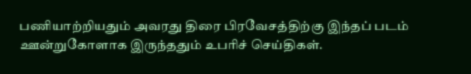பணியாற்றியதும் அவரது திரை பிரவேசத்திற்கு இந்தப் படம் ஊன்றுகோளாக இருந்ததும் உபரிச் செய்திகள்.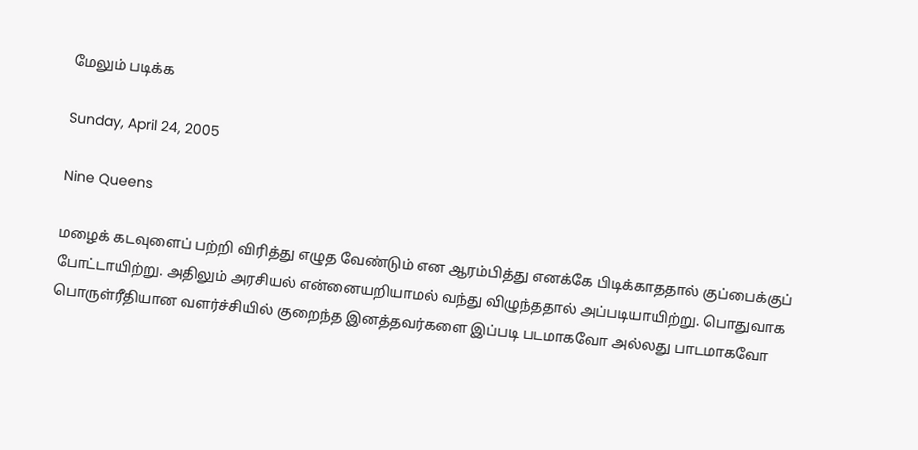மேலும் படிக்க

Sunday, April 24, 2005

Nine Queens

மழைக் கடவுளைப் பற்றி விரித்து எழுத வேண்டும் என ஆரம்பித்து எனக்கே பிடிக்காததால் குப்பைக்குப் போட்டாயிற்று. அதிலும் அரசியல் என்னையறியாமல் வந்து விழுந்ததால் அப்படியாயிற்று. பொதுவாக பொருள்ரீதியான வளர்ச்சியில் குறைந்த இனத்தவர்களை இப்படி படமாகவோ அல்லது பாடமாகவோ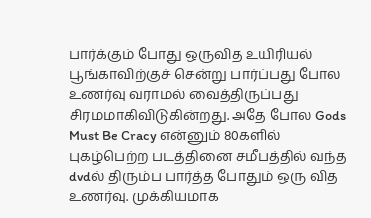பார்க்கும் போது ஒருவித உயிரியல் பூங்காவிற்குச் சென்று பார்ப்பது போல உணர்வு வராமல் வைத்திருப்பது சிரமமாகிவிடுகின்றது. அதே போல Gods Must Be Cracy என்னும் 80களில் புகழ்பெற்ற படத்தினை சமீபத்தில் வந்த dvdல் திரும்ப பார்த்த போதும் ஒரு வித உணர்வு. முக்கியமாக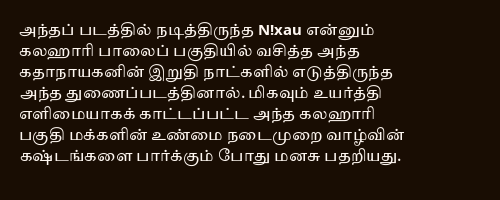அந்தப் படத்தில் நடித்திருந்த N!xau என்னும் கலஹாரி பாலைப் பகுதியில் வசித்த அந்த கதாநாயகனின் இறுதி நாட்களில் எடுத்திருந்த அந்த துணைப்படத்தினால். மிகவும் உயர்த்தி எளிமையாகக் காட்டப்பட்ட அந்த கலஹாரி பகுதி மக்களின் உண்மை நடைமுறை வாழ்வின் கஷ்டங்களை பார்க்கும் போது மனசு பதறியது.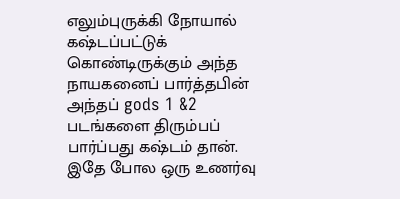எலும்புருக்கி நோயால் கஷ்டப்பட்டுக் கொண்டிருக்கும் அந்த நாயகனைப் பார்த்தபின் அந்தப் gods 1 &2 படங்களை திரும்பப் பார்ப்பது கஷ்டம் தான். இதே போல ஒரு உணர்வு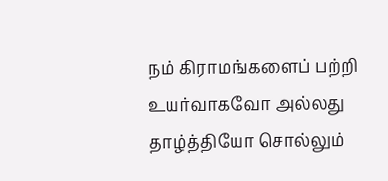நம் கிராமங்களைப் பற்றி உயர்வாகவோ அல்லது தாழ்த்தியோ சொல்லும்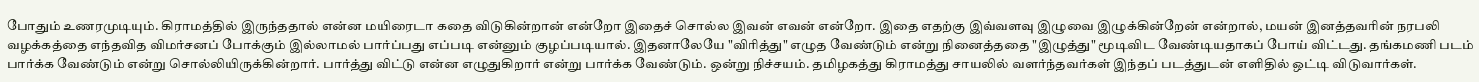போதும் உணரமுடியும். கிராமத்தில் இருந்ததால் என்ன மயிரைடா கதை விடுகின்றான் என்றோ இதைச் சொல்ல இவன் எவன் என்றோ. இதை எதற்கு இவ்வளவு இழுவை இழுக்கின்றேன் என்றால், மயன் இனத்தவரின் நரபலி வழக்கத்தை எந்தவித விமர்சனப் போக்கும் இல்லாமல் பார்ப்பது எப்படி என்னும் குழப்படியால். இதனாலேயே "விரித்து" எழுத வேண்டும் என்று நினைத்ததை "இழுத்து" மூடிவிட வேண்டியதாகப் போய் விட்டது. தங்கமணி படம் பார்க்க வேண்டும் என்று சொல்லியிருக்கின்றார். பார்த்து விட்டு என்ன எழுதுகிறார் என்று பார்க்க வேண்டும். ஒன்று நிச்சயம். தமிழகத்து கிராமத்து சாயலில் வளர்ந்தவர்கள் இந்தப் படத்துடன் எளிதில் ஒட்டி விடுவார்கள்.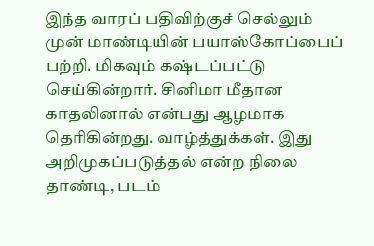இந்த வாரப் பதிவிற்குச் செல்லும் முன் மாண்டியின் பயாஸ்கோப்பைப் பற்றி. மிகவும் கஷ்டப்பட்டு செய்கின்றார். சினிமா மீதான காதலினால் என்பது ஆழமாக தெரிகின்றது. வாழ்த்துக்கள். இது அறிமுகப்படுத்தல் என்ற நிலை தாண்டி, படம்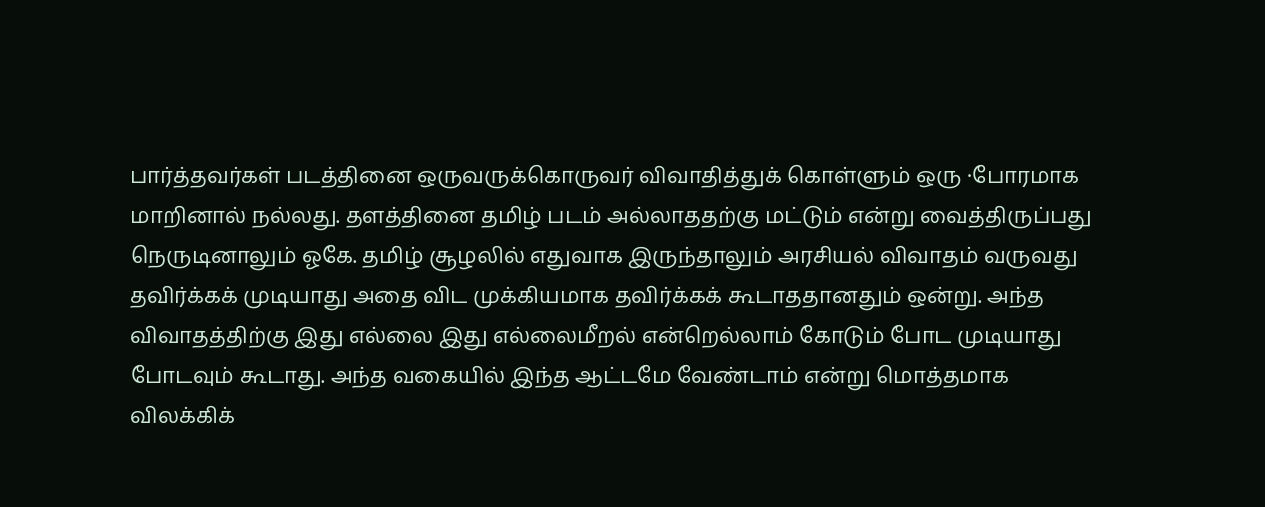பார்த்தவர்கள் படத்தினை ஒருவருக்கொருவர் விவாதித்துக் கொள்ளும் ஒரு ·போரமாக மாறினால் நல்லது. தளத்தினை தமிழ் படம் அல்லாததற்கு மட்டும் என்று வைத்திருப்பது நெருடினாலும் ஓகே. தமிழ் சூழலில் எதுவாக இருந்தாலும் அரசியல் விவாதம் வருவது தவிர்க்கக் முடியாது அதை விட முக்கியமாக தவிர்க்கக் கூடாததானதும் ஒன்று. அந்த விவாதத்திற்கு இது எல்லை இது எல்லைமீறல் என்றெல்லாம் கோடும் போட முடியாது போடவும் கூடாது. அந்த வகையில் இந்த ஆட்டமே வேண்டாம் என்று மொத்தமாக விலக்கிக்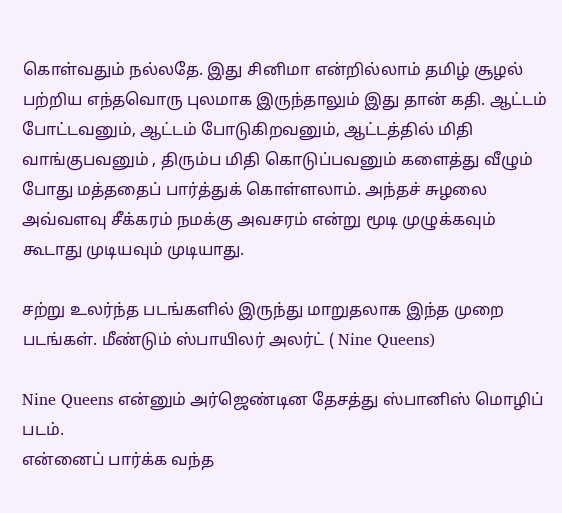கொள்வதும் நல்லதே. இது சினிமா என்றில்லாம் தமிழ் சூழல் பற்றிய எந்தவொரு புலமாக இருந்தாலும் இது தான் கதி. ஆட்டம் போட்டவனும், ஆட்டம் போடுகிறவனும், ஆட்டத்தில் மிதி வாங்குபவனும் , திரும்ப மிதி கொடுப்பவனும் களைத்து வீழும் போது மத்ததைப் பார்த்துக் கொள்ளலாம். அந்தச் சுழலை அவ்வளவு சீக்கரம் நமக்கு அவசரம் என்று மூடி முழுக்கவும் கூடாது முடியவும் முடியாது.

சற்று உலர்ந்த படங்களில் இருந்து மாறுதலாக இந்த முறை படங்கள். மீண்டும் ஸ்பாயிலர் அலர்ட் ( Nine Queens)

Nine Queens என்னும் அர்ஜெண்டின தேசத்து ஸ்பானிஸ் மொழிப் படம்.
என்னைப் பார்க்க வந்த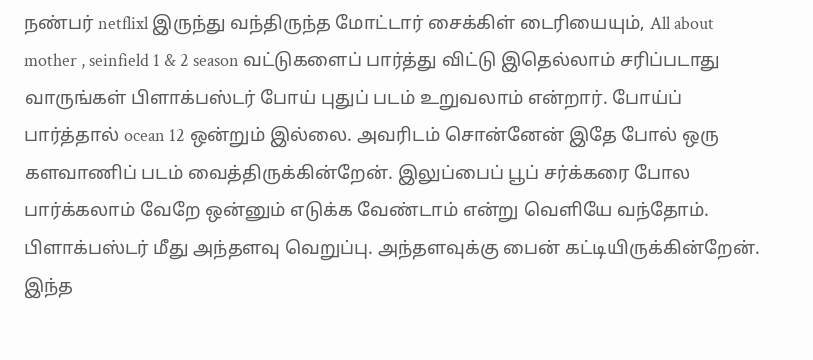நண்பர் netflixl இருந்து வந்திருந்த மோட்டார் சைக்கிள் டைரியையும், All about mother , seinfield 1 & 2 season வட்டுகளைப் பார்த்து விட்டு இதெல்லாம் சரிப்படாது வாருங்கள் பிளாக்பஸ்டர் போய் புதுப் படம் உறுவலாம் என்றார். போய்ப் பார்த்தால் ocean 12 ஒன்றும் இல்லை. அவரிடம் சொன்னேன் இதே போல் ஒரு களவாணிப் படம் வைத்திருக்கின்றேன். இலுப்பைப் பூப் சர்க்கரை போல பார்க்கலாம் வேறே ஒன்னும் எடுக்க வேண்டாம் என்று வெளியே வந்தோம். பிளாக்பஸ்டர் மீது அந்தளவு வெறுப்பு. அந்தளவுக்கு பைன் கட்டியிருக்கின்றேன். இந்த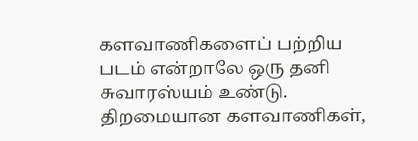களவாணிகளைப் பற்றிய படம் என்றாலே ஒரு தனி சுவாரஸ்யம் உண்டு. திறமையான களவாணிகள்,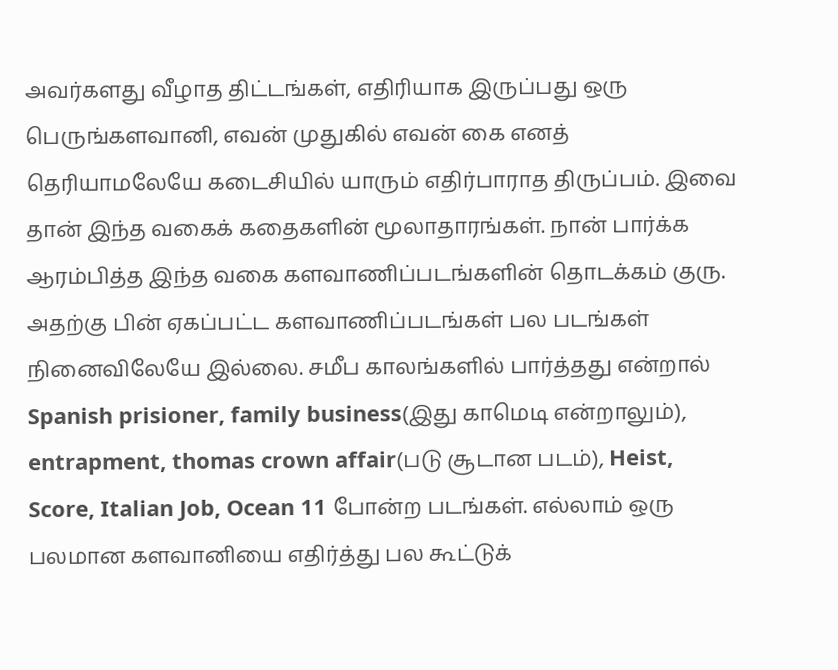அவர்களது வீழாத திட்டங்கள், எதிரியாக இருப்பது ஒரு பெருங்களவானி, எவன் முதுகில் எவன் கை எனத் தெரியாமலேயே கடைசியில் யாரும் எதிர்பாராத திருப்பம். இவை தான் இந்த வகைக் கதைகளின் மூலாதாரங்கள். நான் பார்க்க ஆரம்பித்த இந்த வகை களவாணிப்படங்களின் தொடக்கம் குரு. அதற்கு பின் ஏகப்பட்ட களவாணிப்படங்கள் பல படங்கள் நினைவிலேயே இல்லை. சமீப காலங்களில் பார்த்தது என்றால் Spanish prisioner, family business(இது காமெடி என்றாலும்), entrapment, thomas crown affair(படு சூடான படம்), Heist, Score, Italian Job, Ocean 11 போன்ற படங்கள். எல்லாம் ஒரு பலமான களவானியை எதிர்த்து பல கூட்டுக்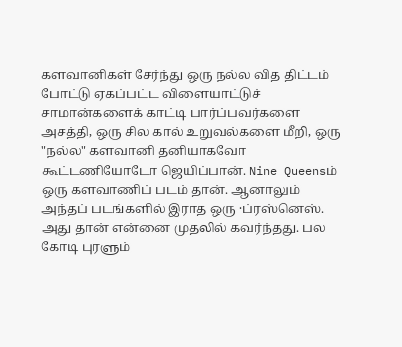களவானிகள் சேர்ந்து ஒரு நல்ல வித திட்டம் போட்டு ஏகப்பட்ட விளையாட்டுச் சாமான்களைக் காட்டி பார்ப்பவர்களை அசத்தி, ஒரு சில கால் உறுவல்களை மீறி, ஒரு "நல்ல" களவானி தனியாகவோ கூட்டணியோடோ ஜெயிப்பான். Nine Queensம் ஒரு களவாணிப் படம் தான். ஆனாலும் அந்தப் படங்களில் இராத ஒரு ·ப்ரஸ்னெஸ். அது தான் என்னை முதலில் கவர்ந்தது. பல கோடி புரளும்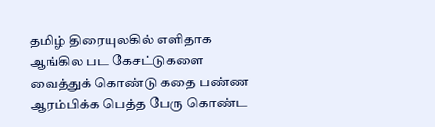தமிழ் திரையுலகில் எளிதாக ஆங்கில பட கேசட்டுகளை வைத்துக் கொண்டு கதை பண்ண ஆரம்பிக்க பெத்த பேரு கொண்ட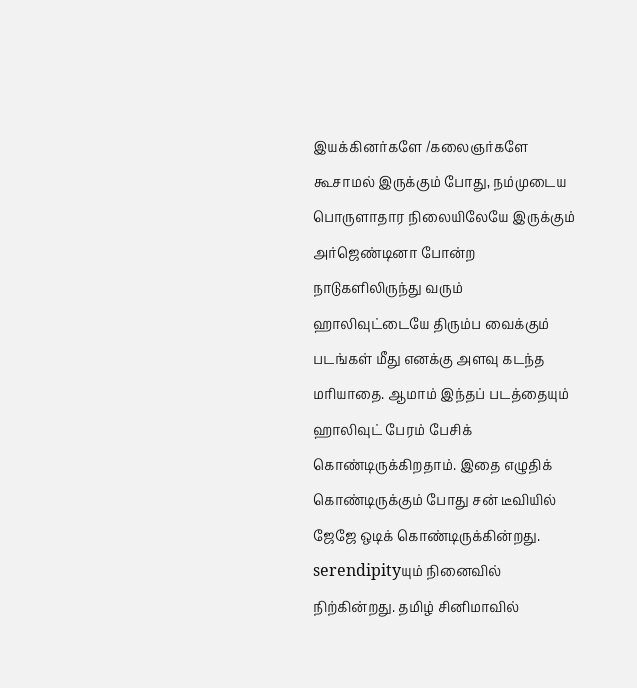இயக்கினர்களே /கலைஞர்களே கூசாமல் இருக்கும் போது, நம்முடைய பொருளாதார நிலையிலேயே இருக்கும் அர்ஜெண்டினா போன்ற நாடுகளிலிருந்து வரும் ஹாலிவுட்டையே திரும்ப வைக்கும் படங்கள் மீது எனக்கு அளவு கடந்த மரியாதை. ஆமாம் இந்தப் படத்தையும் ஹாலிவுட் பேரம் பேசிக் கொண்டிருக்கிறதாம். இதை எழுதிக் கொண்டிருக்கும் போது சன் டீவியில் ஜேஜே ஒடிக் கொண்டிருக்கின்றது. serendipityயும் நினைவில் நிற்கின்றது. தமிழ் சினிமாவில்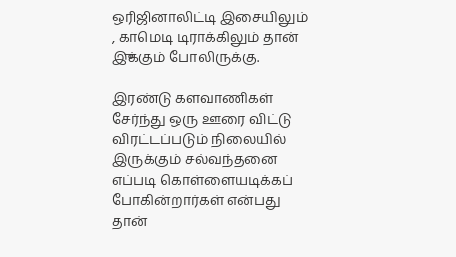ஒரிஜினாலிட்டி இசையிலும் , காமெடி டிராக்கிலும் தான்
இுக்கும் போலிருக்கு.

இரண்டு களவாணிகள் சேர்ந்து ஒரு ஊரை விட்டு விரட்டப்படும் நிலையில் இருக்கும் சல்வந்தனை எப்படி கொள்ளையடிக்கப் போகின்றார்கள் என்பது தான்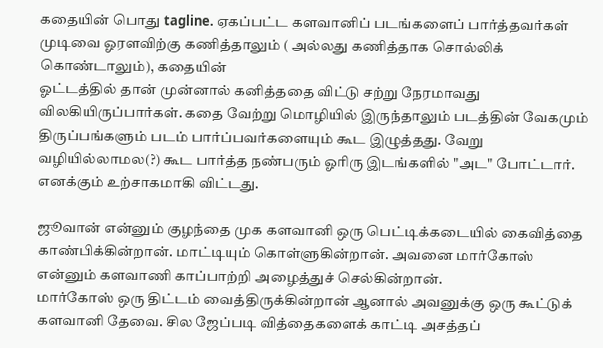கதையின் பொது tagline. ஏகப்பட்ட களவானிப் படங்களைப் பார்த்தவர்கள் முடிவை ஓரளவிற்கு கணித்தாலும் ( அல்லது கணித்தாக சொல்லிக் கொண்டாலும்), கதையின்
ஓட்டத்தில் தான் முன்னால் கனித்ததை விட்டு சற்று நேரமாவது விலகியிருப்பார்கள். கதை வேற்று மொழியில் இருந்தாலும் படத்தின் வேகமும் திருப்பங்களும் படம் பார்ப்பவர்களையும் கூட இழுத்தது. வேறு வழியில்லாமல(?) கூட பார்த்த நண்பரும் ஓரிரு இடங்களில் "அட" போட்டார். எனக்கும் உற்சாகமாகி விட்டது.

ஜூவான் என்னும் குழந்தை முக களவானி ஒரு பெட்டிக்கடையில் கைவித்தை காண்பிக்கின்றான். மாட்டியும் கொள்ளுகின்றான். அவனை மார்கோஸ் என்னும் களவாணி காப்பாற்றி அழைத்துச் செல்கின்றான்.
மார்கோஸ் ஒரு திட்டம் வைத்திருக்கின்றான் ஆனால் அவனுக்கு ஒரு கூட்டுக் களவானி தேவை. சில ஜேப்படி வித்தைகளைக் காட்டி அசத்தப்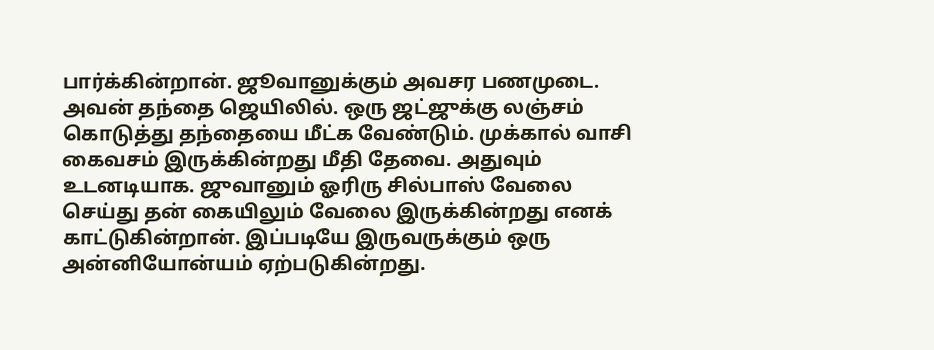பார்க்கின்றான். ஜூவானுக்கும் அவசர பணமுடை. அவன் தந்தை ஜெயிலில். ஒரு ஜட்ஜுக்கு லஞ்சம் கொடுத்து தந்தையை மீட்க வேண்டும். முக்கால் வாசி கைவசம் இருக்கின்றது மீதி தேவை. அதுவும் உடனடியாக. ஜுவானும் ஓரிரு சில்பாஸ் வேலை செய்து தன் கையிலும் வேலை இருக்கின்றது எனக் காட்டுகின்றான். இப்படியே இருவருக்கும் ஒரு அன்னியோன்யம் ஏற்படுகின்றது.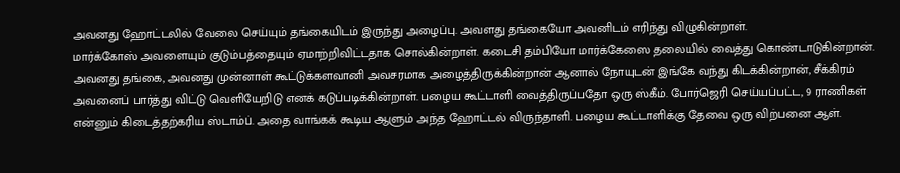அவனது ஹோட்டலில் வேலை செய்யும் தங்கையிடம் இருந்து அழைப்பு. அவளது தங்கையோ அவனிடம் எரிந்து விழுகின்றாள்.
மார்க்கோஸ் அவளையும் குடும்பத்தையும் ஏமாற்றிவிட்டதாக சொல்கின்றாள். கடைசி தம்பியோ மார்க்கேஸை தலையில் வைத்து கொண்டாடுகின்றான். அவனது தங்கை, அவனது முன்னாள் கூட்டுக்களவானி அவசரமாக அழைத்திருக்கின்றான் ஆனால் நோயுடன் இங்கே வந்து கிடக்கின்றான், சீக்கிரம் அவனைப் பார்த்து விட்டு வெளியேறிடு எனக் கடுப்படிக்கின்றாள். பழைய கூட்டாளி வைத்திருப்பதோ ஒரு ஸ்கீம். போர்ஜெரி செய்யப்பட்ட, 9 ராணிகள் என்னும் கிடைத்தற்கரிய ஸ்டாம்ப். அதை வாங்கக் கூடிய ஆளும் அந்த ஹோட்டல் விருந்தாளி. பழைய கூட்டாளிக்கு தேவை ஒரு விற்பனை ஆள்.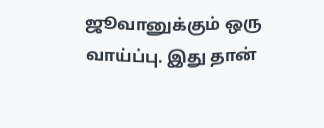ஜூவானுக்கும் ஒரு வாய்ப்பு. இது தான்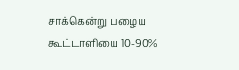சாக்கென்று பழைய கூட்டாளியை 10-90%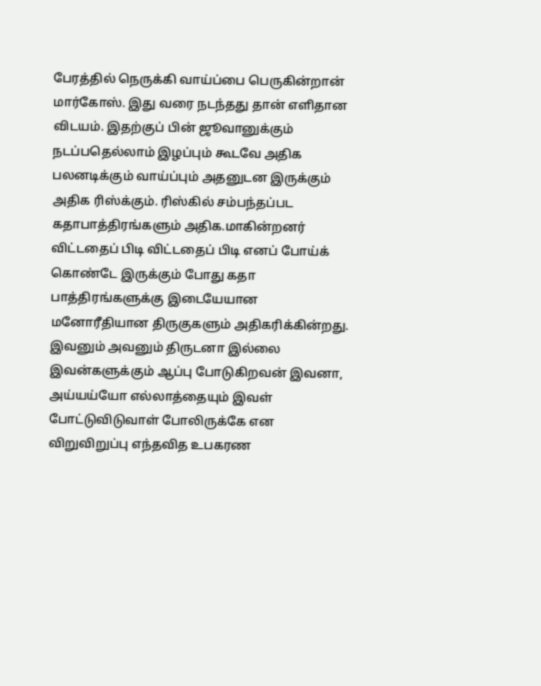பேரத்தில் நெருக்கி வாய்ப்பை பெருகின்றான் மார்கோஸ். இது வரை நடந்தது தான் எளிதான விடயம். இதற்குப் பின் ஜூவானுக்கும் நடப்பதெல்லாம் இழப்பும் கூடவே அதிக பலனடிக்கும் வாய்ப்பும் அதனுடன இருக்கும் அதிக ரிஸ்க்கும். ரிஸ்கில் சம்பந்தப்பட கதாபாத்திரங்களும் அதிக.மாகின்றனர் விட்டதைப் பிடி விட்டதைப் பிடி எனப் போய்க் கொண்டே இருக்கும் போது கதா பாத்திரங்களுக்கு இடையேயான மனோரீதியான திருகுகளும் அதிகரிக்கின்றது. இவனும் அவனும் திருடனா இல்லை இவன்களுக்கும் ஆப்பு போடுகிறவன் இவனா, அய்யய்யோ எல்லாத்தையும் இவள் போட்டுவிடுவாள் போலிருக்கே என விறுவிறுப்பு எந்தவித உபகரண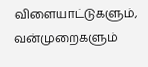விளையாட்டுகளும், வன்முறைகளும்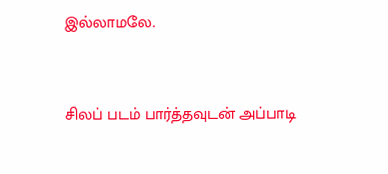இல்லாமலே.



சிலப் படம் பார்த்தவுடன் அப்பாடி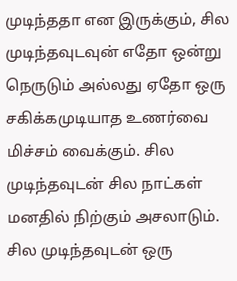முடிந்ததா என இருக்கும், சில முடிந்தவுடவுன் எதோ ஒன்று நெருடும் அல்லது ஏதோ ஒரு சகிக்கமுடியாத உணர்வை மிச்சம் வைக்கும். சில முடிந்தவுடன் சில நாட்கள் மனதில் நிற்கும் அசலாடும். சில முடிந்தவுடன் ஒரு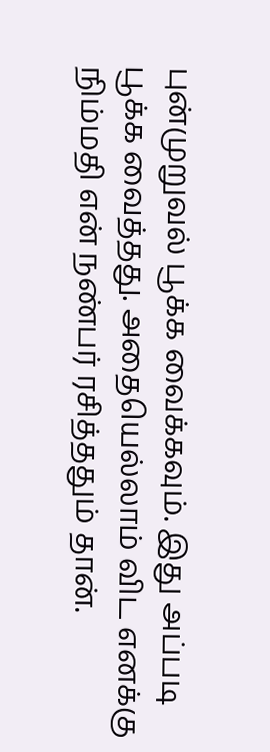புன்முறுவல் பூக்க வைக்கவும். இது அப்படி பூக்க வைத்தது. அதையெல்லாம் விட எனக்கு நிம்மதி என் நண்பர் ரசித்ததும் தான்.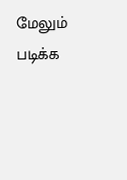மேலும் படிக்க